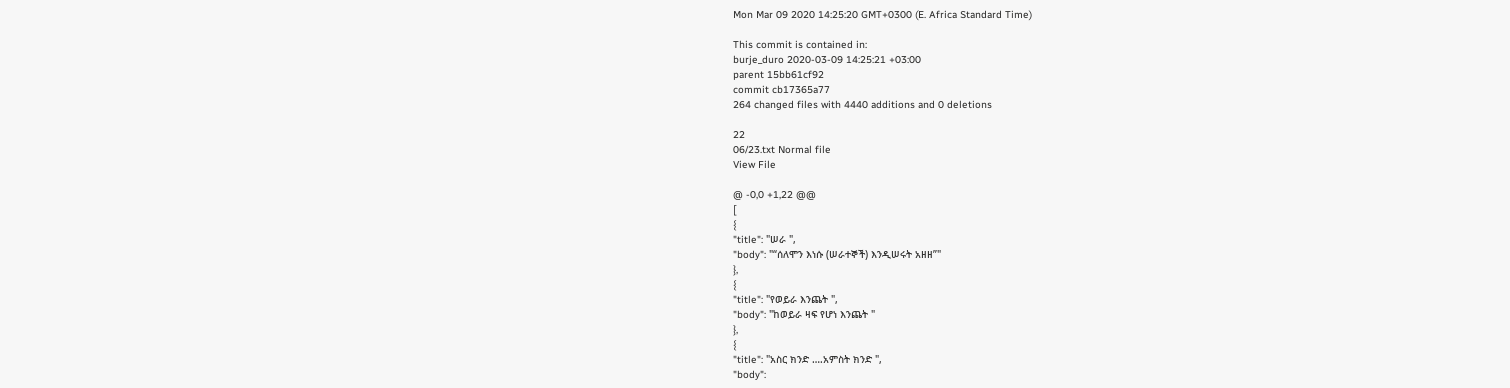Mon Mar 09 2020 14:25:20 GMT+0300 (E. Africa Standard Time)

This commit is contained in:
burje_duro 2020-03-09 14:25:21 +03:00
parent 15bb61cf92
commit cb17365a77
264 changed files with 4440 additions and 0 deletions

22
06/23.txt Normal file
View File

@ -0,0 +1,22 @@
[
{
"title": "ሠራ ",
"body": "“ሰለሞን እነሱ (ሠራተኞች) እንዲሠሩት አዘዘ”"
},
{
"title": "የወይራ እንጨት ",
"body": "ከወይራ ዛፍ የሆነ እንጨት "
},
{
"title": "አስር ክንድ ….አምስት ክንድ ",
"body":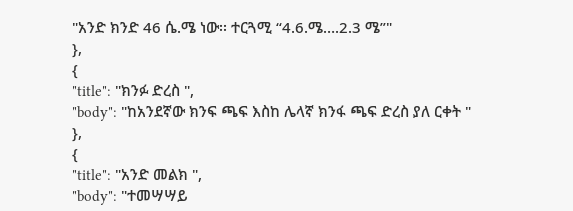"አንድ ክንድ 46 ሴ.ሜ ነው፡፡ ተርጓሚ “4.6.ሜ….2.3 ሜ”"
},
{
"title": "ክንፉ ድረስ ",
"body": "ከአንደኛው ክንፍ ጫፍ እስከ ሌላኛ ክንፋ ጫፍ ድረስ ያለ ርቀት "
},
{
"title": "አንድ መልክ ",
"body": "ተመሣሣይ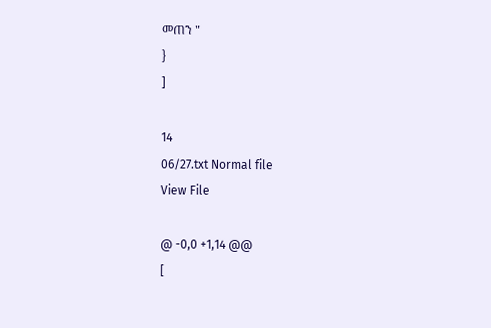መጠን "
}
]

14
06/27.txt Normal file
View File

@ -0,0 +1,14 @@
[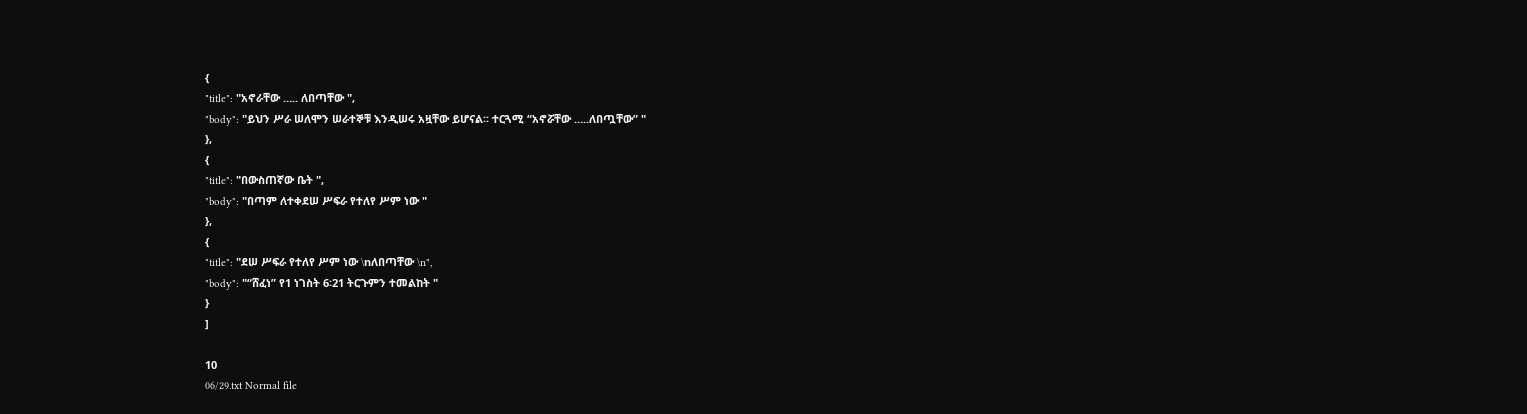{
"title": "አኖራቸው ….. ለበጣቸው ",
"body": "ይህን ሥራ ሠለሞን ሠራተኞቹ እንዲሠሩ አዟቸው ይሆናል፡፡ ተርጓሚ “አኖሯቸው …..ለበጧቸው” "
},
{
"title": "በውስጠኛው ቤት ",
"body": "በጣም ለተቀደሠ ሥፍራ የተለየ ሥም ነው "
},
{
"title": "ደሠ ሥፍራ የተለየ ሥም ነው \nለበጣቸው \n",
"body": "“ሸፈነ” የ1 ነገስት 6፡21 ትርጉምን ተመልከት "
}
]

10
06/29.txt Normal file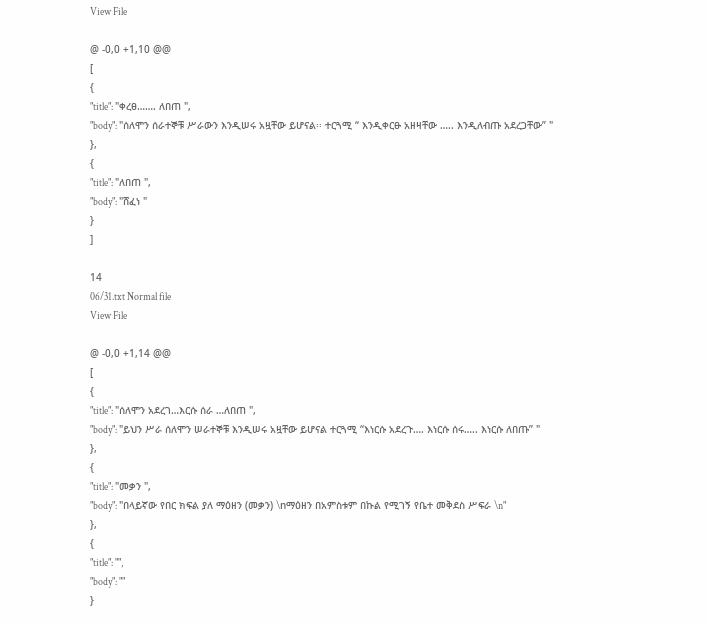View File

@ -0,0 +1,10 @@
[
{
"title": "ቀረፀ……. ለበጠ ",
"body": "ሰለሞን ሰራተኞቹ ሥራውን እንዲሠሩ አዟቸው ይሆናል፡፡ ተርጓሚ “ እንዲቀርፁ አዘዛቸው ….. እንዲለብጡ አደረጋቸው” "
},
{
"title": "ለበጠ ",
"body": "ሸፈነ "
}
]

14
06/31.txt Normal file
View File

@ -0,0 +1,14 @@
[
{
"title": "ሰለሞን አደረገ…እርሱ ሰራ …ለበጠ ",
"body": "ይህን ሥራ ሰለሞን ሠራተኞቹ እንዲሠሩ አዟቸው ይሆናል ተርጓሚ “እነርሱ አደረጉ…. እነርሱ ሰሩ….. እነርሱ ለበጡ” "
},
{
"title": "መቃን ",
"body": "በላይኛው የበር ክፍል ያለ ማዕዘን (መቃን) \nማዕዘን በአምስቱም በኩል የሚገኝ የቤተ መቅደስ ሥፍራ \n"
},
{
"title": "",
"body": ""
}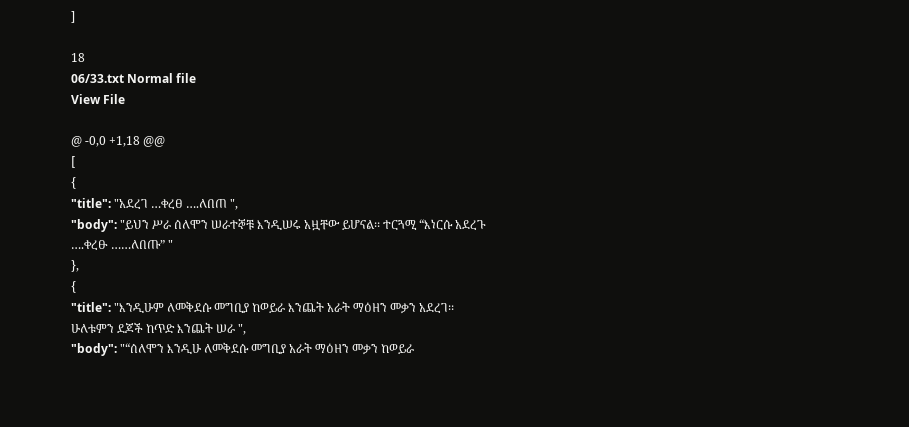]

18
06/33.txt Normal file
View File

@ -0,0 +1,18 @@
[
{
"title": "አደረገ …ቀረፀ ….ለበጠ ",
"body": "ይህን ሥራ ሰለሞን ሠራተኞቹ እንዲሠሩ አዟቸው ይሆናል፡፡ ተርጓሚ “እነርሱ አደረጉ ….ቀረፁ ……ለበጡ” "
},
{
"title": "እንዲሁም ለመቅደሱ መግቢያ ከወይራ እንጨት አራት ማዕዘን መቃን አደረገ፡፡ ሁለቱምን ደጆች ከጥድ እንጨት ሠራ ",
"body": "“ሰለሞን እንዲሁ ለመቅደሱ መግቢያ አራት ማዕዘን መቃን ከወይራ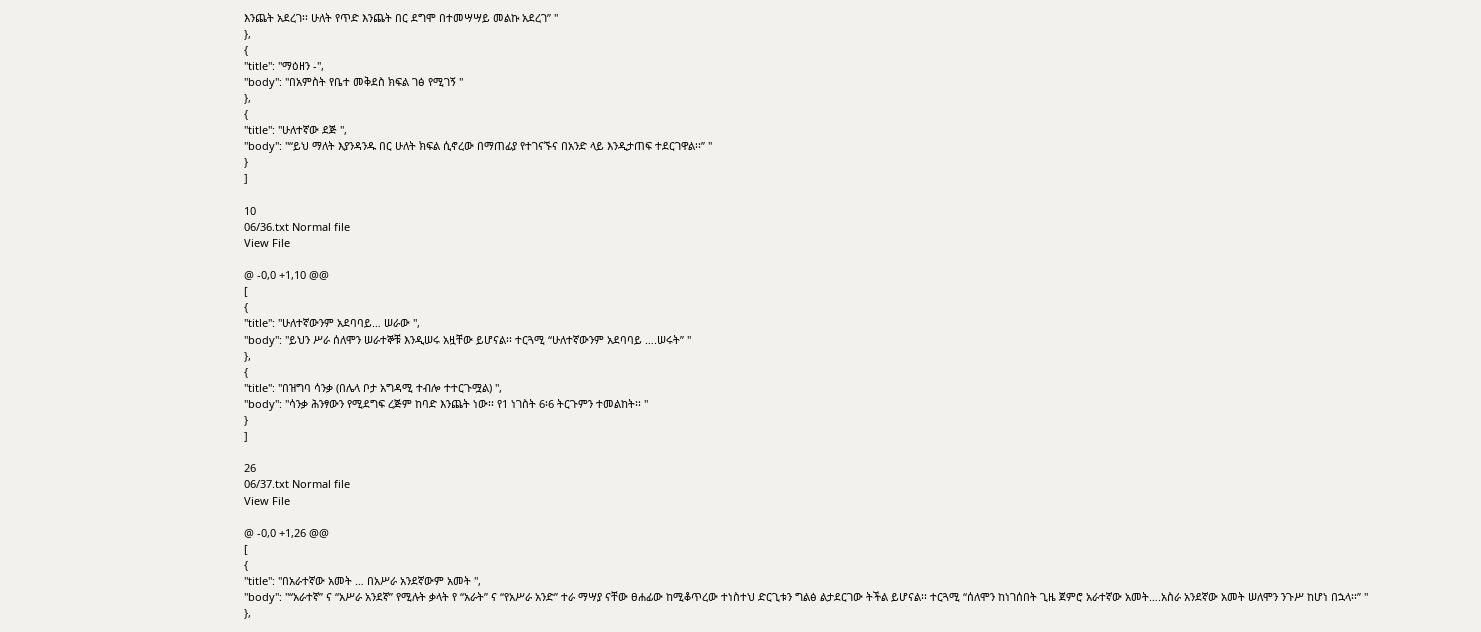እንጨት አደረገ፡፡ ሁለት የጥድ እንጨት በር ደግሞ በተመሣሣይ መልኩ አደረገ” "
},
{
"title": "ማዕዘን -",
"body": "በአምስት የቤተ መቅደስ ክፍል ገፅ የሚገኝ "
},
{
"title": "ሁለተኛው ደጅ ",
"body": "“ይህ ማለት እያንዳንዱ በር ሁለት ክፍል ሲኖረው በማጠፊያ የተገናኙና በአንድ ላይ እንዲታጠፍ ተደርገዋል፡፡” "
}
]

10
06/36.txt Normal file
View File

@ -0,0 +1,10 @@
[
{
"title": "ሁለተኛውንም አደባባይ… ሠራው ",
"body": "ይህን ሥራ ሰለሞን ሠራተኞቹ እንዲሠሩ አዟቸው ይሆናል፡፡ ተርጓሚ “ሁለተኛውንም አደባባይ ….ሠሩት” "
},
{
"title": "በዝግባ ሳንቃ (በሌላ ቦታ አግዳሚ ተብሎ ተተርጉሟል) ",
"body": "ሳንቃ ሕንፃውን የሚደግፍ ረጅም ከባድ እንጨት ነው፡፡ የ1 ነገስት 6፡6 ትርጉምን ተመልከት፡፡ "
}
]

26
06/37.txt Normal file
View File

@ -0,0 +1,26 @@
[
{
"title": "በአራተኛው አመት … በአሥራ አንደኛውም አመት ",
"body": "“አራተኛ” ና “አሥራ አንደኛ” የሚሉት ቃላት የ “አራት” ና “የአሥራ አንድ” ተራ ማሣያ ናቸው ፀሐፊው ከሚቆጥረው ተነስተህ ድርጊቱን ግልፅ ልታደርገው ትችል ይሆናል፡፡ ተርጓሚ “ሰለሞን ከነገሰበት ጊዜ ጀምሮ አራተኛው አመት….አስራ አንደኛው አመት ሠለሞን ንጉሥ ከሆነ በኋላ፡፡” "
},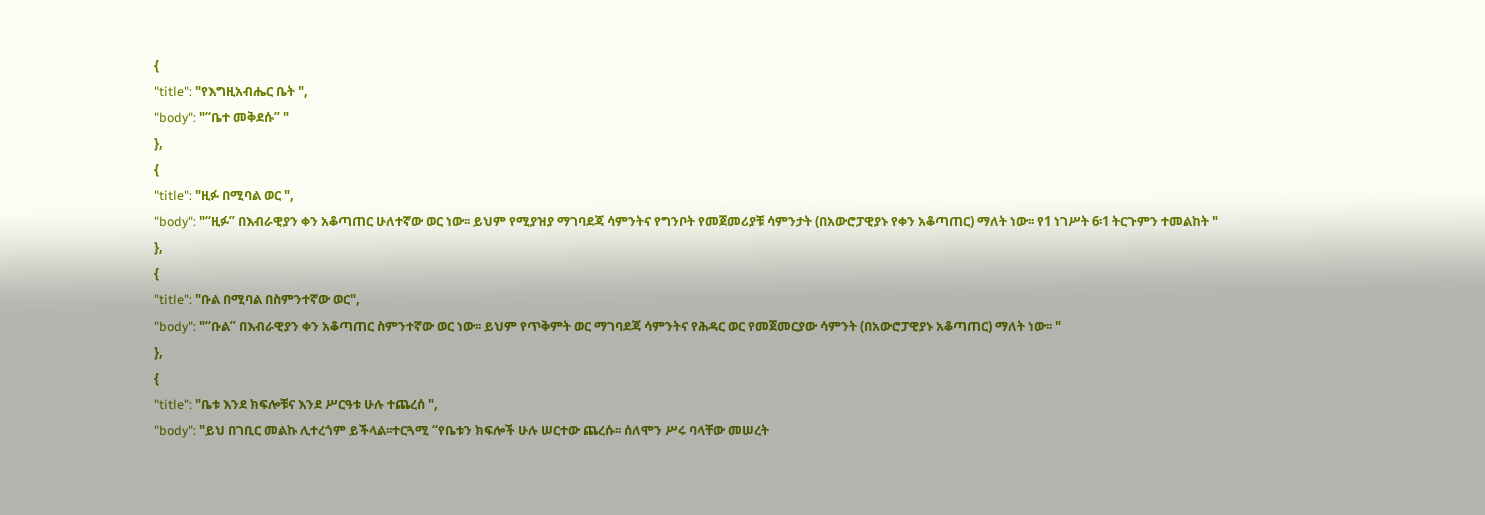{
"title": "የእግዚአብሔር ቤት ",
"body": "“ቤተ መቅደሱ” "
},
{
"title": "ዚፉ በሚባል ወር ",
"body": "“ዚፉ” በእብራዊያን ቀን አቆጣጠር ሁለተኛው ወር ነው፡፡ ይህም የሚያዝያ ማገባደጃ ሳምንትና የግንቦት የመጀመሪያቹ ሳምንታት (በአውሮፓዊያኑ የቀን አቆጣጠር) ማለት ነው፡፡ የ1 ነገሥት 6፡1 ትርጉምን ተመልከት "
},
{
"title": "ቡል በሚባል በስምንተኛው ወር",
"body": "“ቡል” በእብራዊያን ቀን አቆጣጠር ስምንተኛው ወር ነው፡፡ ይህም የጥቅምት ወር ማገባደጃ ሳምንትና የሕዳር ወር የመጀመርያው ሳምንት (በአውሮፓዊያኑ አቆጣጠር) ማለት ነው፡፡ "
},
{
"title": "ቤቱ እንደ ክፍሎቹና እንደ ሥርዓቱ ሁሉ ተጨረሰ ",
"body": "ይህ በገቢር መልኩ ሊተረጎም ይችላል፡፡ተርጓሚ “የቤቱን ክፍሎች ሁሉ ሠርተው ጨረሱ፡፡ ሰለሞን ሥሩ ባላቸው መሠረት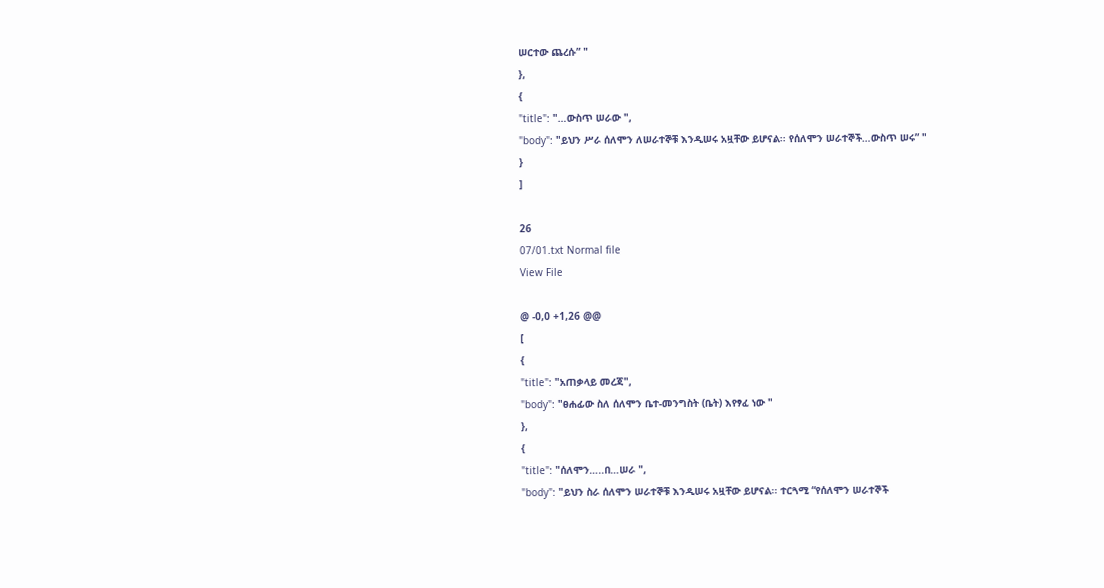ሠርተው ጨረሱ” "
},
{
"title": "…ውስጥ ሠራው ",
"body": "ይህን ሥራ ሰለሞን ለሠራተኞቹ እንዲሠሩ አዟቸው ይሆናል፡፡ የሰለሞን ሠራተኞች…ውስጥ ሠሩ” "
}
]

26
07/01.txt Normal file
View File

@ -0,0 +1,26 @@
[
{
"title": "አጠቃላይ መረጃ",
"body": "ፀሐፊው ስለ ሰለሞን ቤተ-መንግስት (ቤት) እየፃፈ ነው "
},
{
"title": "ሰለሞን…..በ…ሠራ ",
"body": "ይህን ስራ ሰለሞን ሠራተኞቹ እንዲሠሩ አዟቸው ይሆናል፡፡ ተርጓሚ “የሰለሞን ሠራተኞች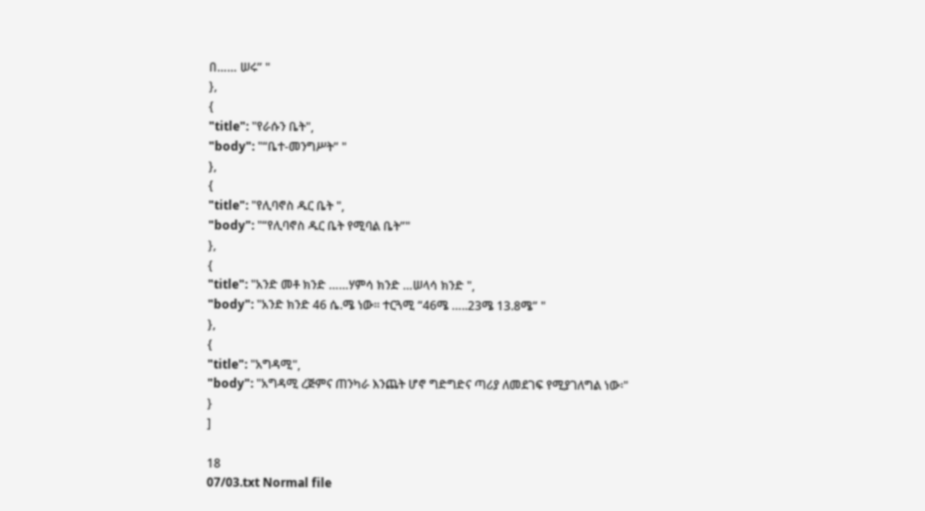በ…… ሠሩ” "
},
{
"title": "የራሱን ቤት",
"body": "“ቤተ-መንግሥት” "
},
{
"title": "የሊባኖስ ዱር ቤት ",
"body": "“የሊባኖስ ዱር ቤት የሚባል ቤት”"
},
{
"title": "አንድ መቶ ክንድ ……ሃምሳ ክንድ …ሠላሳ ክንድ ",
"body": "አንድ ክንድ 46 ሴ.ሜ ነው፡፡ ተርጓሚ “46ሜ …..23ሜ 13.8ሜ” "
},
{
"title": "አግዳሚ",
"body": "አግዳሚ ረጅምና ጠንካራ እንጨት ሆኖ ግድግድና ጣሪያ ለመደገፍ የሚያገለግል ነው፡"
}
]

18
07/03.txt Normal file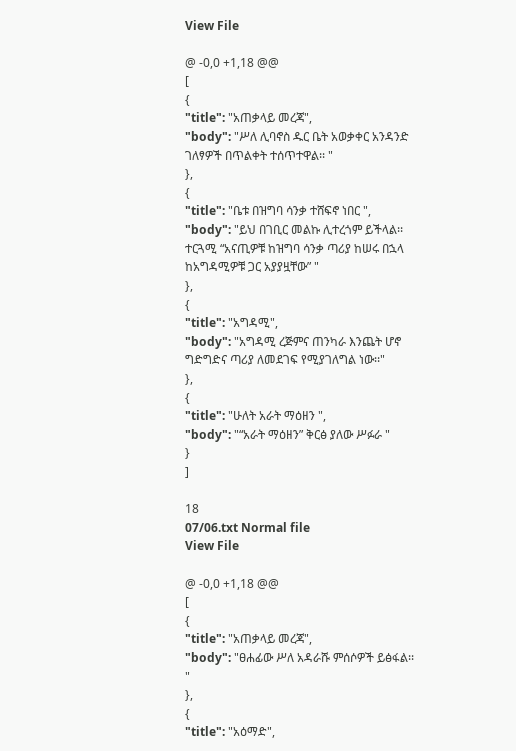View File

@ -0,0 +1,18 @@
[
{
"title": "አጠቃላይ መረጃ",
"body": "ሥለ ሊባኖስ ዱር ቤት አወቃቀር አንዳንድ ገለፃዎች በጥልቀት ተሰጥተዋል፡፡ "
},
{
"title": "ቤቱ በዝግባ ሳንቃ ተሸፍኖ ነበር ",
"body": "ይህ በገቢር መልኩ ሊተረጎም ይችላል፡፡ ተርጓሚ “አናጢዎቹ ከዝግባ ሳንቃ ጣሪያ ከሠሩ በኋላ ከአግዳሚዎቹ ጋር አያያዟቸው” "
},
{
"title": "አግዳሚ",
"body": "አግዳሚ ረጅምና ጠንካራ እንጨት ሆኖ ግድግድና ጣሪያ ለመደገፍ የሚያገለግል ነው፡፡"
},
{
"title": "ሁለት አራት ማዕዘን ",
"body": "“አራት ማዕዘን” ቅርፅ ያለው ሥፉራ "
}
]

18
07/06.txt Normal file
View File

@ -0,0 +1,18 @@
[
{
"title": "አጠቃላይ መረጃ",
"body": "ፀሐፊው ሥለ አዳራሹ ምሰሶዎች ይፅፋል፡፡"
},
{
"title": "አዕማድ",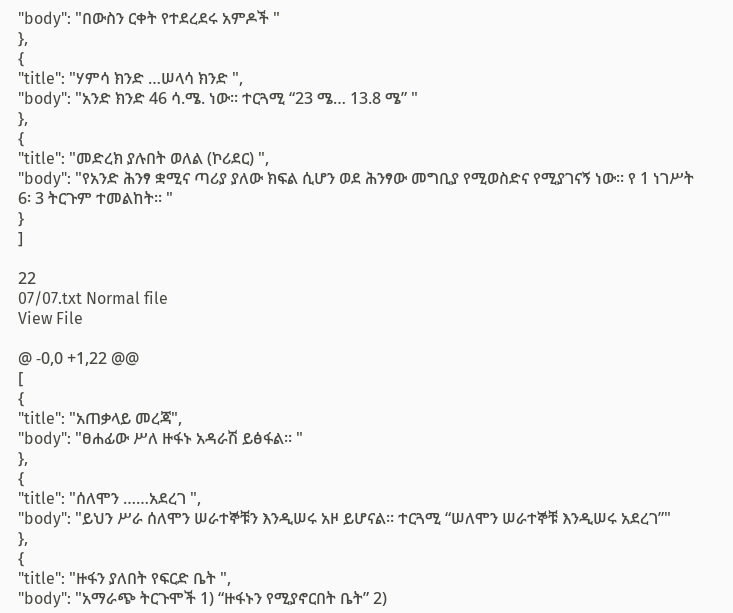"body": "በውስን ርቀት የተደረደሩ አምዶች "
},
{
"title": "ሃምሳ ክንድ …ሠላሳ ክንድ ",
"body": "አንድ ክንድ 46 ሳ.ሜ. ነው፡፡ ተርጓሚ “23 ሜ… 13.8 ሜ” "
},
{
"title": "መድረክ ያሉበት ወለል (ኮሪደር) ",
"body": "የአንድ ሕንፃ ቋሚና ጣሪያ ያለው ክፍል ሲሆን ወደ ሕንፃው መግቢያ የሚወስድና የሚያገናኝ ነው፡፡ የ 1 ነገሥት 6፡ 3 ትርጉም ተመልከት፡፡ "
}
]

22
07/07.txt Normal file
View File

@ -0,0 +1,22 @@
[
{
"title": "አጠቃላይ መረጃ",
"body": "ፀሐፊው ሥለ ዙፋኑ አዳራሽ ይፅፋል፡፡ "
},
{
"title": "ሰለሞን ……አደረገ ",
"body": "ይህን ሥራ ሰለሞን ሠራተኞቹን እንዲሠሩ አዞ ይሆናል፡፡ ተርጓሚ “ሠለሞን ሠራተኞቹ እንዲሠሩ አደረገ”"
},
{
"title": "ዙፋን ያለበት የፍርድ ቤት ",
"body": "አማራጭ ትርጉሞች 1) “ዙፋኑን የሚያኖርበት ቤት” 2)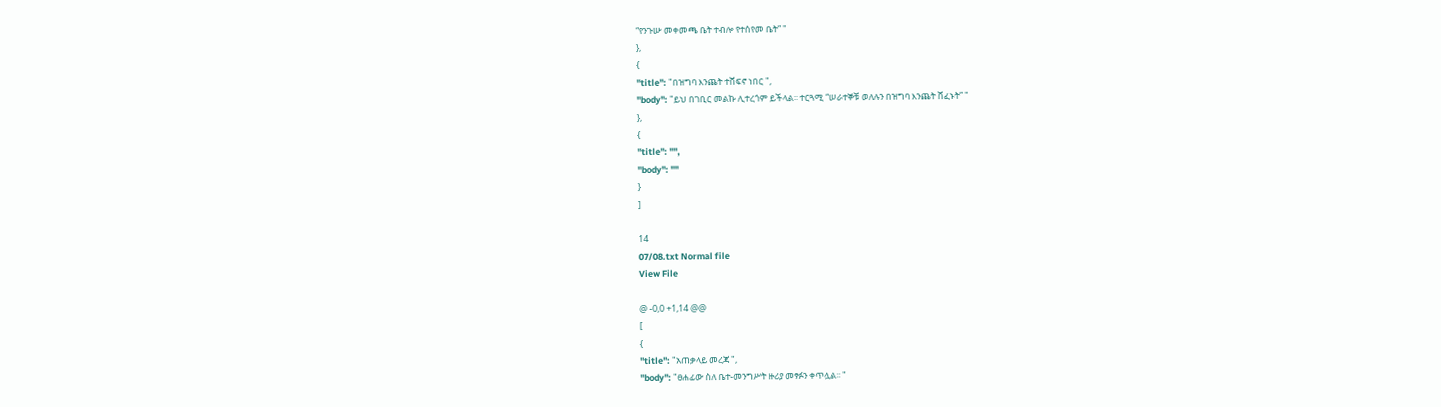“የንጉሡ መቀመጫ ቤት ተብሎ የተሰየመ ቤት” "
},
{
"title": "በዝግባ እንጨት ተሸፍኖ ነበር ",
"body": "ይህ በገቢር መልኩ ሊተረጎም ይችላል፡፡ ተርጓሚ “ሠራተኞቹ ወለሉን በዝግባ እንጨት ሸፈኑት” "
},
{
"title": "",
"body": ""
}
]

14
07/08.txt Normal file
View File

@ -0,0 +1,14 @@
[
{
"title": "አጠቃላይ መረጃ ",
"body": "ፀሐፊው ስለ ቤተ-መንግሥት ዙሪያ መፃፉን ቀጥሏል፡፡ "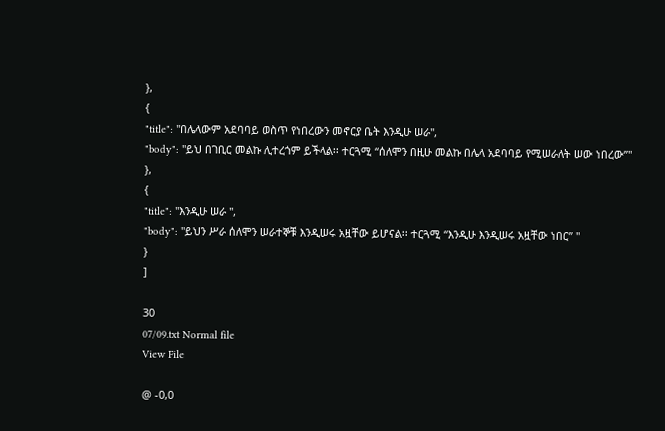},
{
"title": "በሌላውም አደባባይ ወስጥ የነበረውን መኖርያ ቤት እንዲሁ ሠራ",
"body": "ይህ በገቢር መልኩ ሊተረጎም ይችላል፡፡ ተርጓሚ “ሰለሞን በዚሁ መልኩ በሌላ አደባባይ የሚሠራለት ሠው ነበረው”"
},
{
"title": "እንዲሁ ሠራ ",
"body": "ይህን ሥራ ሰለሞን ሠራተኞቹ እንዲሠሩ አዟቸው ይሆናል፡፡ ተርጓሚ “እንዲሁ እንዲሠሩ አዟቸው ነበር” "
}
]

30
07/09.txt Normal file
View File

@ -0,0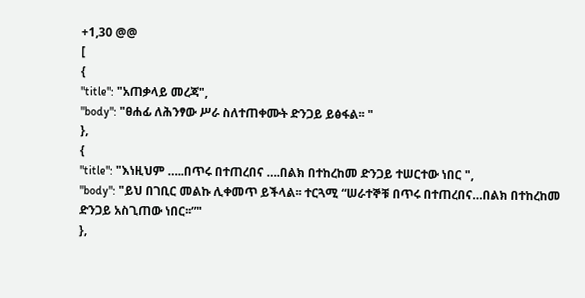+1,30 @@
[
{
"title": "አጠቃላይ መረጃ",
"body": "ፀሐፊ ለሕንፃው ሥራ ስለተጠቀሙት ድንጋይ ይፅፋል፡፡ "
},
{
"title": "እነዚህም …..በጥሩ በተጠረበና ….በልክ በተከረከመ ድንጋይ ተሠርተው ነበር ",
"body": "ይህ በገቢር መልኩ ሊቀመጥ ይችላል፡፡ ተርጓሚ “ሠራተኞቹ በጥሩ በተጠረበና…በልክ በተከረከመ ድንጋይ አስጊጠው ነበር፡፡”"
},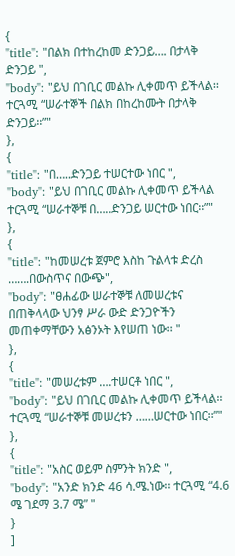{
"title": "በልክ በተከረከመ ድንጋይ…. በታላቅ ድንጋይ ",
"body": "ይህ በገቢር መልኩ ሊቀመጥ ይችላል፡፡ ተርጓሚ “ሠራተኞች በልክ በከረከሙት በታላቅ ድንጋይ፡፡”"
},
{
"title": "በ…..ድንጋይ ተሠርተው ነበር ",
"body": "ይህ በገቢር መልኩ ሊቀመጥ ይችላል ተርጓሚ “ሠራተኞቹ በ…..ድንጋይ ሠርተው ነበር፡፡”"
},
{
"title": "ከመሠረቱ ጀምሮ እስከ ጉልላቱ ድረስ …….በውስጥና በውጭ",
"body": "ፀሐፊው ሠራተኞቹ ለመሠረቱና በጠቅላላው ህንፃ ሥራ ውድ ድንጋዮችን መጠቀማቸውን አፅንኦት እየሠጠ ነው፡፡ "
},
{
"title": "መሠረቱም ….ተሠርቶ ነበር ",
"body": "ይህ በገቢር መልኩ ሊቀመጥ ይችላል፡፡ ተርጓሚ “ሠራተኞቹ መሠረቱን ……ሠርተው ነበር፡፡”"
},
{
"title": "አስር ወይም ስምንት ክንድ ",
"body": "አንድ ክንድ 46 ሳ.ሜ.ነው፡፡ ተርጓሚ “4.6 ሜ ገደማ 3.7 ሜ” "
}
]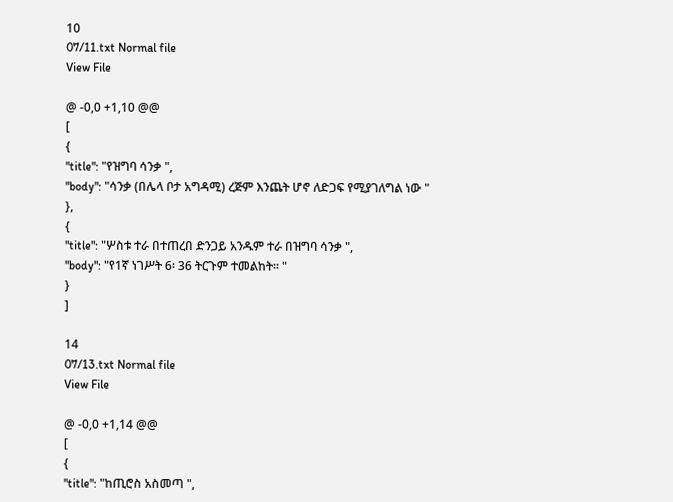10
07/11.txt Normal file
View File

@ -0,0 +1,10 @@
[
{
"title": "የዝግባ ሳንቃ ",
"body": "ሳንቃ (በሌላ ቦታ አግዳሚ) ረጅም እንጨት ሆኖ ለድጋፍ የሚያገለግል ነው "
},
{
"title": "ሦስቱ ተራ በተጠረበ ድንጋይ አንዱም ተራ በዝግባ ሳንቃ ",
"body": "የ1ኛ ነገሥት 6፡ 36 ትርጉም ተመልከት፡፡ "
}
]

14
07/13.txt Normal file
View File

@ -0,0 +1,14 @@
[
{
"title": "ከጢሮስ አስመጣ ",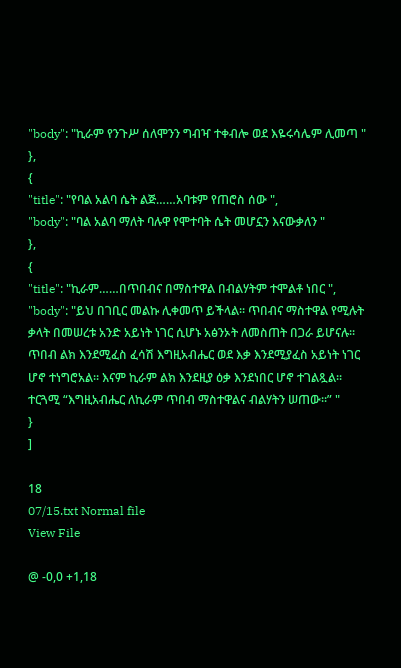"body": "ኪራም የንጉሥ ሰለሞንን ግብዣ ተቀብሎ ወደ እዬሩሳሌም ሊመጣ "
},
{
"title": "የባል አልባ ሴት ልጅ……አባቱም የጠሮስ ሰው ",
"body": "ባል አልባ ማለት ባሉዋ የሞተባት ሴት መሆኗን እናውቃለን "
},
{
"title": "ኪራም……በጥበብና በማስተዋል በብልሃትም ተሞልቶ ነበር ",
"body": "ይህ በገቢር መልኩ ሊቀመጥ ይችላል፡፡ ጥበብና ማስተዋል የሚሉት ቃላት በመሠረቱ አንድ አይነት ነገር ሲሆኑ አፅንኦት ለመስጠት በጋራ ይሆናሉ፡፡ ጥበብ ልክ እንደሚፈስ ፈሳሽ እግዚአብሔር ወደ እቃ እንደሚያፈስ አይነት ነገር ሆኖ ተነግሮአል፡፡ እናም ኪራም ልክ እንደዚያ ዕቃ እንደነበር ሆኖ ተገልጿል፡፡ ተርጓሚ “እግዚአብሔር ለኪራም ጥበብ ማስተዋልና ብልሃትን ሠጠው፡፡” "
}
]

18
07/15.txt Normal file
View File

@ -0,0 +1,18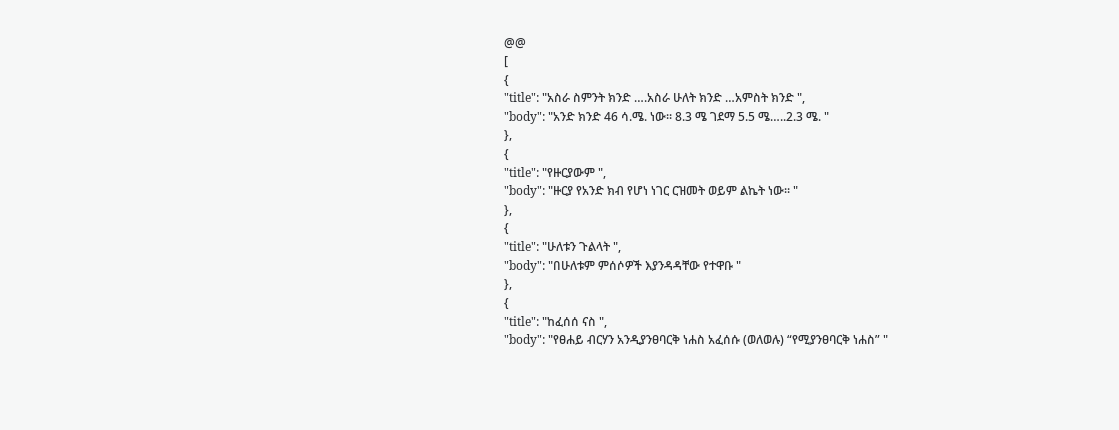@@
[
{
"title": "አስራ ስምንት ክንድ ….አስራ ሁለት ክንድ …አምስት ክንድ ",
"body": "አንድ ክንድ 46 ሳ.ሜ. ነው፡፡ 8.3 ሜ ገደማ 5.5 ሜ…..2.3 ሜ. "
},
{
"title": "የዙርያውም ",
"body": "ዙርያ የአንድ ክብ የሆነ ነገር ርዝመት ወይም ልኬት ነው፡፡ "
},
{
"title": "ሁለቱን ጉልላት ",
"body": "በሁለቱም ምሰሶዎች እያንዳዳቸው የተዋቡ "
},
{
"title": "ከፈሰሰ ናስ ",
"body": "የፀሐይ ብርሃን አንዲያንፀባርቅ ነሐስ አፈሰሱ (ወለወሉ) “የሚያንፀባርቅ ነሐስ” "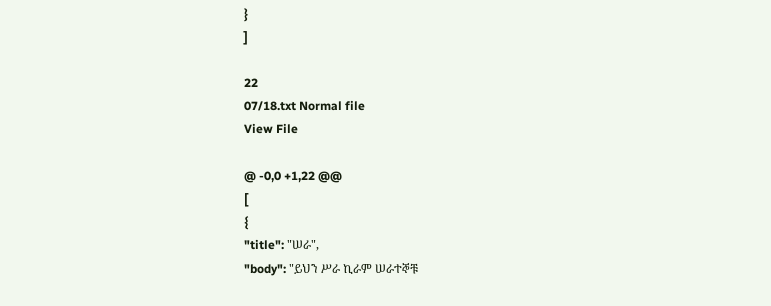}
]

22
07/18.txt Normal file
View File

@ -0,0 +1,22 @@
[
{
"title": "ሠራ",
"body": "ይህን ሥራ ኪራም ሠራተኞቹ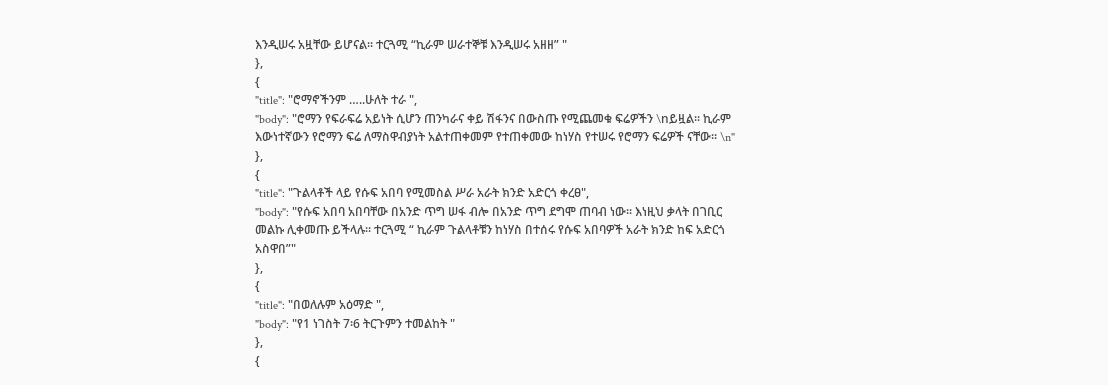እንዲሠሩ አዟቸው ይሆናል፡፡ ተርጓሚ “ኪራም ሠራተኞቹ እንዲሠሩ አዘዘ” "
},
{
"title": "ሮማኖችንም …..ሁለት ተራ ",
"body": "ሮማን የፍራፍሬ አይነት ሲሆን ጠንካራና ቀይ ሽፋንና በውስጡ የሚጨመቁ ፍሬዎችን \nይዟል፡፡ ኪራም እውነተኛውን የሮማን ፍሬ ለማስዋብያነት አልተጠቀመም የተጠቀመው ከነሃስ የተሠሩ የሮማን ፍሬዎች ናቸው፡፡ \n"
},
{
"title": "ጉልላቶች ላይ የሱፍ አበባ የሚመስል ሥራ አራት ክንድ አድርጎ ቀረፀ",
"body": "የሱፍ አበባ አበባቸው በአንድ ጥግ ሠፋ ብሎ በአንድ ጥግ ደግሞ ጠባብ ነው፡፡ እነዚህ ቃላት በገቢር መልኩ ሊቀመጡ ይችላሉ፡፡ ተርጓሚ “ ኪራም ጉልላቶቹን ከነሃስ በተሰሩ የሱፍ አበባዎች አራት ክንድ ከፍ አድርጎ አስዋበ”"
},
{
"title": "በወለሉም አዕማድ ",
"body": "የ1 ነገስት 7፡6 ትርጉምን ተመልከት "
},
{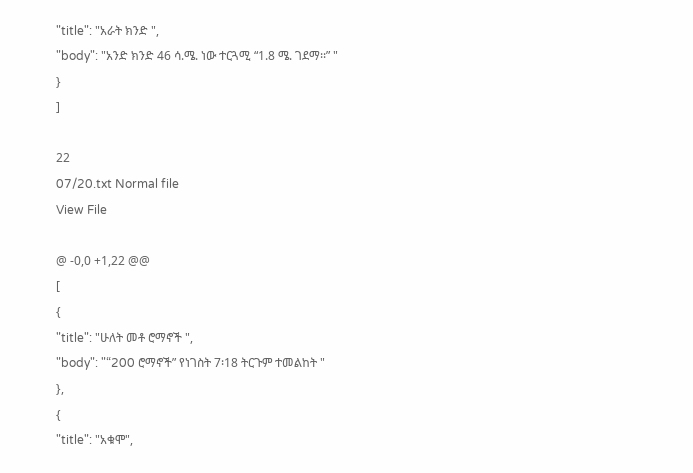"title": "አራት ክንድ ",
"body": "አንድ ክንድ 46 ሳ.ሜ. ነው ተርጓሚ “1.8 ሜ. ገደማ፡፡” "
}
]

22
07/20.txt Normal file
View File

@ -0,0 +1,22 @@
[
{
"title": "ሁለት መቶ ሮማኖች ",
"body": "“200 ሮማኖች” የነገስት 7፡18 ትርጉም ተመልከት "
},
{
"title": "አቁሞ",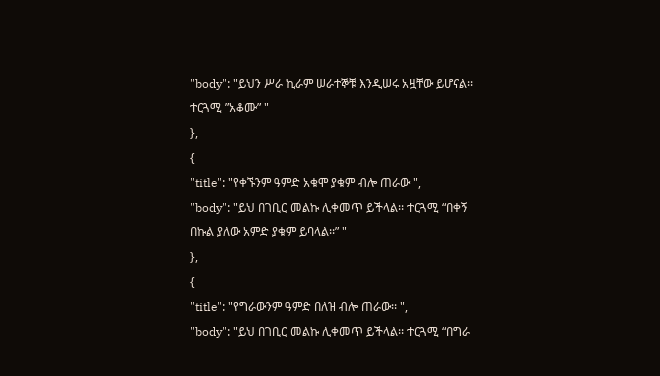"body": "ይህን ሥራ ኪራም ሠራተኞቹ እንዲሠሩ አዟቸው ይሆናል፡፡ ተርጓሚ ”አቆሙ” "
},
{
"title": "የቀኙንም ዓምድ አቁሞ ያቁም ብሎ ጠራው ",
"body": "ይህ በገቢር መልኩ ሊቀመጥ ይችላል፡፡ ተርጓሚ “በቀኝ በኩል ያለው አምድ ያቁም ይባላል፡፡” "
},
{
"title": "የግራውንም ዓምድ በለዝ ብሎ ጠራው፡፡ ",
"body": "ይህ በገቢር መልኩ ሊቀመጥ ይችላል፡፡ ተርጓሚ “በግራ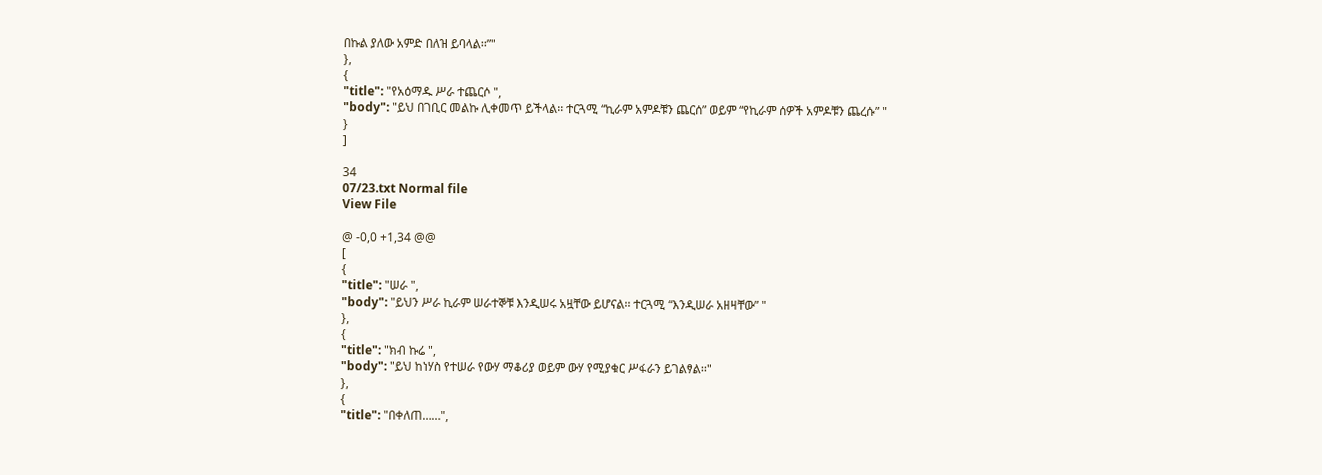በኩል ያለው አምድ በለዝ ይባላል፡፡”"
},
{
"title": "የአዕማዱ ሥራ ተጨርሶ ",
"body": "ይህ በገቢር መልኩ ሊቀመጥ ይችላል፡፡ ተርጓሚ “ኪራም አምዶቹን ጨርሰ” ወይም “የኪራም ሰዎች አምዶቹን ጨረሱ” "
}
]

34
07/23.txt Normal file
View File

@ -0,0 +1,34 @@
[
{
"title": "ሠራ ",
"body": "ይህን ሥራ ኪራም ሠራተኞቹ እንዲሠሩ አዟቸው ይሆናል፡፡ ተርጓሚ “እንዲሠራ አዘዛቸው” "
},
{
"title": "ክብ ኩሬ ",
"body": "ይህ ከነሃስ የተሠራ የውሃ ማቆሪያ ወይም ውሃ የሚያቁር ሥፋራን ይገልፃል፡፡"
},
{
"title": "በቀለጠ……",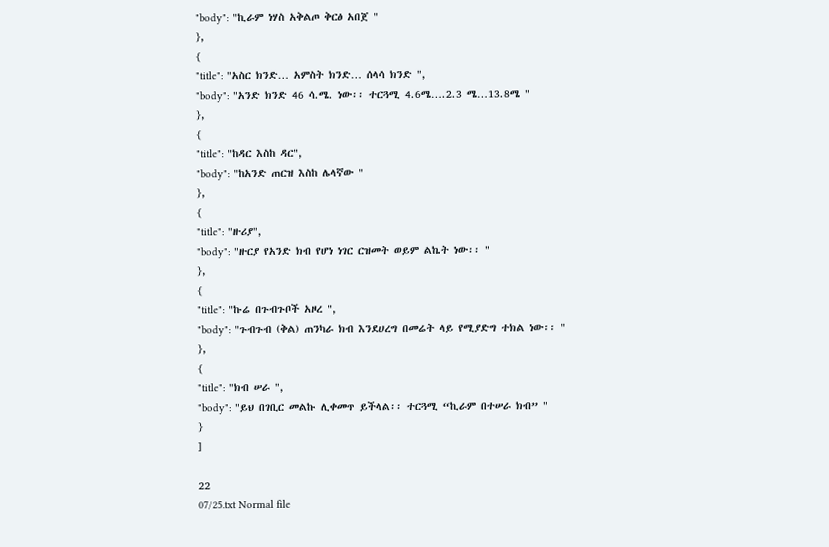"body": "ኪራም ነሃስ አቅልጦ ቅርፅ አበጀ "
},
{
"title": "አስር ክንድ… አምስት ክንድ… ሰላሳ ክንድ ",
"body": "አንድ ክንድ 46 ሳ.ሜ. ነው፡፡ ተርጓሚ 4.6ሜ….2.3 ሜ…13.8ሜ "
},
{
"title": "ከዳር እስከ ዳር",
"body": "ከአንድ ጠርዝ እስከ ሌላኛው "
},
{
"title": "ዙሪያ",
"body": "ዙርያ የአንድ ክብ የሆነ ነገር ርዝመት ወይም ልኬት ነው፡፡ "
},
{
"title": "ኩሬ በጉብጉቦች አዞረ ",
"body": "ጉብጉብ (ቅል) ጠንካራ ክብ እንደሀረግ በመሬት ላይ የሚያድግ ተክል ነው፡፡ "
},
{
"title": "ክብ ሠራ ",
"body": "ይህ በገቢር መልኩ ሊቀመጥ ይችላል፡፡ ተርጓሚ “ኪራም በተሠራ ክብ” "
}
]

22
07/25.txt Normal file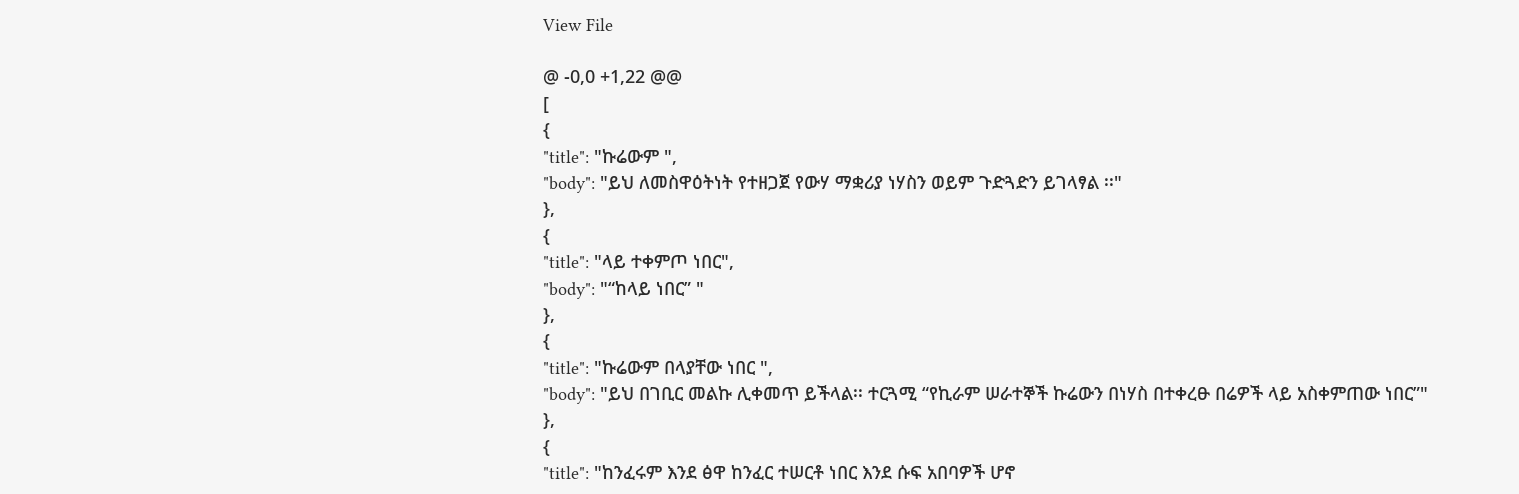View File

@ -0,0 +1,22 @@
[
{
"title": "ኩሬውም ",
"body": "ይህ ለመስዋዕትነት የተዘጋጀ የውሃ ማቋሪያ ነሃስን ወይም ጉድጓድን ይገላፃል ፡፡"
},
{
"title": "ላይ ተቀምጦ ነበር",
"body": "“ከላይ ነበር” "
},
{
"title": "ኩሬውም በላያቸው ነበር ",
"body": "ይህ በገቢር መልኩ ሊቀመጥ ይችላል፡፡ ተርጓሚ “የኪራም ሠራተኞች ኩሬውን በነሃስ በተቀረፁ በሬዎች ላይ አስቀምጠው ነበር”"
},
{
"title": "ከንፈሩም እንደ ፅዋ ከንፈር ተሠርቶ ነበር እንደ ሱፍ አበባዎች ሆኖ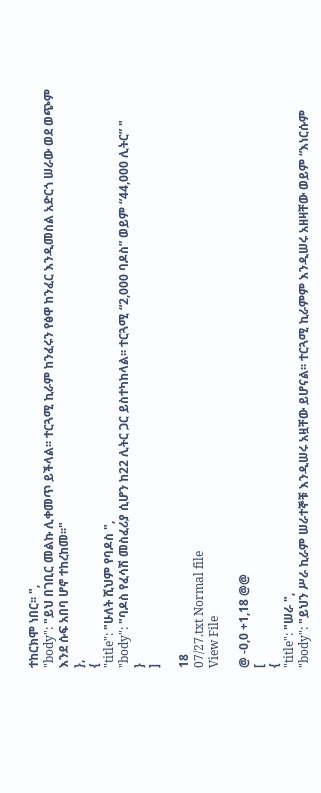ተከርክሞ ነበር፡፡ ",
"body": "ይህ በገቢር መልኩ ሊቀመጥ ይችላል፡፡ ተርጓሚ ኪራም ከንፈሩን የፅዋ ከንፈር እንዲመስል አድርጎ ሠራው ወደ ወጭም እንደ ሱፍ አበባ ሆኖ ተከረከመ፡፡"
},
{
"title": "ሁለት ሺህም የባዶስ ",
"body": "ባዶስ የፈሳሽ መስፈሪያ ሲሆን ከ22 ሊትር ጋር ይስተካከላል፡፡ ተርጓሚ “2,000 ባዶስ” ወይም “44,000 ሊትር” "
}
]

18
07/27.txt Normal file
View File

@ -0,0 +1,18 @@
[
{
"title": "ሠራ ",
"body": "ይህን ሥራ ኪራም ሠራተኞቹ እንዲሠሩ አዟቸው ይሆናል፡፡ ተርጓሚ ኪራምም እንዲሠሩ አዘዛቸው ወይም “እነርሱም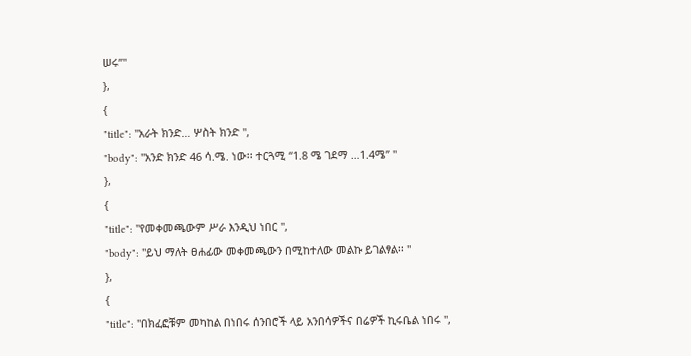ሠሩ”"
},
{
"title": "አራት ክንድ… ሦስት ክንድ ",
"body": "አንድ ክንድ 46 ሳ.ሜ. ነው፡፡ ተርጓሚ “1.8 ሜ ገደማ …1.4ሜ” "
},
{
"title": "የመቀመጫውም ሥራ እንዲህ ነበር ",
"body": "ይህ ማለት ፀሐፊው መቀመጫውን በሚከተለው መልኩ ይገልፃል፡፡ "
},
{
"title": "በክፈፎቹም መካከል በነበሩ ሰንበሮች ላይ አንበሳዎችና በሬዎች ኪሩቤል ነበሩ ",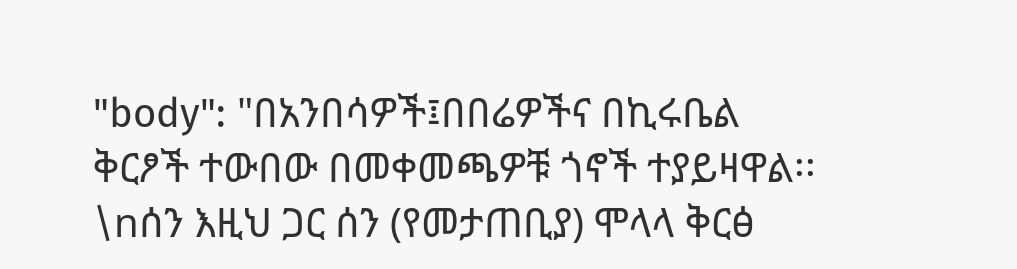"body": "በአንበሳዎች፤በበሬዎችና በኪሩቤል ቅርፆች ተውበው በመቀመጫዎቹ ጎኖች ተያይዛዋል፡፡ \nሰን እዚህ ጋር ሰን (የመታጠቢያ) ሞላላ ቅርፅ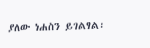ያለው ነሐስን ይገልፃል፡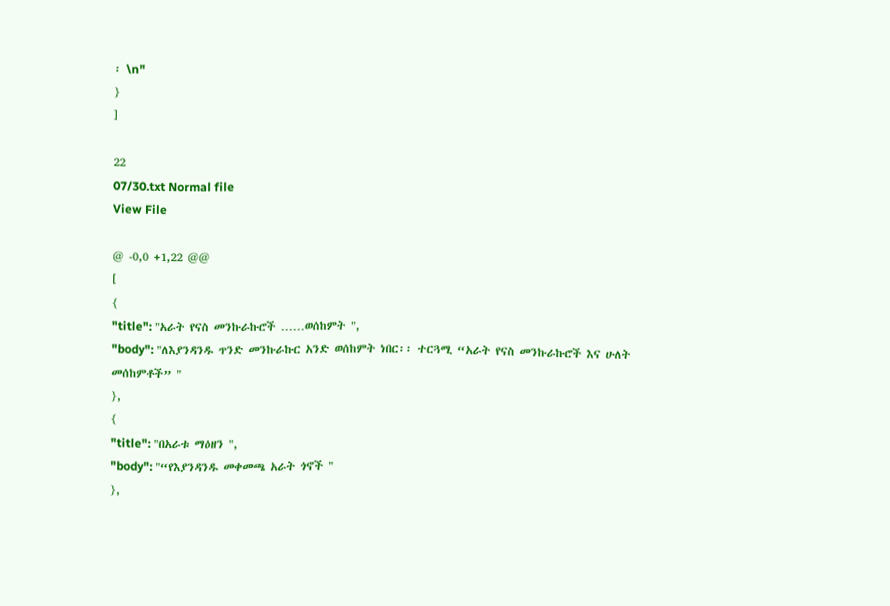፡ \n"
}
]

22
07/30.txt Normal file
View File

@ -0,0 +1,22 @@
[
{
"title": "አራት የናስ መንኩራኩሮች ……ወሰከምት ",
"body": "ለእያንዳንዱ ጥንድ መንኩራኩር አንድ ወሰከምት ነበር፡፡ ተርጓሚ “አራት የናስ መንኩራኩሮች እና ሁለት መሰከምቶች” "
},
{
"title": "በአራቱ ማዕዘን ",
"body": "“የእያንዳንዱ መቀመጫ አራት ጎኖች "
},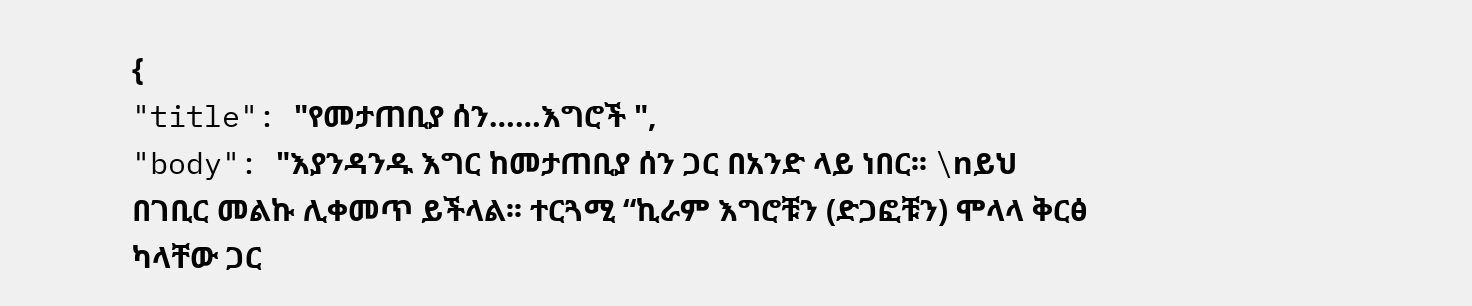{
"title": "የመታጠቢያ ሰን……እግሮች ",
"body": "እያንዳንዱ እግር ከመታጠቢያ ሰን ጋር በአንድ ላይ ነበር፡፡ \nይህ በገቢር መልኩ ሊቀመጥ ይችላል፡፡ ተርጓሚ “ኪራም እግሮቹን (ድጋፎቹን) ሞላላ ቅርፅ ካላቸው ጋር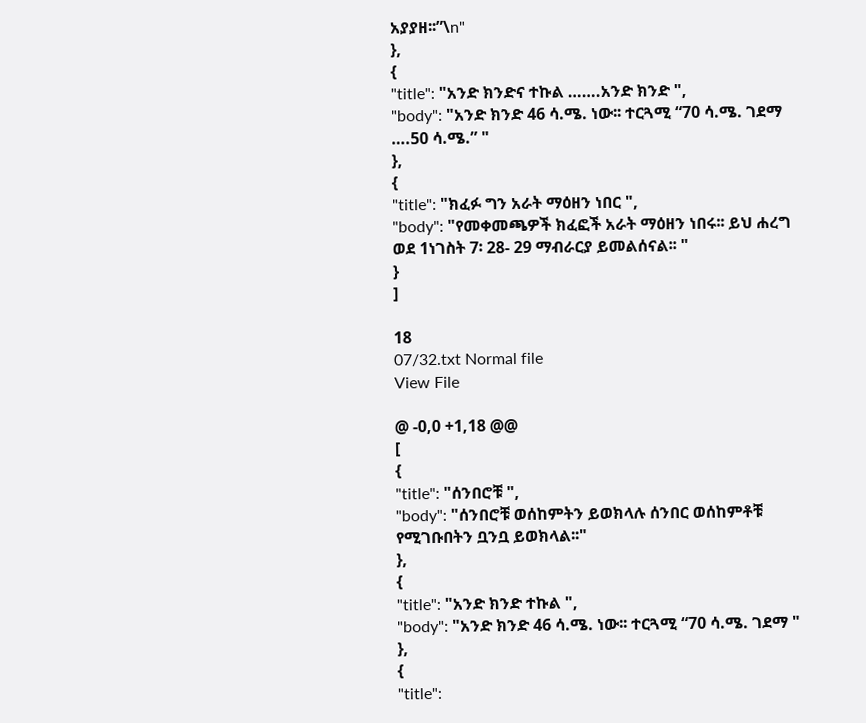አያያዘ፡፡”\n"
},
{
"title": "አንድ ክንድና ተኩል …….አንድ ክንድ ",
"body": "አንድ ክንድ 46 ሳ.ሜ. ነው፡፡ ተርጓሚ “70 ሳ.ሜ. ገደማ ….50 ሳ.ሜ.” "
},
{
"title": "ክፈፉ ግን አራት ማዕዘን ነበር ",
"body": "የመቀመጫዎች ክፈፎች አራት ማዕዘን ነበሩ፡፡ ይህ ሐረግ ወደ 1ነገስት 7፡ 28- 29 ማብራርያ ይመልሰናል፡፡ "
}
]

18
07/32.txt Normal file
View File

@ -0,0 +1,18 @@
[
{
"title": "ሰንበሮቹ ",
"body": "ሰንበሮቹ ወሰከምትን ይወክላሉ ሰንበር ወሰከምቶቹ የሚገቡበትን ቧንቧ ይወክላል፡፡"
},
{
"title": "አንድ ክንድ ተኩል ",
"body": "አንድ ክንድ 46 ሳ.ሜ. ነው፡፡ ተርጓሚ “70 ሳ.ሜ. ገደማ "
},
{
"title":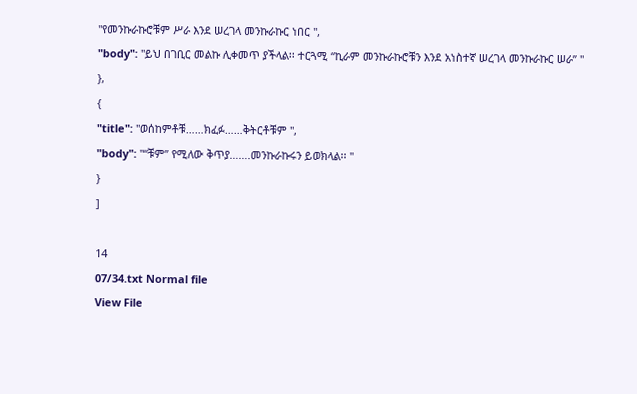"የመንኩራኩሮቹም ሥራ እንደ ሠረገላ መንኩራኩር ነበር ",
"body": "ይህ በገቢር መልኩ ሊቀመጥ ያችላል፡፡ ተርጓሚ “ኪራም መንኩራኩሮቹን እንደ አነስተኛ ሠረገላ መንኩራኩር ሠራ” "
},
{
"title": "ወሰከምቶቹ……ክፈፉ……ቅትርቶቹም ",
"body": "“ቹም” የሚለው ቅጥያ…….መንኩራኩሩን ይወክላል፡፡ "
}
]

14
07/34.txt Normal file
View File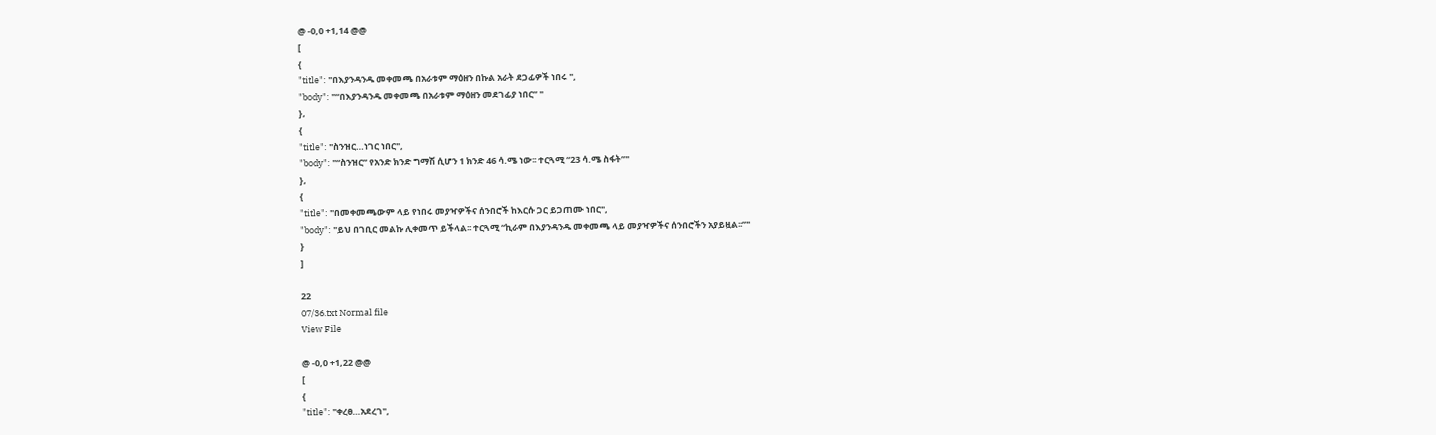@ -0,0 +1,14 @@
[
{
"title": "በእያንዳንዱ መቀመጫ በአራቱም ማዕዘን በኩል አራት ደጋፊዎች ነበሩ ",
"body": "“በእያንዳንዱ መቀመጫ በአራቱም ማዕዘን መደገፊያ ነበር” "
},
{
"title": "ስንዝር…ነገር ነበር",
"body": "“ስንዝር” የአንድ ክንድ ግማሽ ሲሆን 1 ክንድ 46 ሳ.ሜ ነው፡፡ ተርጓሚ “23 ሳ.ሜ ስፋት”"
},
{
"title": "በመቀመጫውም ላይ የነበሩ መያዣዎችና ሰንበሮች ከእርሱ ጋር ይጋጠሙ ነበር",
"body": "ይህ በገቢር መልኩ ሊቀመጥ ይችላል፡፡ ተርጓሚ “ኪራም በእያንዳንዱ መቀመጫ ላይ መያዣዎችና ሰንበሮችን አያይዟል፡፡”"
}
]

22
07/36.txt Normal file
View File

@ -0,0 +1,22 @@
[
{
"title": "ቀረፀ…አደረገ",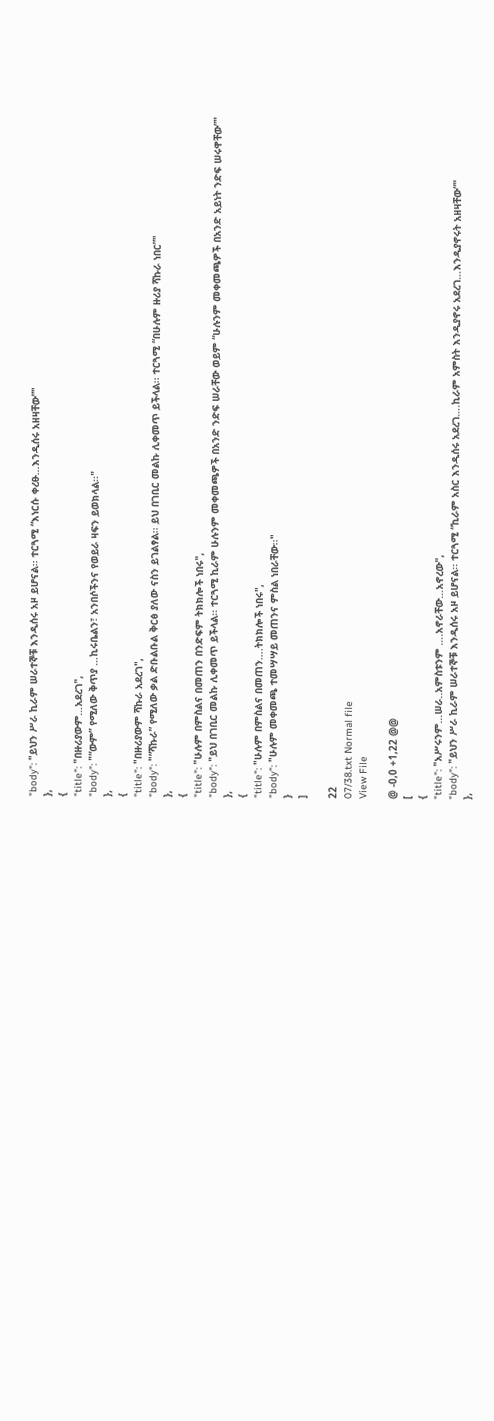"body": "ይህን ሥራ ኪራም ሠራተኞቹ እንዲሰሩ አዞ ይሆናል፡፡ ተርጓሚ “እነርሱ ቀረፁ…እንዲሰሩ አዘዛቸው”"
},
{
"title": "በዙሪያውም…አደረገ",
"body": "“ውም” የሚለው ቅጥያ …ኪሩቤልን፣ አንበሶችንና የወይራ ዛፍን ይወክላል፡፡"
},
{
"title": "በዙሪያውም ሻኩራ አደረገ",
"body": "“ሻኩራ” የሚለው ቃል ድቡልቡል ቅርፅ ያለው ናስን ይገልፃል፡፡ ይህ በገቢር መልኩ ሊቀመጥ ይችላል፡፡ ተርጓሚ “በሁሉም ዙሪያ ሻኩራ ነበር”"
},
{
"title": "ሁሉም በምስልና በመጠን በንድፍም ትክክሎች ነበሩ",
"body": "ይህ በገቢር መልኩ ሊቀመጥ ይችላል፡፡ ተርጓሚ ኪራም ሁሉንም መቀመጫዎች በአንድ ንድፍ ሠራቸው ወይም “ሁሉንም መቀመጫዎች በአንድ አይነት ንድፍ ሠሩዋቸው”"
},
{
"title": "ሁሉም በምስልና በመጠን….ትክክሎች ነበሩ",
"body": "ሁሉም መቀመጫ ተመሣሣይ መጠንና ምስል ነበራቸው፡፡"
}
]

22
07/38.txt Normal file
View File

@ -0,0 +1,22 @@
[
{
"title": "አሥሩንም…ሠራ..አምስቱንም ….አኖራቸው…አኖረው",
"body": "ይህን ሥራ ኪራም ሠራተኞቹ እንዲሰሩ አዞ ይሆናል፡፡ ተርጓሚ “ኪራም አስር እንዲሰሩ አደረገ….ኪራም አምስት እንዲያኖሩ አደረገ…እንዲያኖሩት አዘዛቸው”"
},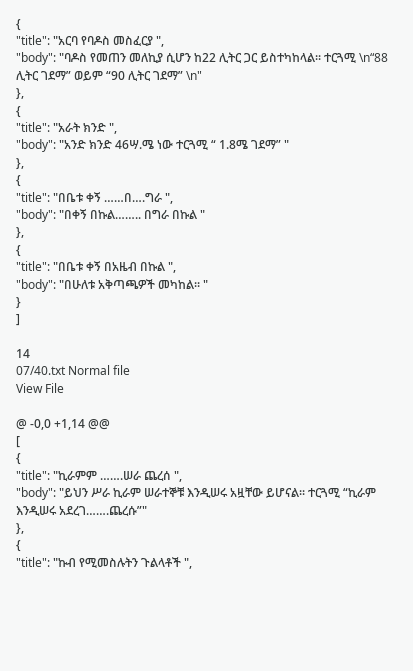{
"title": "አርባ የባዶስ መስፈርያ ",
"body": "ባዶስ የመጠን መለኪያ ሲሆን ከ22 ሊትር ጋር ይስተካከላል፡፡ ተርጓሚ \n“88 ሊትር ገደማ” ወይም “90 ሊትር ገደማ” \n"
},
{
"title": "አራት ክንድ ",
"body": "አንድ ክንድ 46ሣ.ሜ ነው ተርጓሚ “ 1.8ሜ ገደማ” "
},
{
"title": "በቤቱ ቀኝ ……በ….ግራ ",
"body": "በቀኝ በኩል…….. በግራ በኩል "
},
{
"title": "በቤቱ ቀኝ በአዜብ በኩል ",
"body": "በሁለቱ አቅጣጫዎች መካከል፡፡ "
}
]

14
07/40.txt Normal file
View File

@ -0,0 +1,14 @@
[
{
"title": "ኪራምም …….ሠራ ጨረሰ ",
"body": "ይህን ሥራ ኪራም ሠራተኞቹ እንዲሠሩ አዟቸው ይሆናል፡፡ ተርጓሚ “ኪራም እንዲሠሩ አደረገ…….ጨረሱ”"
},
{
"title": "ኩብ የሚመስሉትን ጉልላቶች ",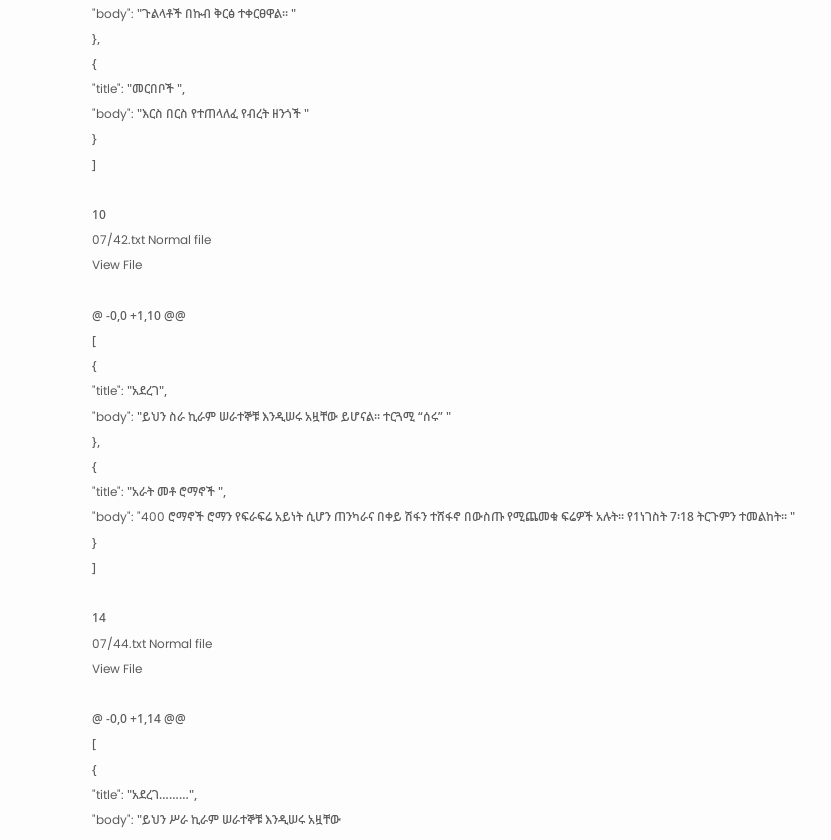"body": "ጉልላቶች በኩብ ቅርፅ ተቀርፀዋል፡፡ "
},
{
"title": "መርበቦች ",
"body": "እርስ በርስ የተጠላለፈ የብረት ዘንጎች "
}
]

10
07/42.txt Normal file
View File

@ -0,0 +1,10 @@
[
{
"title": "አደረገ",
"body": "ይህን ስራ ኪራም ሠራተኞቹ እንዲሠሩ አዟቸው ይሆናል፡፡ ተርጓሚ “ሰሩ” "
},
{
"title": "አራት መቶ ሮማኖች ",
"body": "400 ሮማኖች ሮማን የፍራፍሬ አይነት ሲሆን ጠንካራና በቀይ ሽፋን ተሸፋኖ በውስጡ የሚጨመቁ ፍሬዎች አሉት፡፡ የ1ነገስት 7፡18 ትርጉምን ተመልከት፡፡ "
}
]

14
07/44.txt Normal file
View File

@ -0,0 +1,14 @@
[
{
"title": "አደረገ………",
"body": "ይህን ሥራ ኪራም ሠራተኞቹ እንዲሠሩ አዟቸው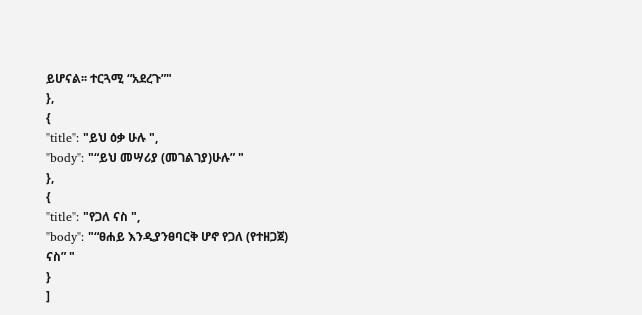ይሆናል፡፡ ተርጓሚ “አደረጉ”"
},
{
"title": "ይህ ዕቃ ሁሉ ",
"body": "“ይህ መሣሪያ (መገልገያ)ሁሉ” "
},
{
"title": "የጋለ ናስ ",
"body": "“ፀሐይ እንዲያንፀባርቅ ሆኖ የጋለ (የተዘጋጀ) ናስ” "
}
]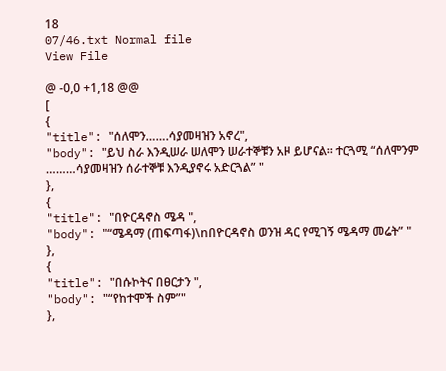18
07/46.txt Normal file
View File

@ -0,0 +1,18 @@
[
{
"title": "ሰለሞን…….ሳያመዛዝን አኖረ",
"body": "ይህ ስራ እንዲሠራ ሠለሞን ሠራተኞቹን አዞ ይሆናል፡፡ ተርጓሚ “ሰለሞንም ………ሳያመዛዝን ሰራተኞቹ እንዲያኖሩ አድርጓል” "
},
{
"title": "በዮርዳኖስ ሜዳ ",
"body": "“ሜዳማ (ጠፍጣፋ)\nበዮርዳኖስ ወንዝ ዳር የሚገኝ ሜዳማ መሬት” "
},
{
"title": "በሱኮትና በፀርታን ",
"body": "“የከተሞች ስም”"
},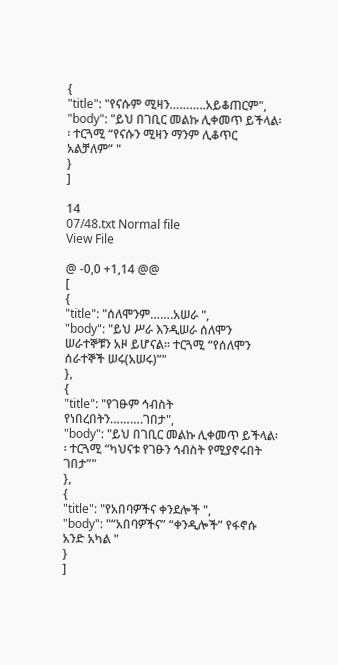{
"title": "የናሱም ሚዛን………..አይቆጠርም",
"body": "ይህ በገቢር መልኩ ሊቀመጥ ይችላል፡፡ ተርጓሚ “የናሱን ሚዛን ማንም ሊቆጥር አልቻለም” "
}
]

14
07/48.txt Normal file
View File

@ -0,0 +1,14 @@
[
{
"title": "ሰለሞንም…….አሠራ ",
"body": "ይህ ሥራ እንዲሠራ ሰለሞን ሠራተኞቹን አዞ ይሆናል፡፡ ተርጓሚ “የሰለሞን ሰራተኞች ሠሩ(አሠሩ)”"
},
{
"title": "የገፁም ኅብስት የነበረበትን……….ገበታ",
"body": "ይህ በገቢር መልኩ ሊቀመጥ ይችላል፡፡ ተርጓሚ “ካህናቱ የገፁን ኅብስት የሚያኖሩበት ገበታ”"
},
{
"title": "የአበባዎችና ቀንደሎች ",
"body": "“አበባዎችና” “ቀንዲሎች” የፋኖሱ አንድ አካል "
}
]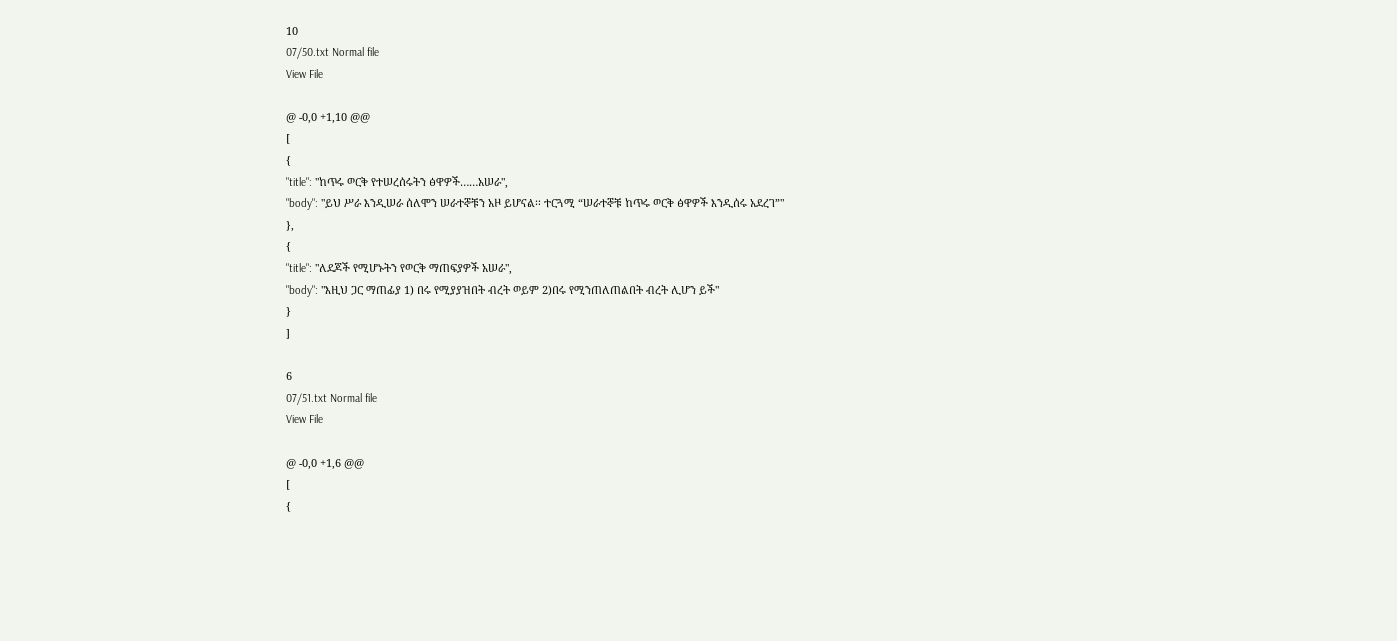10
07/50.txt Normal file
View File

@ -0,0 +1,10 @@
[
{
"title": "ከጥሩ ወርቅ የተሠረሰሩትን ፅዋዎች……አሠራ",
"body": "ይህ ሥራ እንዲሠራ ሰለሞን ሠራተኞቹን አዞ ይሆናል፡፡ ተርጓሚ “ሠራተኞቹ ከጥሩ ወርቅ ፅዋዎች እንዲሰሩ አደረገ”"
},
{
"title": "ለደጆች የሚሆኑትን የወርቅ ማጠፍያዎች አሠራ",
"body": "እዚህ ጋር ማጠፊያ 1) በሩ የሚያያዝበት ብረት ወይም 2)በሩ የሚንጠለጠልበት ብረት ሊሆን ይች"
}
]

6
07/51.txt Normal file
View File

@ -0,0 +1,6 @@
[
{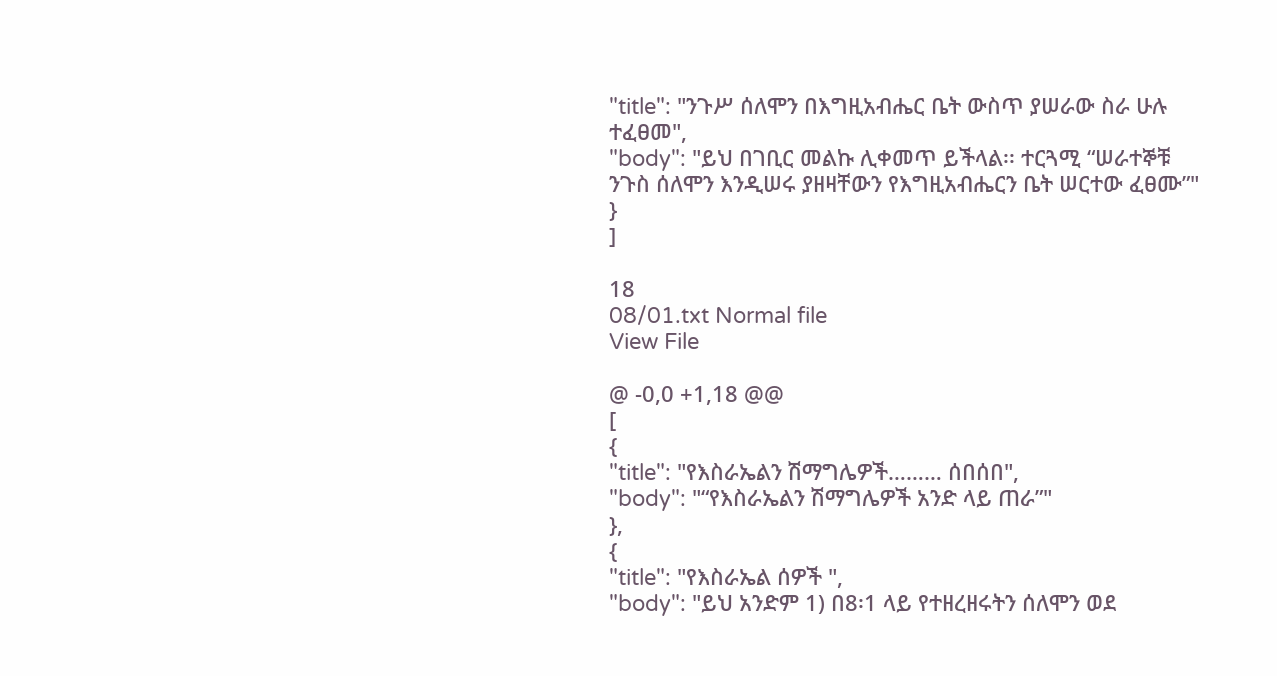"title": "ንጉሥ ሰለሞን በእግዚአብሔር ቤት ውስጥ ያሠራው ስራ ሁሉ ተፈፀመ",
"body": "ይህ በገቢር መልኩ ሊቀመጥ ይችላል፡፡ ተርጓሚ “ሠራተኞቹ ንጉስ ሰለሞን እንዲሠሩ ያዘዛቸውን የእግዚአብሔርን ቤት ሠርተው ፈፀሙ”"
}
]

18
08/01.txt Normal file
View File

@ -0,0 +1,18 @@
[
{
"title": "የእስራኤልን ሽማግሌዎች……… ሰበሰበ",
"body": "“የእስራኤልን ሽማግሌዎች አንድ ላይ ጠራ”"
},
{
"title": "የእስራኤል ሰዎች ",
"body": "ይህ አንድም 1) በ8፡1 ላይ የተዘረዘሩትን ሰለሞን ወደ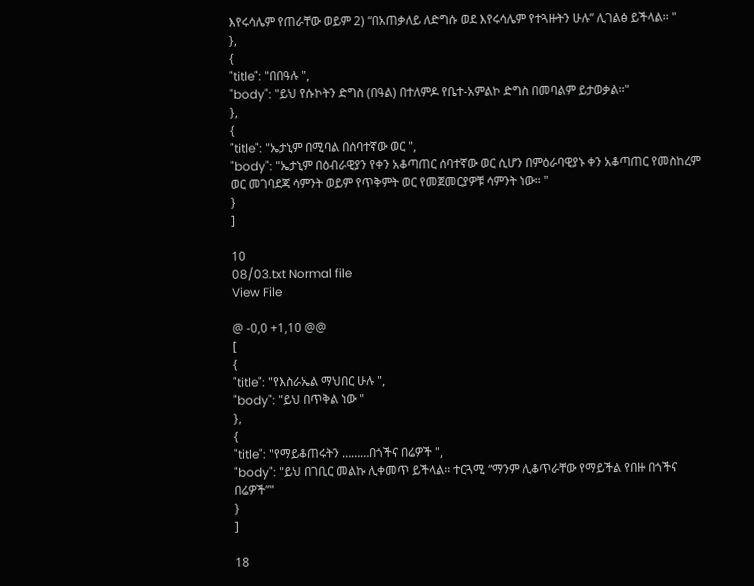እየሩሳሌም የጠራቸው ወይም 2) “በአጠቃለይ ለድግሱ ወደ እየሩሳሌም የተጓዙትን ሁሉ” ሊገልፅ ይችላል፡፡ "
},
{
"title": "በበዓሉ ",
"body": "ይህ የሱኮትን ድግስ (በዓል) በተለምዶ የቤተ-አምልኮ ድግስ በመባልም ይታወቃል፡፡"
},
{
"title": "ኤታኒም በሚባል በሰባተኛው ወር ",
"body": "ኤታኒም በዕብራዊያን የቀን አቆጣጠር ሰባተኛው ወር ሲሆን በምዕራባዊያኑ ቀን አቆጣጠር የመስከረም ወር መገባደጃ ሳምንት ወይም የጥቅምት ወር የመጀመርያዎቹ ሳምንት ነው፡፡ "
}
]

10
08/03.txt Normal file
View File

@ -0,0 +1,10 @@
[
{
"title": "የእስራኤል ማህበር ሁሉ ",
"body": "ይህ በጥቅል ነው "
},
{
"title": "የማይቆጠሩትን ………በጎችና በሬዎች ",
"body": "ይህ በገቢር መልኩ ሊቀመጥ ይችላል፡፡ ተርጓሚ “ማንም ሊቆጥራቸው የማይችል የበዙ በጎችና በሬዎች”"
}
]

18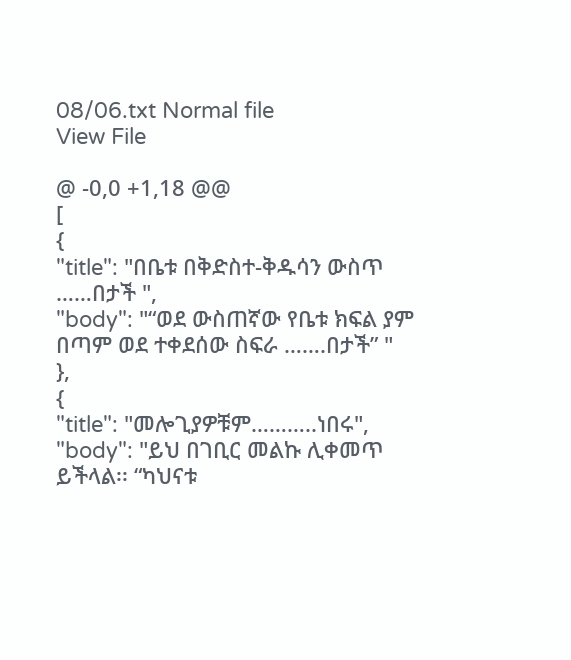08/06.txt Normal file
View File

@ -0,0 +1,18 @@
[
{
"title": "በቤቱ በቅድስተ-ቅዱሳን ውስጥ ……በታች ",
"body": "“ወደ ውስጠኛው የቤቱ ክፍል ያም በጣም ወደ ተቀደሰው ስፍራ …….በታች” "
},
{
"title": "መሎጊያዎቹም………..ነበሩ",
"body": "ይህ በገቢር መልኩ ሊቀመጥ ይችላል፡፡ “ካህናቱ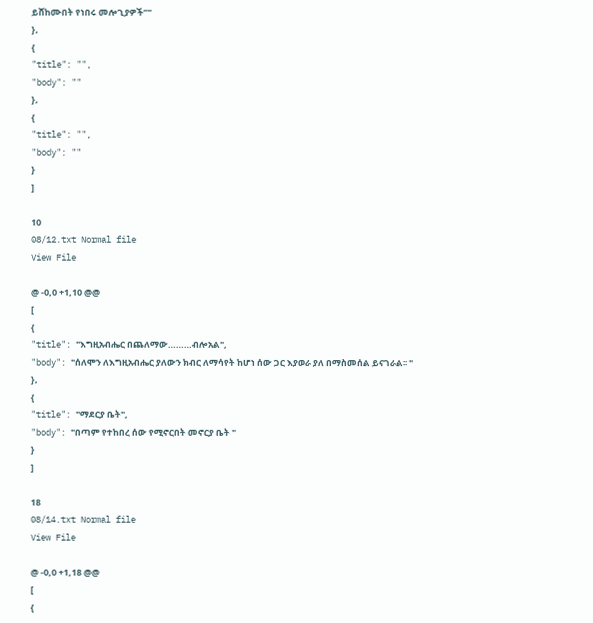ይሸከሙበት የነበሩ መሎጊያዎች”"
},
{
"title": "",
"body": ""
},
{
"title": "",
"body": ""
}
]

10
08/12.txt Normal file
View File

@ -0,0 +1,10 @@
[
{
"title": "እግዚአብሔር በጨለማው………ብሎአል",
"body": "ሰለሞን ለእግዚአብሔር ያለውን ክብር ለማሳየት ከሆነ ሰው ጋር እያወራ ያለ በማስመሰል ይናገራል፡፡ "
},
{
"title": "ማደርያ ቤት",
"body": "በጣም የተከበረ ሰው የሚኖርበት መኖርያ ቤት "
}
]

18
08/14.txt Normal file
View File

@ -0,0 +1,18 @@
[
{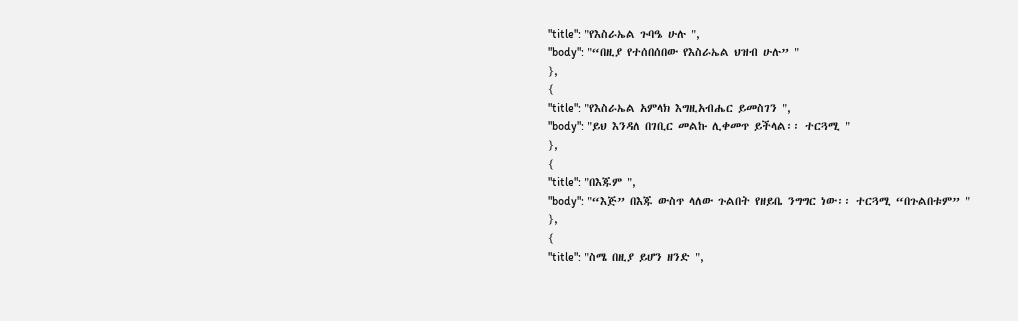"title": "የእስራኤል ጉባዔ ሁሉ ",
"body": "“በዚያ የተሰበሰበው የእስራኤል ህዝብ ሁሉ” "
},
{
"title": "የእስራኤል አምላክ እግዚአብሔር ይመስገን ",
"body": "ይህ እንዳለ በገቢር መልኩ ሊቀመጥ ይችላል፡፡ ተርጓሚ "
},
{
"title": "በእጁም ",
"body": "“እጅ” በእጁ ውስጥ ላለው ጉልበት የዘይቤ ንግግር ነው፡፡ ተርጓሚ “በጉልበቱም” "
},
{
"title": "ስሜ በዚያ ይሆን ዘንድ ",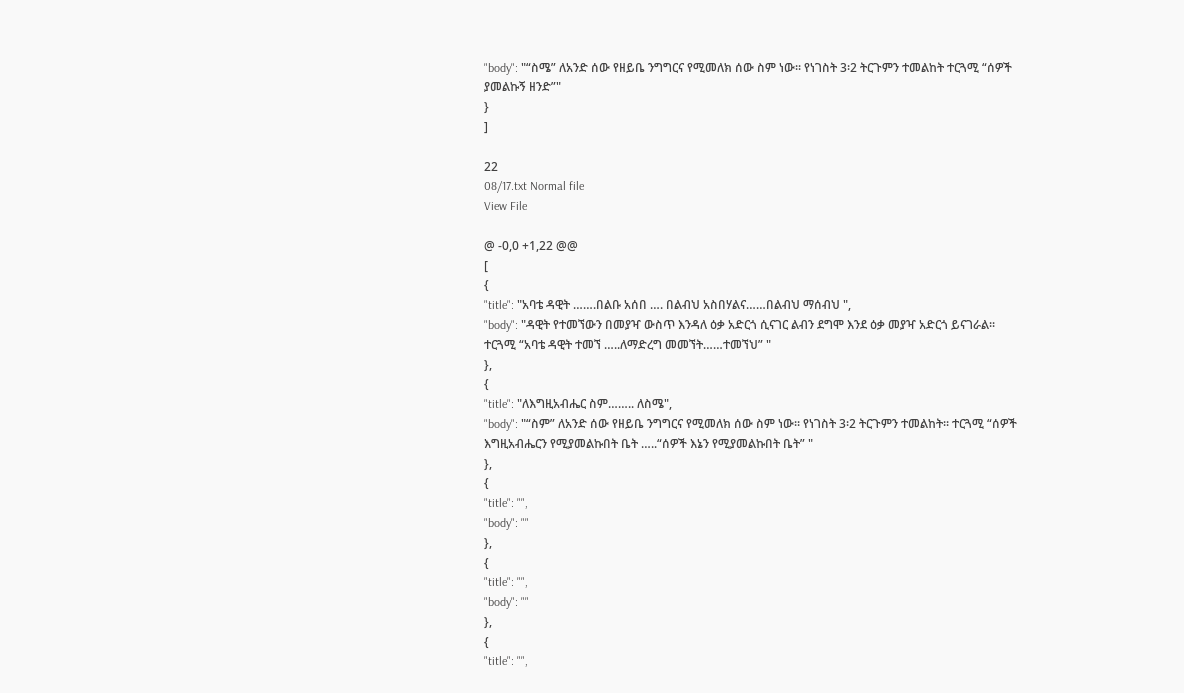"body": "“ስሜ” ለአንድ ሰው የዘይቤ ንግግርና የሚመለክ ሰው ስም ነው፡፡ የነገስት 3፡2 ትርጉምን ተመልከት ተርጓሚ “ሰዎች ያመልኩኝ ዘንድ”"
}
]

22
08/17.txt Normal file
View File

@ -0,0 +1,22 @@
[
{
"title": "አባቴ ዳዊት …….በልቡ አሰበ …. በልብህ አስበሃልና……በልብህ ማሰብህ ",
"body": "ዳዊት የተመኘውን በመያዣ ውስጥ እንዳለ ዕቃ አድርጎ ሲናገር ልብን ደግሞ እንደ ዕቃ መያዣ አድርጎ ይናገራል፡፡ ተርጓሚ “አባቴ ዳዊት ተመኘ …..ለማድረግ መመኘት……ተመኘህ” "
},
{
"title": "ለእግዚአብሔር ስም…….. ለስሜ",
"body": "“ስም” ለአንድ ሰው የዘይቤ ንግግርና የሚመለክ ሰው ስም ነው፡፡ የነገስት 3፡2 ትርጉምን ተመልከት፡፡ ተርጓሚ “ሰዎች እግዚአብሔርን የሚያመልኩበት ቤት …..“ሰዎች እኔን የሚያመልኩበት ቤት” "
},
{
"title": "",
"body": ""
},
{
"title": "",
"body": ""
},
{
"title": "",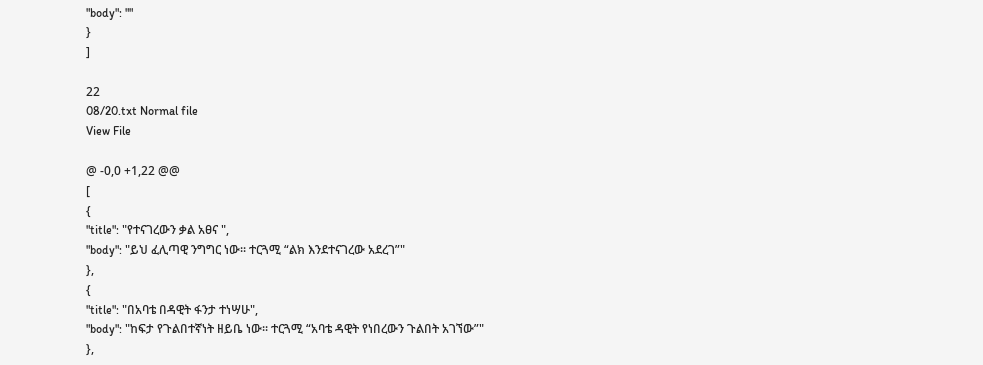"body": ""
}
]

22
08/20.txt Normal file
View File

@ -0,0 +1,22 @@
[
{
"title": "የተናገረውን ቃል አፀና ",
"body": "ይህ ፈሊጣዊ ንግግር ነው፡፡ ተርጓሚ “ልክ እንደተናገረው አደረገ”"
},
{
"title": "በአባቴ በዳዊት ፋንታ ተነሣሁ",
"body": "ከፍታ የጉልበተኛነት ዘይቤ ነው፡፡ ተርጓሚ “አባቴ ዳዊት የነበረውን ጉልበት አገኘው”"
},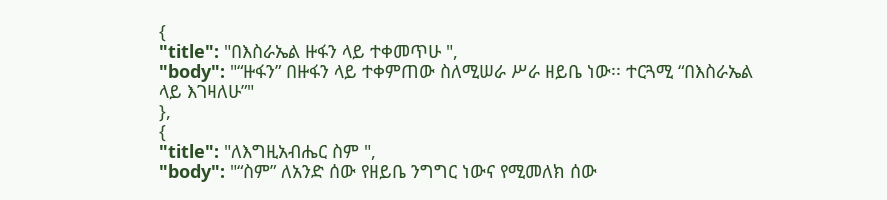{
"title": "በእስራኤል ዙፋን ላይ ተቀመጥሁ ",
"body": "“ዙፋን” በዙፋን ላይ ተቀምጠው ስለሚሠራ ሥራ ዘይቤ ነው፡፡ ተርጓሚ “በእስራኤል ላይ እገዛለሁ”"
},
{
"title": "ለእግዚአብሔር ስም ",
"body": "“ስም” ለአንድ ሰው የዘይቤ ንግግር ነውና የሚመለክ ሰው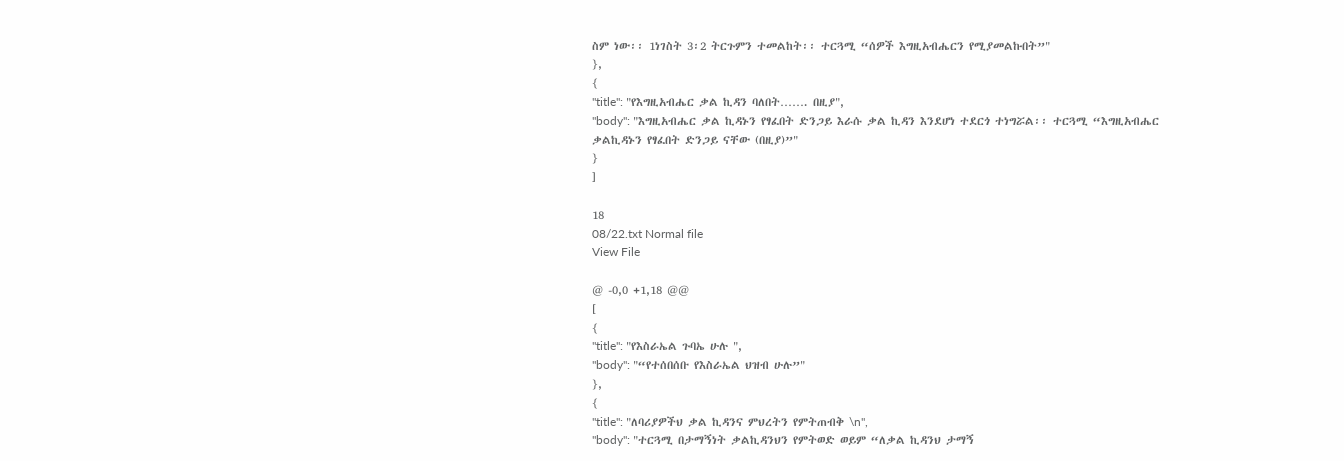ስም ነው፡፡ 1ነገስት 3፡2 ትርጉምን ተመልከት፡፡ ተርጓሚ “ሰዎች እግዚአብሔርን የሚያመልኩበት”"
},
{
"title": "የእግዚአብሔር ቃል ኪዳን ባለበት……. በዚያ",
"body": "እግዚአብሔር ቃል ኪዳኑን የፃፈበት ድንጋይ እራሱ ቃል ኪዳን እንደሆነ ተደርጎ ተነግሯል፡፡ ተርጓሚ “እግዚአብሔር ቃልኪዳኑን የፃፈበት ድንጋይ ናቸው (በዚያ)”"
}
]

18
08/22.txt Normal file
View File

@ -0,0 +1,18 @@
[
{
"title": "የእስራኤል ጉባኤ ሁሉ ",
"body": "“የተሰበሰቡ የእስራኤል ህዝብ ሁሉ”"
},
{
"title": "ለባሪያዎችህ ቃል ኪዳንና ምህረትን የምትጠብቅ \n",
"body": "ተርጓሚ በታማኝነት ቃልኪዳንህን የምትወድ ወይም “ለቃል ኪዳንህ ታማኝ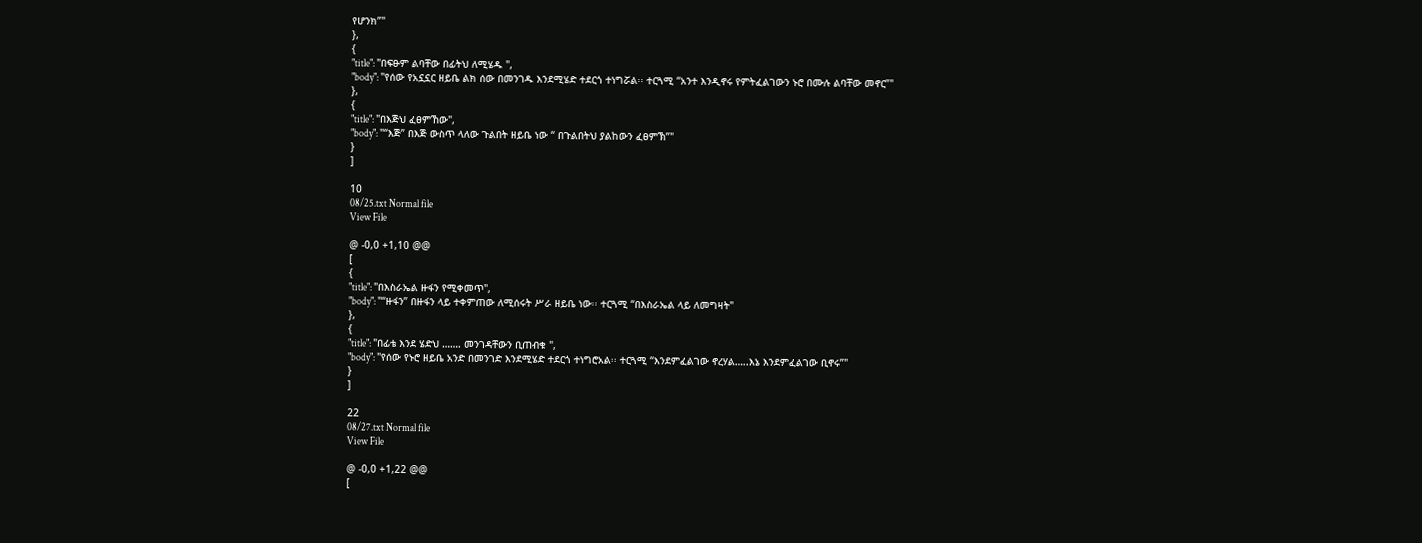የሆንክ”"
},
{
"title": "በፍፁም ልባቸው በፊትህ ለሚሄዱ ",
"body": "የሰው የአኗኗር ዘይቤ ልክ ሰው በመንገዱ እንደሚሄድ ተደርጎ ተነግሯል፡፡ ተርጓሚ “አንተ እንዲኖሩ የምትፈልገውን ኑሮ በሙሉ ልባቸው መኖር”"
},
{
"title": "በእጅህ ፈፀምኸው",
"body": "“እጅ” በእጅ ውስጥ ላለው ጉልበት ዘይቤ ነው “ በጉልበትህ ያልከውን ፈፀምኽ”"
}
]

10
08/25.txt Normal file
View File

@ -0,0 +1,10 @@
[
{
"title": "በእስራኤል ዙፋን የሚቀመጥ",
"body": "“ዙፋን” በዙፋን ላይ ተቀምጠው ለሚሰሩት ሥራ ዘይቤ ነው፡፡ ተርጓሚ “በእስራኤል ላይ ለመግዛት"
},
{
"title": "በፊቴ እንደ ሄድህ ……. መንገዳቸውን ቢጠብቁ ",
"body": "የሰው የኑሮ ዘይቤ አንድ በመንገድ እንደሚሄድ ተደርጎ ተነግሮአል፡፡ ተርጓሚ “እንደምፈልገው ኖረሃል…..እኔ እንደምፈልገው ቢኖሩ”"
}
]

22
08/27.txt Normal file
View File

@ -0,0 +1,22 @@
[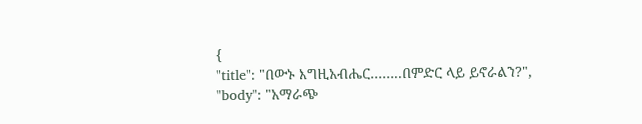{
"title": "በውኑ እግዚአብሔር……..በምድር ላይ ይኖራልን?",
"body": "አማራጭ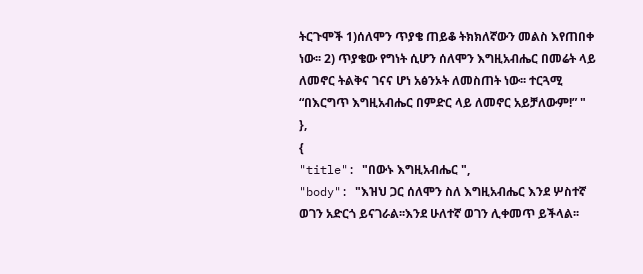ትርጉሞች 1)ሰለሞን ጥያቄ ጠይቆ ትክክለኛውን መልስ እየጠበቀ ነው፡፡ 2) ጥያቄው የግነት ሲሆን ሰለሞን እግዚአብሔር በመሬት ላይ ለመኖር ትልቅና ገናና ሆነ አፅንኦት ለመስጠት ነው፡፡ ተርጓሚ “በእርግጥ እግዚአብሔር በምድር ላይ ለመኖር አይቻለውም!” "
},
{
"title": "በውኑ እግዚአብሔር ",
"body": "እዝህ ጋር ሰለሞን ስለ እግዚአብሔር እንደ ሦስተኛ ወገን አድርጎ ይናገራል፡፡እንደ ሁለተኛ ወገን ሊቀመጥ ይችላል፡፡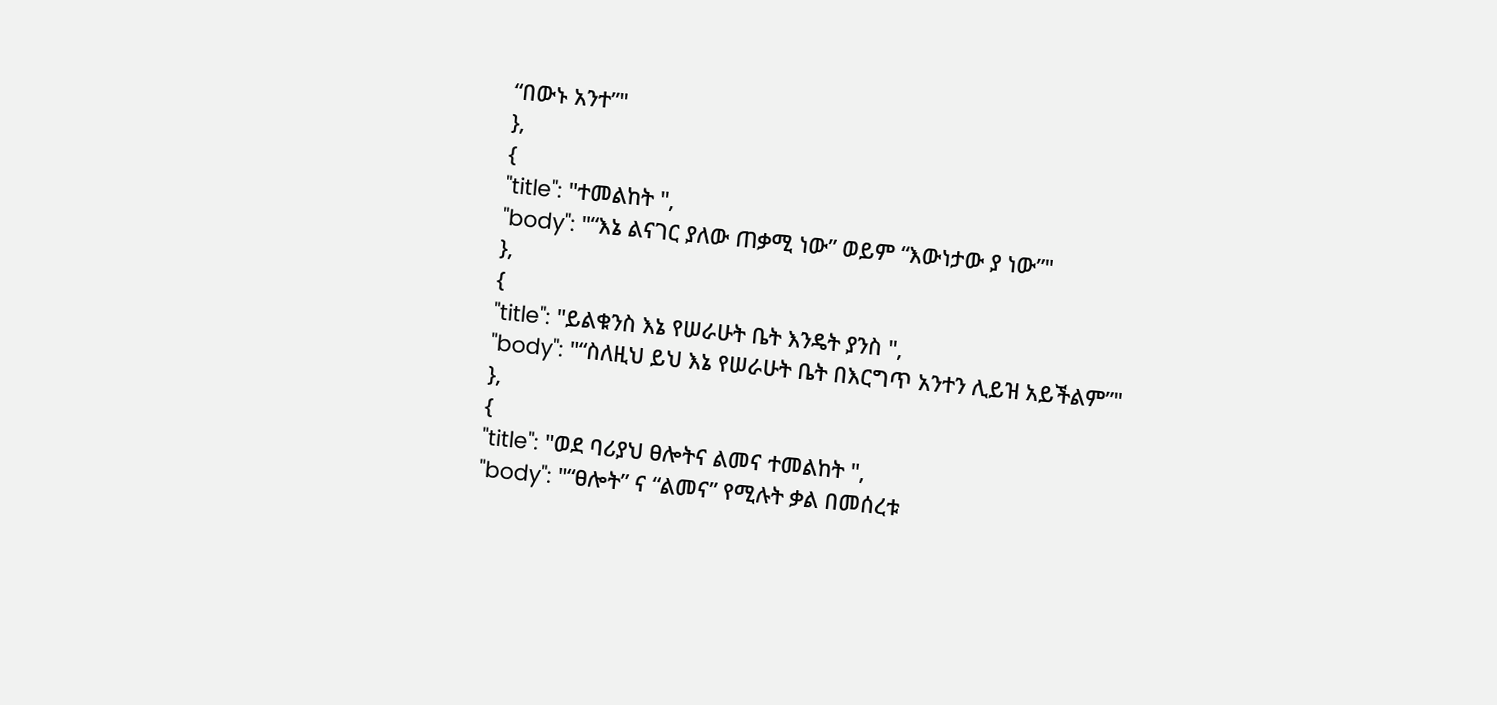“በውኑ አንተ”"
},
{
"title": "ተመልከት ",
"body": "“እኔ ልናገር ያለው ጠቃሚ ነው” ወይም “እውነታው ያ ነው”"
},
{
"title": "ይልቁንስ እኔ የሠራሁት ቤት እንዴት ያንስ ",
"body": "“ስለዚህ ይህ እኔ የሠራሁት ቤት በእርግጥ አንተን ሊይዝ አይችልም”"
},
{
"title": "ወደ ባሪያህ ፀሎትና ልመና ተመልከት ",
"body": "“ፀሎት” ና “ልመና” የሚሉት ቃል በመሰረቱ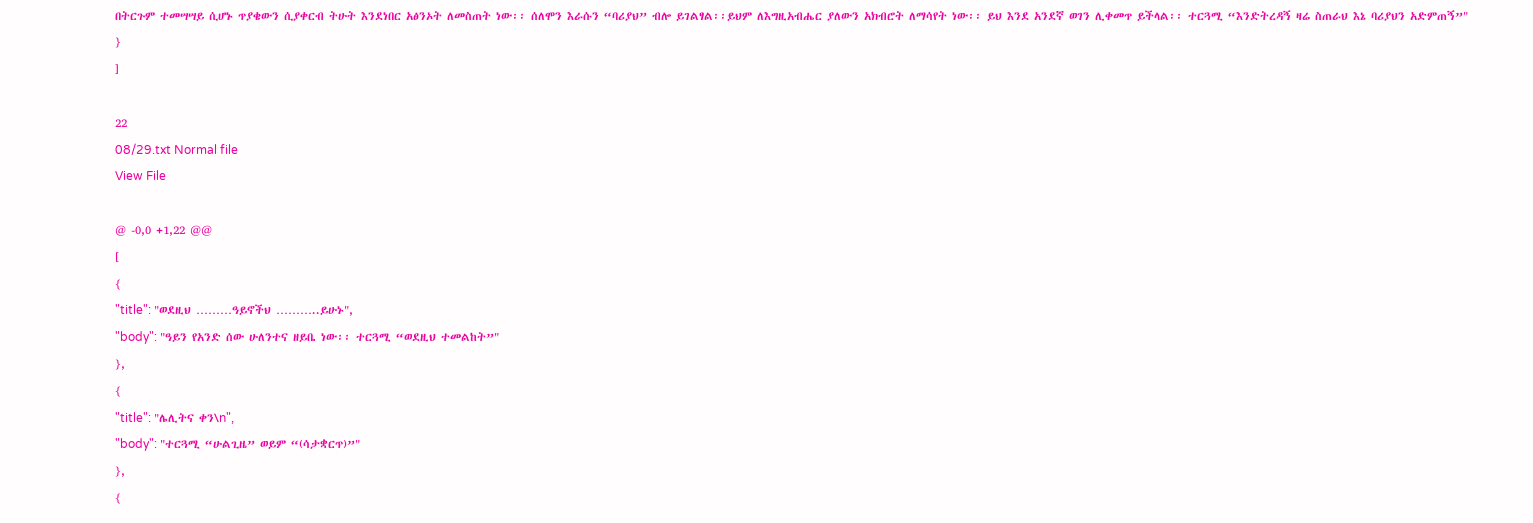በትርጉም ተመሣሣይ ሲሆኑ ጥያቄውን ሲያቀርብ ትሁት እንደነበር አፅንኦት ለመስጠት ነው፡፡ ሰለሞን እራሱን “ባሪያህ” ብሎ ይገልፃል፡፡ይህም ለእግዚአብሔር ያለውን አክብሮት ለማሳየት ነው፡፡ ይህ እንደ አንደኛ ወገን ሊቀመጥ ይችላል፡፡ ተርጓሚ “እንድትረዳኝ ዛሬ ስጠራህ እኔ ባሪያህን አድምጠኝ”"
}
]

22
08/29.txt Normal file
View File

@ -0,0 +1,22 @@
[
{
"title": "ወደዚህ ………ዓይኖችህ ………..ይሁኑ",
"body": "ዓይን የአንድ ሰው ሁለንተና ዘይቤ ነው፡፡ ተርጓሚ “ወደዚህ ተመልከት”"
},
{
"title": "ሌሊትና ቀን\n",
"body": "ተርጓሚ “ሁልጊዜ” ወይም “(ሳታቋርጥ)”"
},
{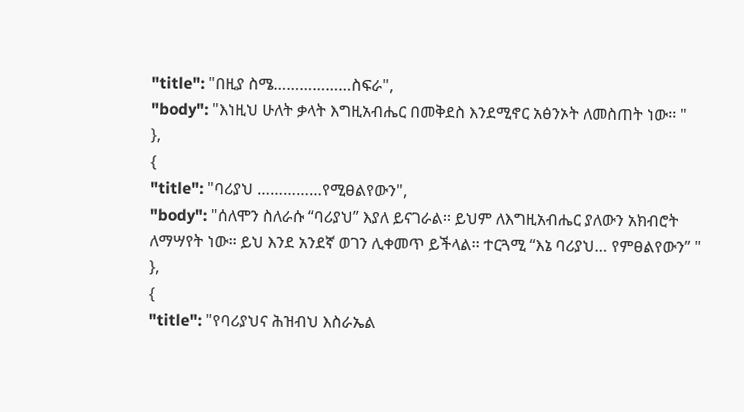"title": "በዚያ ስሜ………………ስፍራ",
"body": "እነዚህ ሁለት ቃላት እግዚአብሔር በመቅደስ እንደሚኖር አፅንኦት ለመስጠት ነው፡፡ "
},
{
"title": "ባሪያህ ……………የሚፀልየውን",
"body": "ሰለሞን ስለራሱ “ባሪያህ” እያለ ይናገራል፡፡ ይህም ለእግዚአብሔር ያለውን አክብሮት ለማሣየት ነው፡፡ ይህ እንደ አንደኛ ወገን ሊቀመጥ ይችላል፡፡ ተርጓሚ “እኔ ባሪያህ… የምፀልየውን” "
},
{
"title": "የባሪያህና ሕዝብህ እስራኤል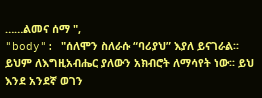……ልመና ሰማ ",
"body": "ሰለሞን ስለራሱ “ባሪያህ” እያለ ይናገራል፡፡ ይህም ለእግዚአብሔር ያለውን አክብሮት ለማሳየት ነው፡፡ ይህ እንደ አንደኛ ወገን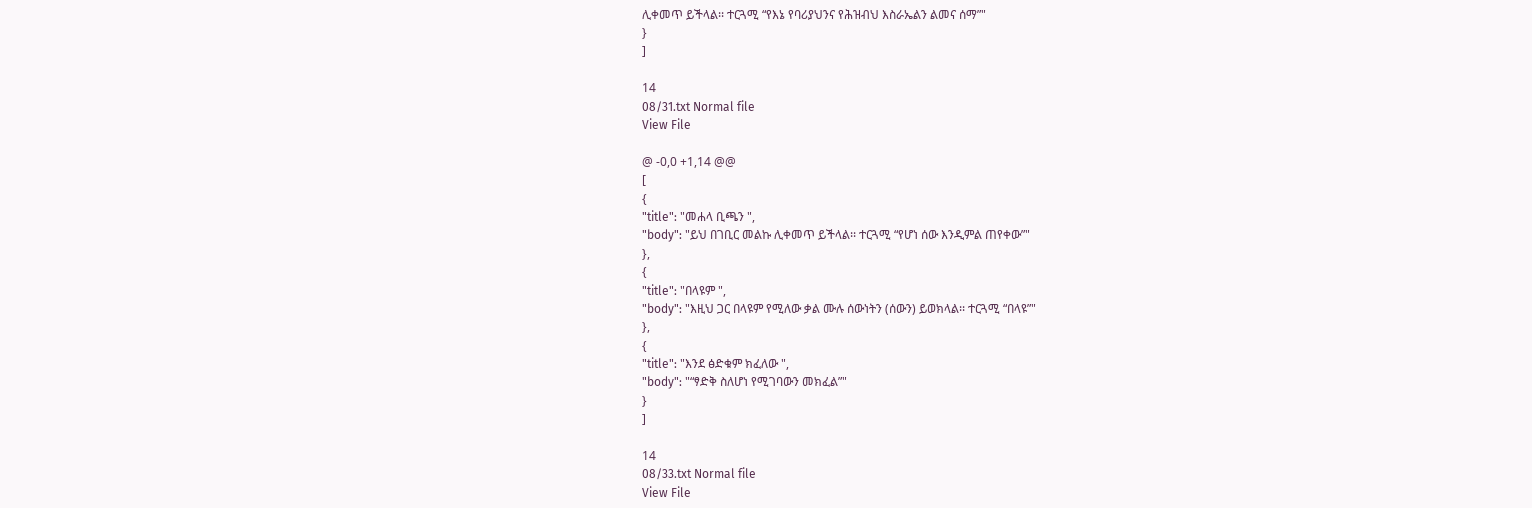ሊቀመጥ ይችላል፡፡ ተርጓሚ “የእኔ የባሪያህንና የሕዝብህ እስራኤልን ልመና ሰማ”"
}
]

14
08/31.txt Normal file
View File

@ -0,0 +1,14 @@
[
{
"title": "መሐላ ቢጫን ",
"body": "ይህ በገቢር መልኩ ሊቀመጥ ይችላል፡፡ ተርጓሚ “የሆነ ሰው እንዲምል ጠየቀው”"
},
{
"title": "በላዩም ",
"body": "እዚህ ጋር በላዩም የሚለው ቃል ሙሉ ሰውነትን (ሰውን) ይወክላል፡፡ ተርጓሚ “በላዩ”"
},
{
"title": "እንደ ፅድቁም ክፈለው ",
"body": "“ፃድቅ ስለሆነ የሚገባውን መክፈል”"
}
]

14
08/33.txt Normal file
View File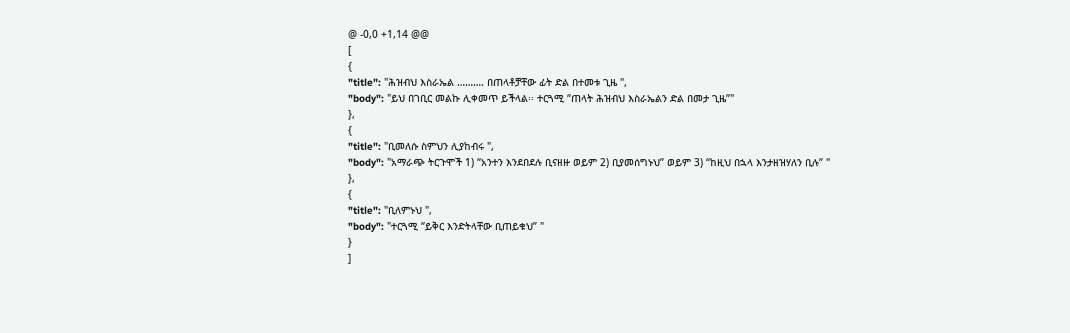@ -0,0 +1,14 @@
[
{
"title": "ሕዝብህ እስራኤል ………. በጠላቶቻቸው ፊት ድል በተመቱ ጊዜ ",
"body": "ይህ በገቢር መልኩ ሊቀመጥ ይችላል፡፡ ተርጓሚ “ጠላት ሕዝብህ እስራኤልን ድል በመታ ጊዜ”"
},
{
"title": "ቢመለሱ ስምህን ሊያከብሩ ",
"body": "አማራጭ ትርጉሞች 1) “አንተን እንደበደሉ ቢናዘዙ ወይም 2) ቢያመሰግኑህ” ወይም 3) “ከዚህ በኋላ እንታዘዝሃለን ቢሉ” "
},
{
"title": "ቢለምኑህ ",
"body": "ተርጓሚ “ይቅር እንድትላቸው ቢጠይቁህ” "
}
]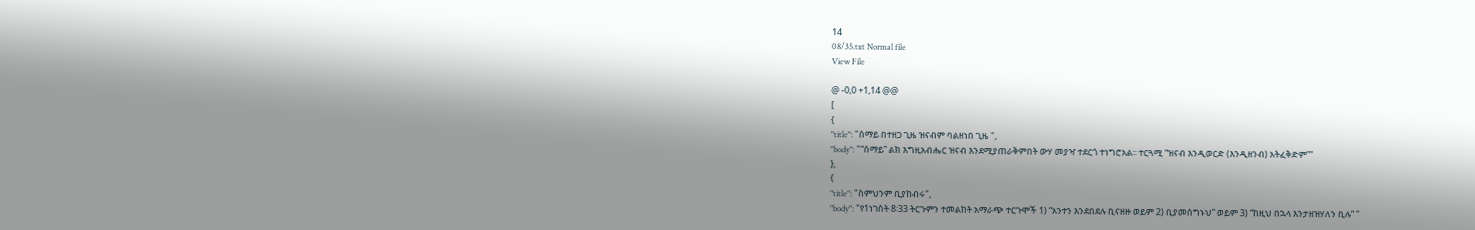14
08/35.txt Normal file
View File

@ -0,0 +1,14 @@
[
{
"title": "ሰማይ በተዘጋ ጊዜ ዝናብም ባልዘነበ ጊዜ ",
"body": "“ሰማይ” ልክ እግዚአብሔር ዝናብ እንደሚያጠራቅምበት ውሃ መያዣ ተደርጎ ተነግሮአል፡፡ ተርጓሚ “ዝናብ እንዲወርድ (እንዲዘንብ) አትፈቅድም”"
},
{
"title": "ስምህንም ቢያከብሩ",
"body": "የ1ነገስት 8፡33 ትርጉምን ተመልከት አማራጭ ተርጉሞች 1) “አንተን እንደበደሉ ቢናዘዙ ወይም 2) ቢያመሰግኑህ” ወይም 3) “ከዚህ በኋላ እንታዘዝሃለን ቢሉ” "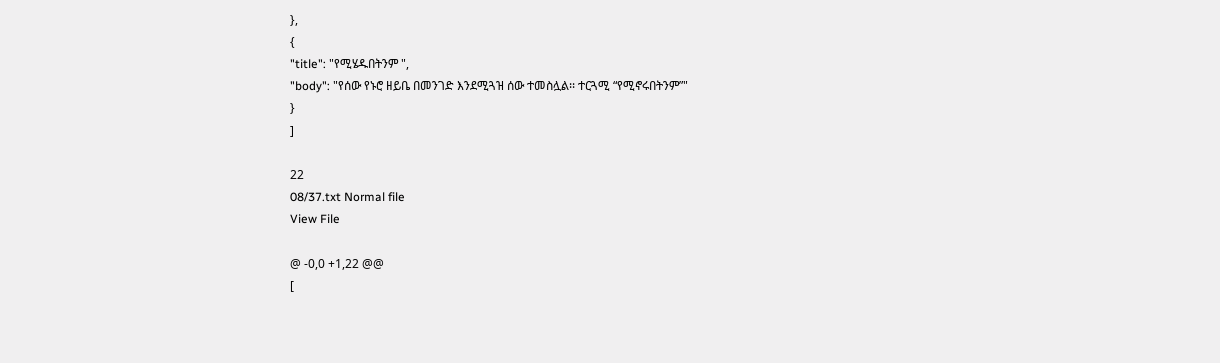},
{
"title": "የሚሄዱበትንም ",
"body": "የሰው የኑሮ ዘይቤ በመንገድ እንደሚጓዝ ሰው ተመስሏል፡፡ ተርጓሚ “የሚኖሩበትንም”"
}
]

22
08/37.txt Normal file
View File

@ -0,0 +1,22 @@
[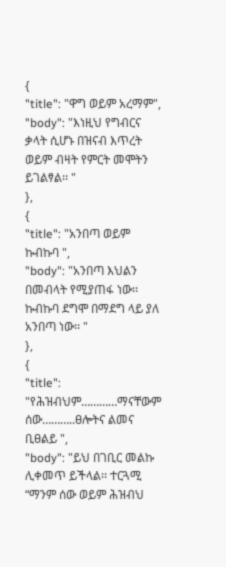{
"title": "ዋግ ወይም አረማም",
"body": "እነዚህ የግብርና ቃላት ሲሆኑ በዝናብ እጥረት ወይም ብዛት የምርት መሞትን ይገልፃል፡፡ "
},
{
"title": "አንበጣ ወይም ኩብኩባ ",
"body": "አንበጣ እህልን በመብላት የሚያጠፋ ነው፡፡ ኩብኩባ ደግሞ በማደግ ላይ ያለ አንበጣ ነው፡፡ "
},
{
"title": "የሕዝብህም…………ማናቸውም ሰው………..ፀሎትና ልመና ቢፀልይ ",
"body": "ይህ በገቢር መልኩ ሊቀመጥ ይችላል፡፡ ተርጓሚ “ማንም ሰው ወይም ሕዝብህ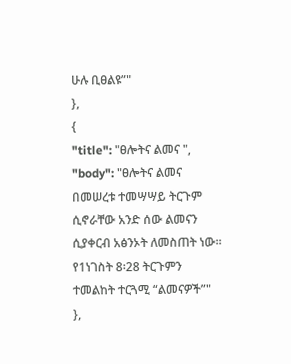ሁሉ ቢፀልዩ”"
},
{
"title": "ፀሎትና ልመና ",
"body": "ፀሎትና ልመና በመሠረቱ ተመሣሣይ ትርጉም ሲኖራቸው አንድ ሰው ልመናን ሲያቀርብ አፅንኦት ለመስጠት ነው፡፡ የ1ነገስት 8፡28 ትርጉምን ተመልከት ተርጓሚ “ልመናዎች”"
},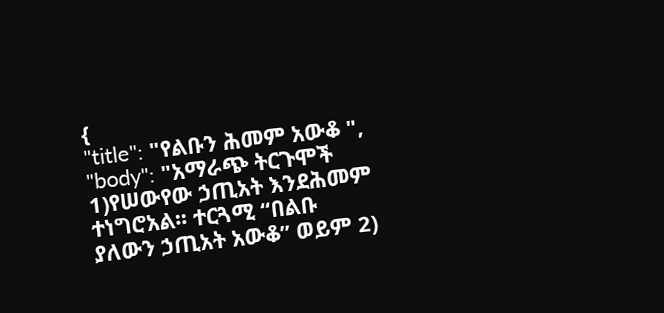{
"title": "የልቡን ሕመም አውቆ ",
"body": "አማራጭ ትርጉሞች 1)የሠውየው ኃጢአት እንደሕመም ተነግሮአል፡፡ ተርጓሚ “በልቡ ያለውን ኃጢአት አውቆ” ወይም 2)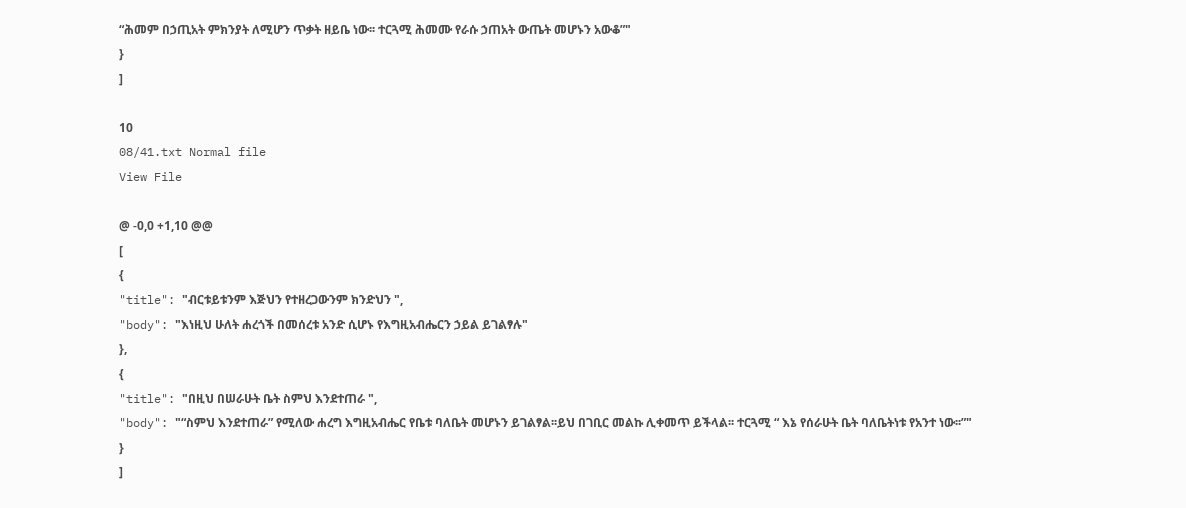“ሕመም በኃጢአት ምክንያት ለሚሆን ጥቃት ዘይቤ ነው፡፡ ተርጓሚ ሕመሙ የራሱ ኃጠአት ውጤት መሆኑን አውቆ”"
}
]

10
08/41.txt Normal file
View File

@ -0,0 +1,10 @@
[
{
"title": "ብርቱይቱንም እጅህን የተዘረጋውንም ክንድህን ",
"body": "እነዚህ ሁለት ሐረጎች በመሰረቱ አንድ ሲሆኑ የእግዚአብሔርን ኃይል ይገልፃሉ"
},
{
"title": "በዚህ በሠራሁት ቤት ስምህ እንደተጠራ ",
"body": "“ስምህ እንደተጠራ” የሚለው ሐረግ እግዚአብሔር የቤቱ ባለቤት መሆኑን ይገልፃል፡፡ይህ በገቢር መልኩ ሊቀመጥ ይችላል፡፡ ተርጓሚ “ እኔ የሰራሁት ቤት ባለቤትነቱ የአንተ ነው፡፡”"
}
]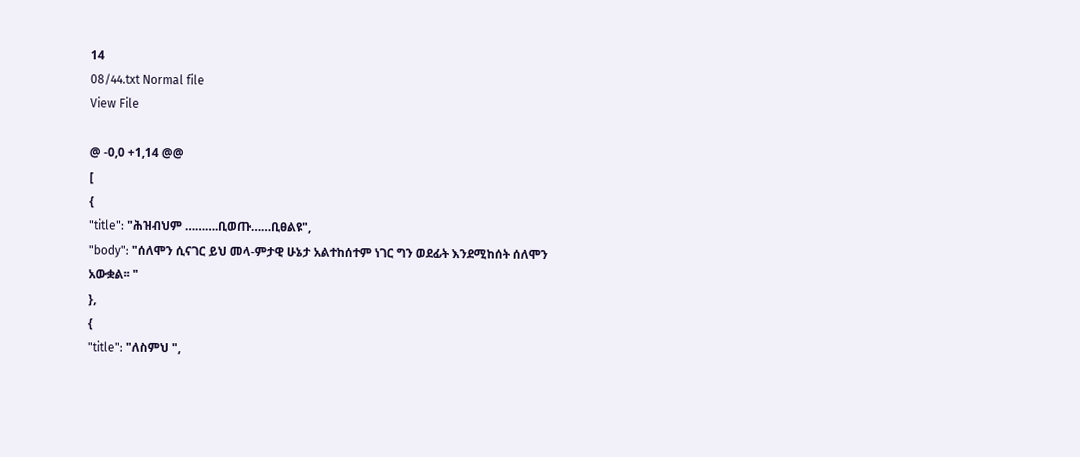14
08/44.txt Normal file
View File

@ -0,0 +1,14 @@
[
{
"title": "ሕዝብህም ……….ቢወጡ……ቢፀልዩ",
"body": "ሰለሞን ሲናገር ይህ መላ-ምታዊ ሁኔታ አልተከሰተም ነገር ግን ወደፊት እንደሚከሰት ሰለሞን አውቋል፡፡ "
},
{
"title": "ለስምህ ",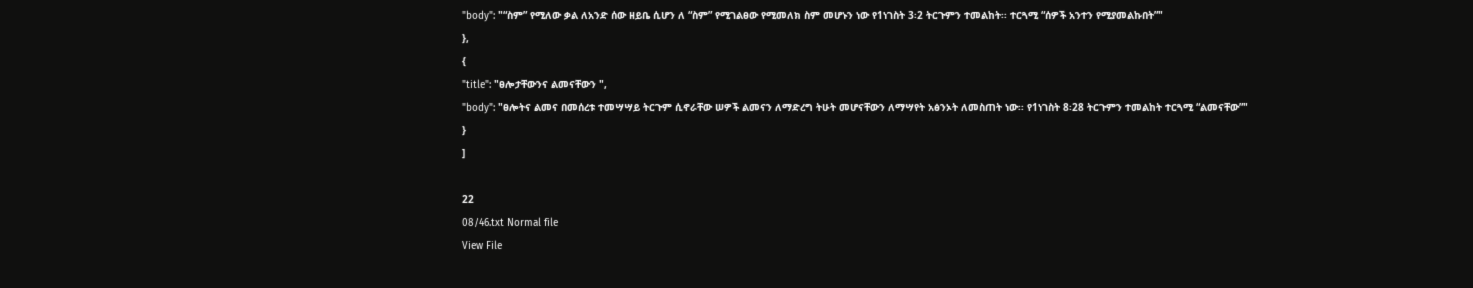"body": "“ስም” የሚለው ቃል ለአንድ ሰው ዘይቤ ሲሆን ለ “ስም” የሚገልፀው የሚመለክ ስም መሆኑን ነው የ1ነገስት 3፡2 ትርጉምን ተመልከት፡፡ ተርጓሚ “ሰዎች አንተን የሚያመልኩበት”"
},
{
"title": "ፀሎታቸውንና ልመናቸውን ",
"body": "ፀሎትና ልመና በመሰረቱ ተመሣሣይ ትርጉም ሲኖራቸው ሠዎች ልመናን ለማድረግ ትሁት መሆናቸውን ለማሣየት አፅንኦት ለመስጠት ነው፡፡ የ1ነገስት 8፡28 ትርጉምን ተመልከት ተርጓሚ “ልመናቸው”"
}
]

22
08/46.txt Normal file
View File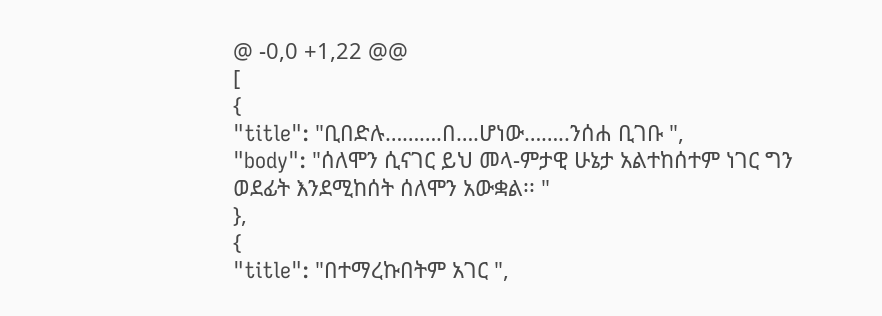@ -0,0 +1,22 @@
[
{
"title": "ቢበድሉ……….በ….ሆነው……..ንሰሐ ቢገቡ ",
"body": "ሰለሞን ሲናገር ይህ መላ-ምታዊ ሁኔታ አልተከሰተም ነገር ግን ወደፊት እንደሚከሰት ሰለሞን አውቋል፡፡ "
},
{
"title": "በተማረኩበትም አገር ",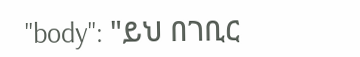"body": "ይህ በገቢር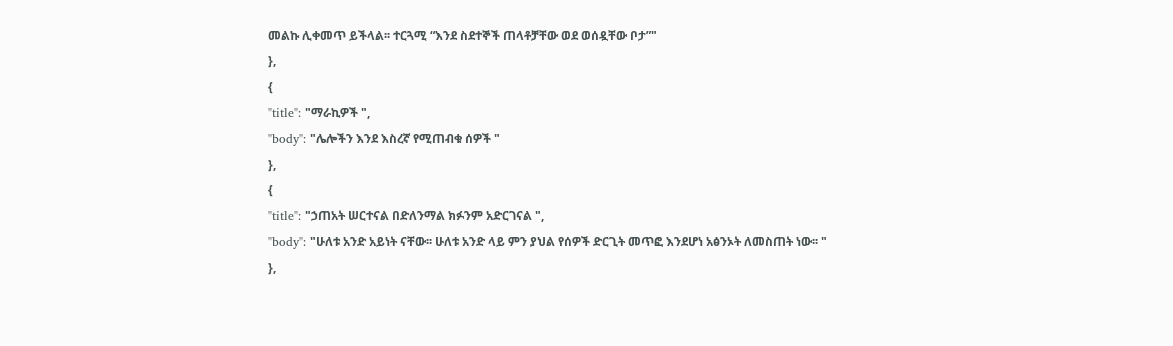መልኩ ሊቀመጥ ይችላል፡፡ ተርጓሚ “እንደ ስደተኞች ጠላቶቻቸው ወደ ወሰዷቸው ቦታ”"
},
{
"title": "ማራኪዎች ",
"body": "ሌሎችን እንደ እስረኛ የሚጠብቁ ሰዎች "
},
{
"title": "ኃጠአት ሠርተናል በድለንማል ክፉንም አድርገናል ",
"body": "ሁለቱ አንድ አይነት ናቸው፡፡ ሁለቱ አንድ ላይ ምን ያህል የሰዎች ድርጊት መጥፎ እንደሆነ አፅንኦት ለመስጠት ነው፡፡ "
},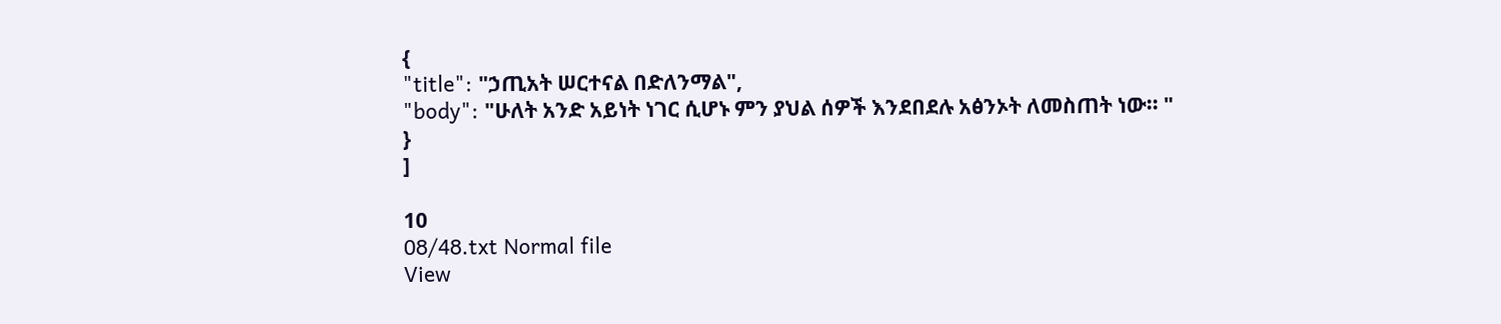{
"title": "ኃጢአት ሠርተናል በድለንማል",
"body": "ሁለት አንድ አይነት ነገር ሲሆኑ ምን ያህል ሰዎች እንደበደሉ አፅንኦት ለመስጠት ነው፡፡ "
}
]

10
08/48.txt Normal file
View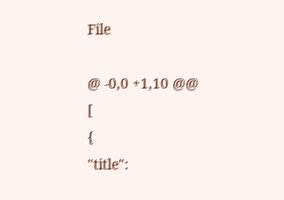File

@ -0,0 +1,10 @@
[
{
"title":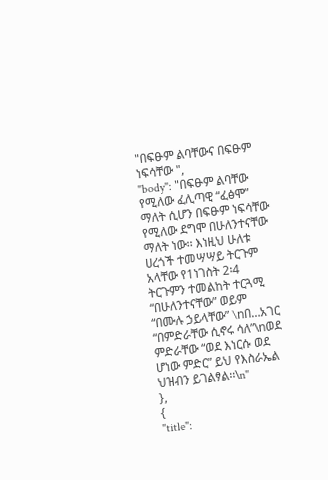"በፍፁም ልባቸውና በፍፁም ነፍሳቸው ",
"body": "በፍፁም ልባቸው የሚለው ፈሊጣዊ “ፈፅሞ” ማለት ሲሆን በፍፁም ነፍሳቸው የሚለው ደግሞ በሁለንተናቸው ማለት ነው፡፡ እነዚህ ሁለቱ ሀረጎች ተመሣሣይ ትርጉም አላቸው የ1ነገስት 2፡4 ትርጉምን ተመልከት ተርጓሚ “በሁለንተናቸው” ወይም “በሙሉ ኃይላቸው” \nበ…አገር “በምድራቸው ሲኖሩ ሳለ”\nወደ ምድራቸው “ወደ እነርሱ ወደ ሆነው ምድር” ይህ የእስራኤል ህዝብን ይገልፃል፡፡\n"
},
{
"title":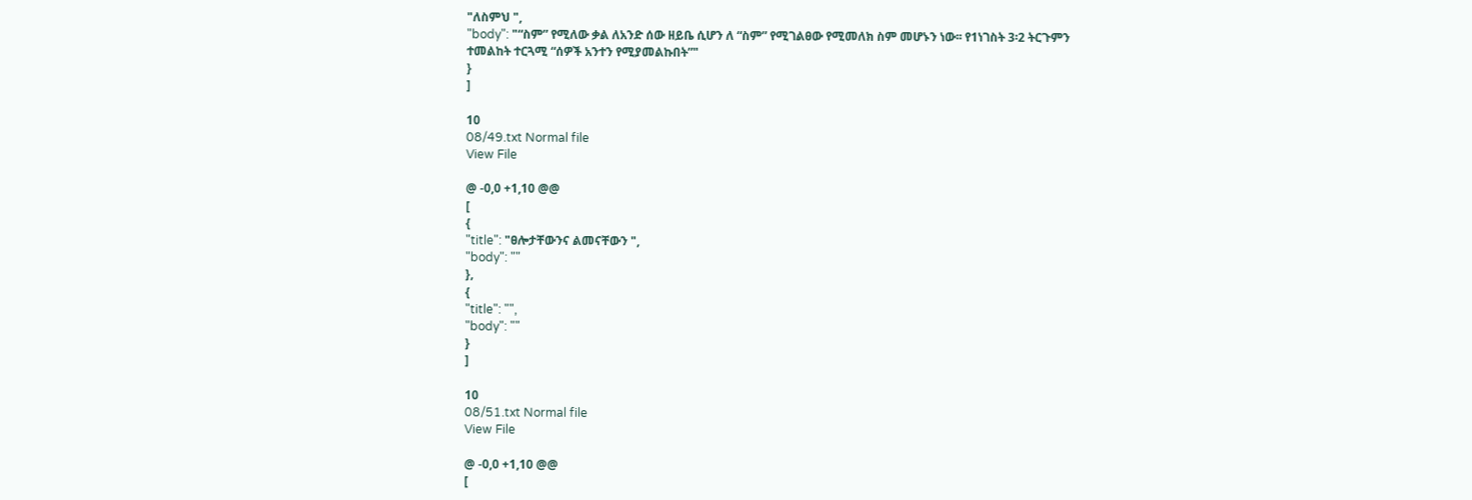"ለስምህ ",
"body": "“ስም” የሚለው ቃል ለአንድ ሰው ዘይቤ ሲሆን ለ “ስም” የሚገልፀው የሚመለክ ስም መሆኑን ነው፡፡ የ1ነገስት 3፡2 ትርጉምን ተመልከት ተርጓሚ “ሰዎች አንተን የሚያመልኩበት”"
}
]

10
08/49.txt Normal file
View File

@ -0,0 +1,10 @@
[
{
"title": "ፀሎታቸውንና ልመናቸውን ",
"body": ""
},
{
"title": "",
"body": ""
}
]

10
08/51.txt Normal file
View File

@ -0,0 +1,10 @@
[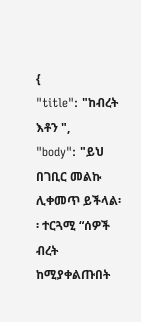{
"title": "ከብረት እቶን ",
"body": "ይህ በገቢር መልኩ ሊቀመጥ ይችላል፡፡ ተርጓሚ “ሰዎች ብረት ከሚያቀልጡበት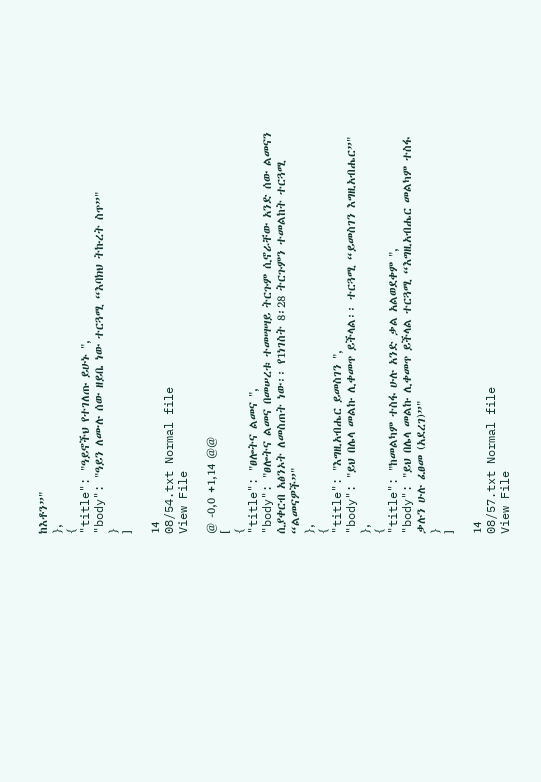ከእቶን”"
},
{
"title": "ዓይኖችህ የተገለጡ ይሁኑ ",
"body": "ዓይን ለሙሉ ሰው ዘይቤ ነው ተርጓሚ “እባክህ ትኩረት ስጥ”"
}
]

14
08/54.txt Normal file
View File

@ -0,0 +1,14 @@
[
{
"title": "ፀሎትና ልመና ",
"body": "ፀሎትና ልመና በመሠረቱ ተመሣሣይ ትርጉም ሲኖራቸው አንድ ሰው ልመናን ሲያቀርብ አፅንኦት ለመስጠት ነው፡፡ የ1ነገስት 8፡28 ትርጉምን ተመልከት ተርጓሚ “ልመናዎች”"
},
{
"title": "እግዚአብሔር ይመስገን ",
"body": "ይህ በሌላ መልኩ ሊቀመጥ ይችላል፡፡ ተርጓሚ “ይመስገን እግዚአብሔር”"
},
{
"title": "ከመልካም ተስፋ ሁሉ አንድ ቃል አልወደቀም ",
"body": "ይህ በሌላ መልኩ ሊቀመጥ ይችላል ተርጓሚ “እግዚአብሔር መልካም ተስፋ ቃሉን ሁሉ ፈፀመ (አደረገ)”"
}
]

14
08/57.txt Normal file
View File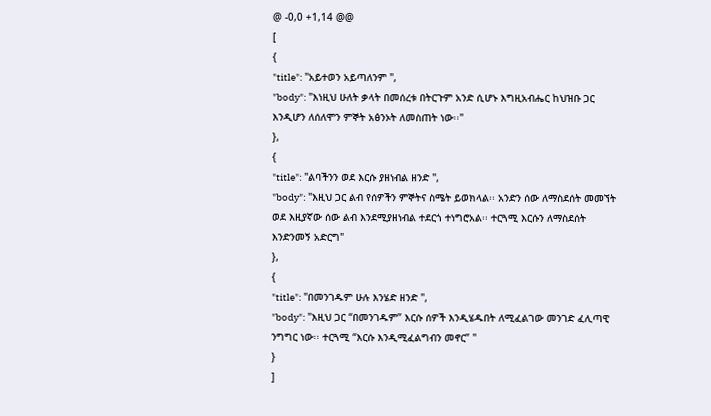@ -0,0 +1,14 @@
[
{
"title": "አይተወን አይጣለንም ",
"body": "እነዚህ ሁለት ቃላት በመሰረቱ በትርጉም አንድ ሲሆኑ እግዚአብሔር ከህዝቡ ጋር እንዲሆን ለሰለሞን ምኞት አፅንኦት ለመስጠት ነው፡፡"
},
{
"title": "ልባችንን ወደ እርሱ ያዘነብል ዘንድ ",
"body": "እዚህ ጋር ልብ የሰዎችን ምኞትና ስሜት ይወክላል፡፡ አንድን ሰው ለማስደሰት መመኘት ወደ እዚያኛው ሰው ልብ እንደሚያዘነብል ተደርጎ ተነግሮአል፡፡ ተርጓሚ እርሱን ለማስደሰት እንድንመኝ አድርግ"
},
{
"title": "በመንገዱም ሁሉ እንሄድ ዘንድ ",
"body": "እዚህ ጋር “በመንገዱም” እርሱ ሰዎች እንዲሄዱበት ለሚፈልገው መንገድ ፈሊጣዊ ንግግር ነው፡፡ ተርጓሚ “እርሱ እንዲሚፈልግብን መኖር” "
}
]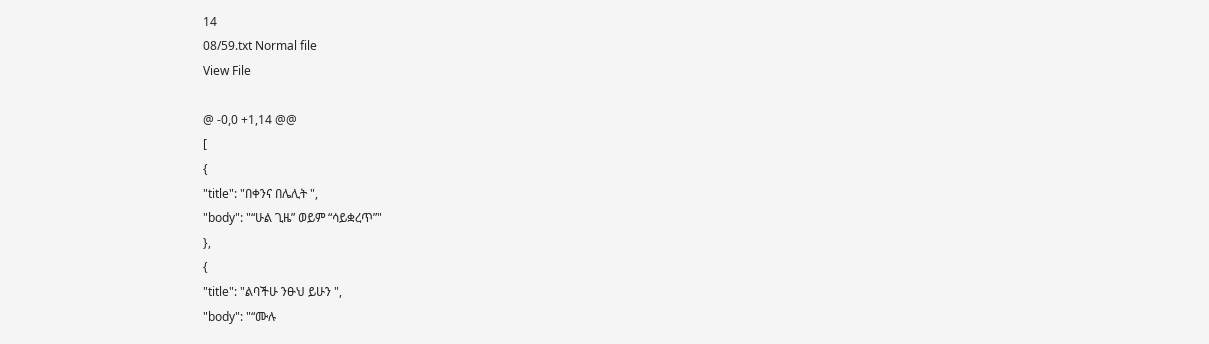14
08/59.txt Normal file
View File

@ -0,0 +1,14 @@
[
{
"title": "በቀንና በሌሊት ",
"body": "“ሁል ጊዜ” ወይም “ሳይቋረጥ”"
},
{
"title": "ልባችሁ ንፁህ ይሁን ",
"body": "“ሙሉ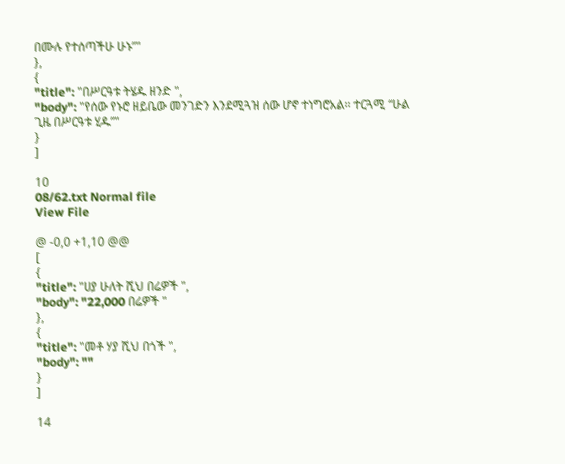በሙሉ የተሰጣችሁ ሁኑ”"
},
{
"title": "በሥርዓቱ ትሄዱ ዘንድ ",
"body": "የሰው የኑሮ ዘይቤው መንገድን እንደሚጓዝ ሰው ሆኖ ተነግሮአል፡፡ ተርጓሚ “ሁል ጊዜ በሥርዓቱ ሂዱ”"
}
]

10
08/62.txt Normal file
View File

@ -0,0 +1,10 @@
[
{
"title": "ሀያ ሁለት ሺህ በሬዎች ",
"body": "22,000 በሬዎች "
},
{
"title": "መቶ ሃያ ሺህ በጎች ",
"body": ""
}
]

14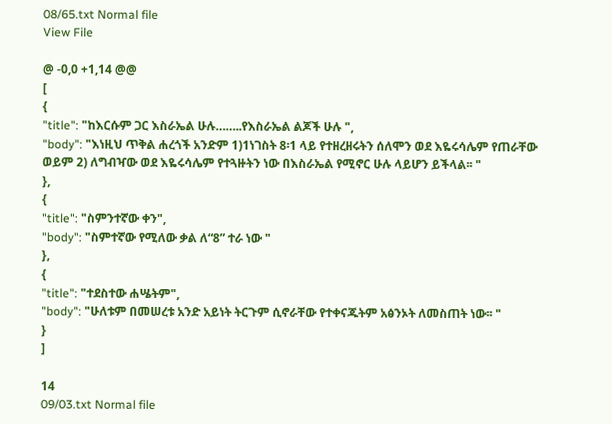08/65.txt Normal file
View File

@ -0,0 +1,14 @@
[
{
"title": "ከእርሱም ጋር እስራኤል ሁሉ……..የእስራኤል ልጆች ሁሉ ",
"body": "እነዚህ ጥቅል ሐረጎች አንድም 1)1ነገስት 8፡1 ላይ የተዘረዘሩትን ሰለሞን ወደ እዬሩሳሌም የጠራቸው ወይም 2) ለግብዣው ወደ እዬሩሳሌም የተጓዙትን ነው በእስራኤል የሚኖር ሁሉ ላይሆን ይችላል፡፡ "
},
{
"title": "ስምንተኛው ቀን",
"body": "ስምተኛው የሚለው ቃል ለ“8” ተራ ነው "
},
{
"title": "ተደስተው ሐሤትም",
"body": "ሁለቱም በመሠረቱ አንድ አይነት ትርጉም ሲኖራቸው የተቀናጁትም አፅንኦት ለመስጠት ነው፡፡ "
}
]

14
09/03.txt Normal file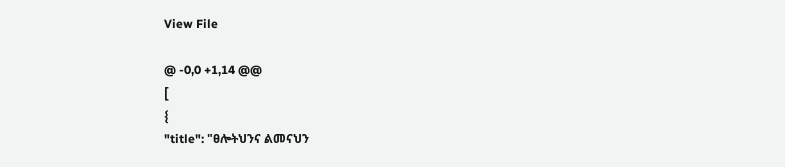View File

@ -0,0 +1,14 @@
[
{
"title": "ፀሎትህንና ልመናህን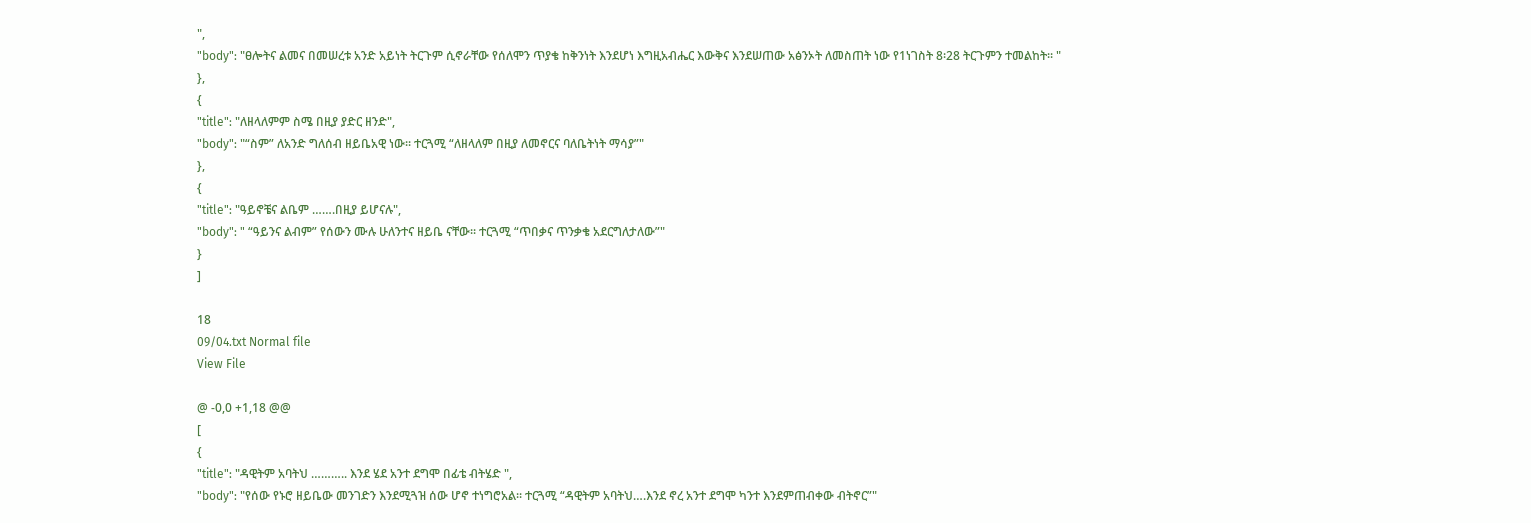",
"body": "ፀሎትና ልመና በመሠረቱ አንድ አይነት ትርጉም ሲኖራቸው የሰለሞን ጥያቄ ከቅንነት እንደሆነ እግዚአብሔር እውቅና እንደሠጠው አፅንኦት ለመስጠት ነው የ1ነገስት 8፡28 ትርጉምን ተመልከት፡፡ "
},
{
"title": "ለዘላለምም ስሜ በዚያ ያድር ዘንድ",
"body": "“ስም” ለአንድ ግለሰብ ዘይቤአዊ ነው፡፡ ተርጓሚ “ለዘላለም በዚያ ለመኖርና ባለቤትነት ማሳያ”"
},
{
"title": "ዓይኖቼና ልቤም …….በዚያ ይሆናሉ",
"body": " “ዓይንና ልብም” የሰውን ሙሉ ሁለንተና ዘይቤ ናቸው፡፡ ተርጓሚ “ጥበቃና ጥንቃቄ አደርግለታለው”"
}
]

18
09/04.txt Normal file
View File

@ -0,0 +1,18 @@
[
{
"title": "ዳዊትም አባትህ ……….. እንደ ሄደ አንተ ደግሞ በፊቴ ብትሄድ ",
"body": "የሰው የኑሮ ዘይቤው መንገድን እንደሚጓዝ ሰው ሆኖ ተነግሮአል፡፡ ተርጓሚ “ዳዊትም አባትህ….እንደ ኖረ አንተ ደግሞ ካንተ እንደምጠብቀው ብትኖር”"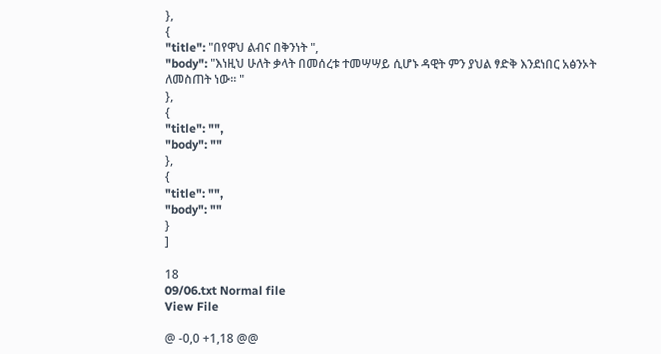},
{
"title": "በየዋህ ልብና በቅንነት ",
"body": "እነዚህ ሁለት ቃላት በመሰረቱ ተመሣሣይ ሲሆኑ ዳዊት ምን ያህል ፃድቅ እንደነበር አፅንኦት ለመስጠት ነው፡፡ "
},
{
"title": "",
"body": ""
},
{
"title": "",
"body": ""
}
]

18
09/06.txt Normal file
View File

@ -0,0 +1,18 @@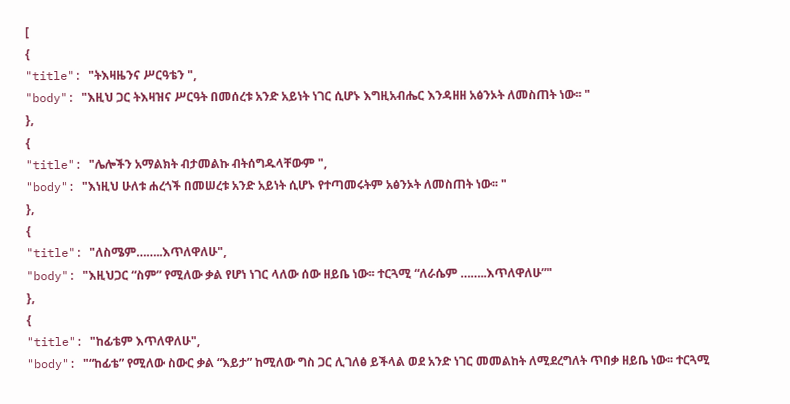[
{
"title": "ትእዛዜንና ሥርዓቴን ",
"body": "እዚህ ጋር ትእዛዝና ሥርዓት በመሰረቱ አንድ አይነት ነገር ሲሆኑ እግዚአብሔር እንዳዘዘ አፅንኦት ለመስጠት ነው፡፡ "
},
{
"title": "ሌሎችን አማልክት ብታመልኩ ብትሰግዱላቸውም ",
"body": "እነዚህ ሁለቱ ሐረጎች በመሠረቱ አንድ አይነት ሲሆኑ የተጣመሩትም አፅንኦት ለመስጠት ነው፡፡ "
},
{
"title": "ለስሜም……..እጥለዋለሁ",
"body": "እዚህጋር “ስም” የሚለው ቃል የሆነ ነገር ላለው ሰው ዘይቤ ነው፡፡ ተርጓሚ “ለራሴም ……..እጥለዋለሁ”"
},
{
"title": "ከፊቴም እጥለዋለሁ",
"body": "“ከፊቴ” የሚለው ስውር ቃል “እይታ” ከሚለው ግስ ጋር ሊገለፅ ይችላል ወደ አንድ ነገር መመልከት ለሚደረግለት ጥበቃ ዘይቤ ነው፡፡ ተርጓሚ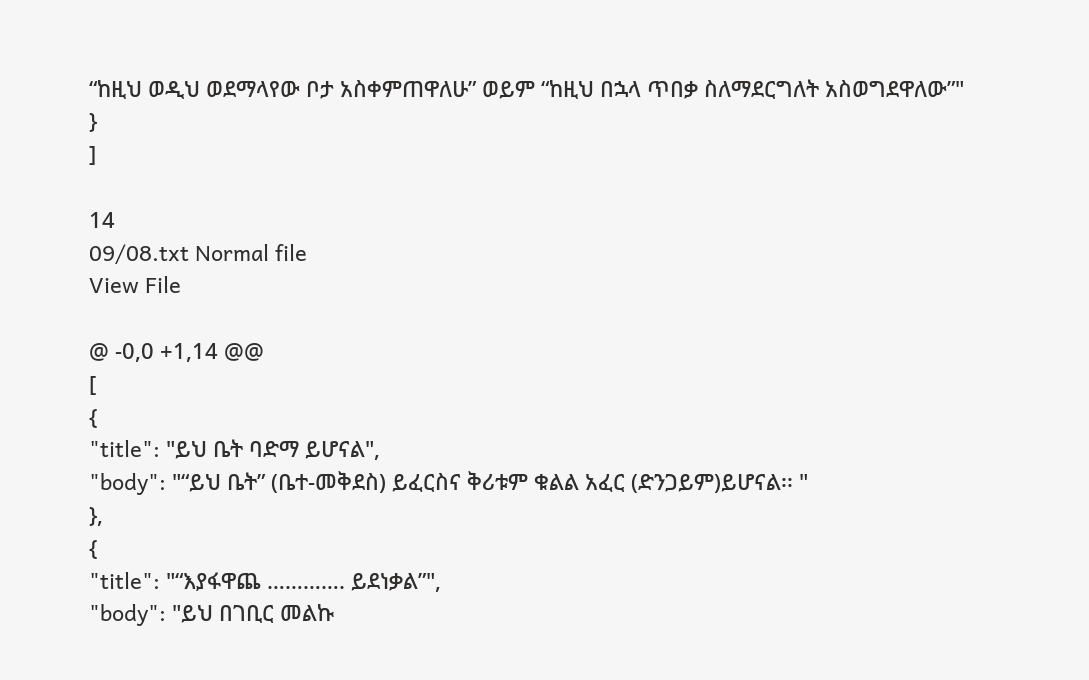“ከዚህ ወዲህ ወደማላየው ቦታ አስቀምጠዋለሁ” ወይም “ከዚህ በኋላ ጥበቃ ስለማደርግለት አስወግደዋለው”"
}
]

14
09/08.txt Normal file
View File

@ -0,0 +1,14 @@
[
{
"title": "ይህ ቤት ባድማ ይሆናል",
"body": "“ይህ ቤት” (ቤተ-መቅደስ) ይፈርስና ቅሪቱም ቁልል አፈር (ድንጋይም)ይሆናል፡፡ "
},
{
"title": "“እያፋዋጨ …………. ይደነቃል”",
"body": "ይህ በገቢር መልኩ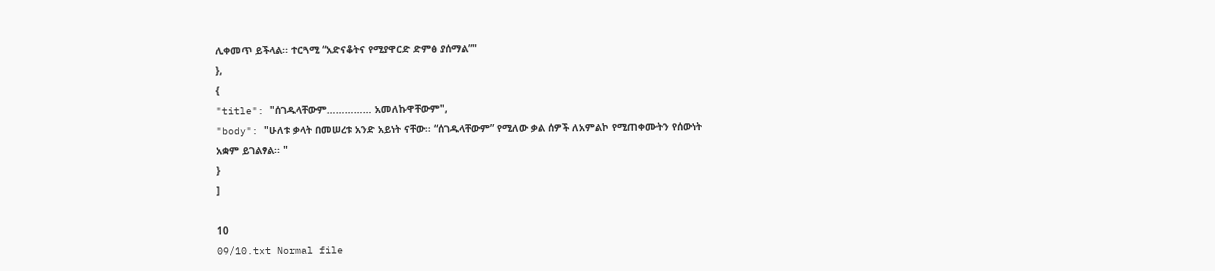ሊቀመጥ ይችላል፡፡ ተርጓሚ “አድናቆትና የሚያዋርድ ድምፅ ያሰማል”"
},
{
"title": "ሰገዱላቸውም…………… አመለኩዋቸውም",
"body": "ሁለቱ ቃላት በመሠረቱ አንድ አይነት ናቸው፡፡ “ሰገዱላቸውም” የሚለው ቃል ሰዎች ለአምልኮ የሚጠቀሙትን የሰውነት አቋም ይገልፃል፡፡ "
}
]

10
09/10.txt Normal file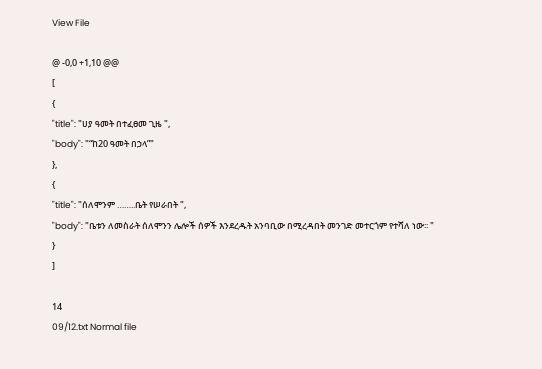View File

@ -0,0 +1,10 @@
[
{
"title": "ሀያ ዓመት በተፈፀመ ጊዜ ",
"body": "“ከ20 ዓመት በኃላ”"
},
{
"title": "ሰለሞንም ……..ቤት የሠራበት ",
"body": "ቤቱን ለመስራት ሰለሞንን ሌሎች ሰዎች እንደረዱት አንባቢው በሚረዳበት መንገድ መተርጎም የተሻለ ነው፡፡ "
}
]

14
09/12.txt Normal file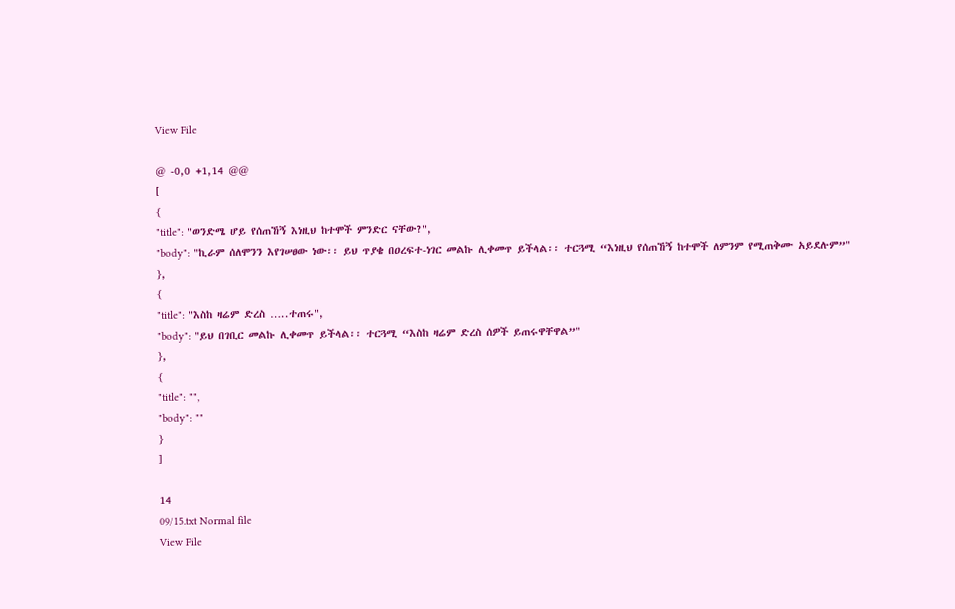View File

@ -0,0 +1,14 @@
[
{
"title": "ወንድሜ ሆይ የሰጠኸኝ እነዚህ ከተሞች ምንድር ናቸው?",
"body": "ኪራም ሰለሞንን እየገሠፀው ነው፡፡ ይህ ጥያቄ በዐረፍተ-ነገር መልኩ ሊቀመጥ ይችላል፡፡ ተርጓሚ “እነዚህ የሰጠኸኝ ከተሞች ለምንም የሚጠቅሙ አይደሉም”"
},
{
"title": "እስከ ዛሬም ድረስ …..ተጠሩ",
"body": "ይህ በገቢር መልኩ ሊቀመጥ ይችላል፡፡ ተርጓሚ “እስከ ዛሬም ድረስ ሰዎች ይጠሩዋቸዋል”"
},
{
"title": "",
"body": ""
}
]

14
09/15.txt Normal file
View File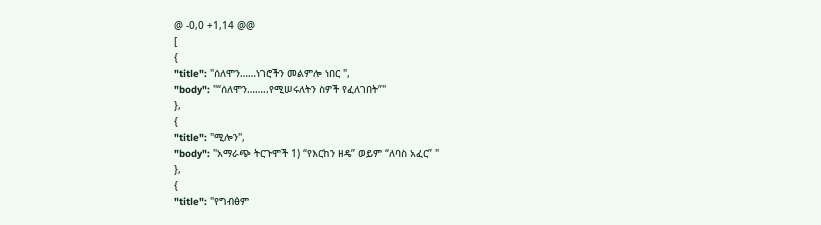@ -0,0 +1,14 @@
[
{
"title": "ሰለሞን……ነገሮችን መልምሎ ነበር ",
"body": "“ሰለሞን……..የሚሠሩለትን ስዎች የፈለገበት”"
},
{
"title": "ሚሎን",
"body": "አማራጭ ትርጉሞች 1) “የእርከን ዘዴ” ወይም “ለባስ አፈር” "
},
{
"title": "የግብፅም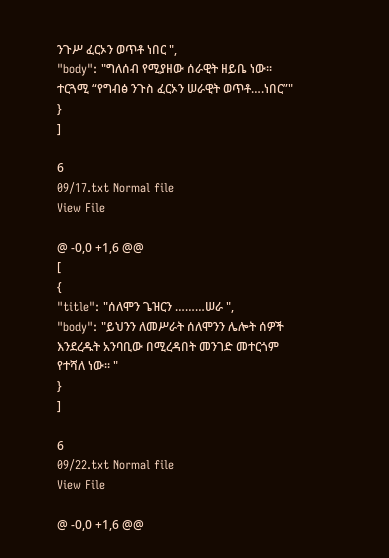ንጉሥ ፈርኦን ወጥቶ ነበር ",
"body": "ግለሰብ የሚያዘው ሰራዊት ዘይቤ ነው፡፡ ተርጓሚ “የግብፅ ንጉስ ፈርኦን ሠራዊት ወጥቶ….ነበር”"
}
]

6
09/17.txt Normal file
View File

@ -0,0 +1,6 @@
[
{
"title": "ሰለሞን ጌዝርን ………ሠራ ",
"body": "ይህንን ለመሥራት ሰለሞንን ሌሎት ሰዎች እንደረዱት አንባቢው በሚረዳበት መንገድ መተርጎም የተሻለ ነው፡፡ "
}
]

6
09/22.txt Normal file
View File

@ -0,0 +1,6 @@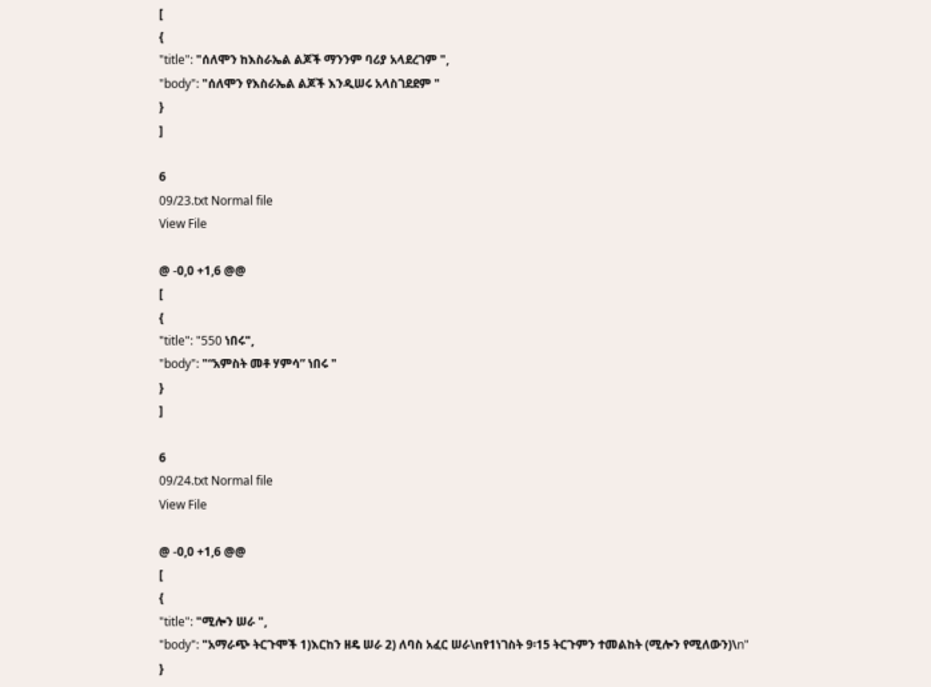[
{
"title": "ሰለሞን ከእስራኤል ልጆች ማንንም ባሪያ አላደረገም ",
"body": "ሰለሞን የእስራኤል ልጆች እንዲሠሩ አላስገደደም "
}
]

6
09/23.txt Normal file
View File

@ -0,0 +1,6 @@
[
{
"title": "550 ነበሩ",
"body": "“አምስት መቶ ሃምሳ” ነበሩ "
}
]

6
09/24.txt Normal file
View File

@ -0,0 +1,6 @@
[
{
"title": "ሚሎን ሠራ ",
"body": "አማራጭ ትርጉሞች 1)እርከን ዘዴ ሠራ 2) ለባስ አፈር ሠራ\nየ1ነገስት 9፡15 ትርጉምን ተመልከት (ሚሎን የሚለውን)\n"
}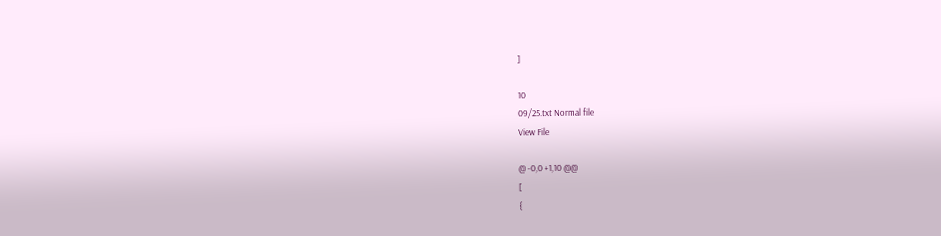]

10
09/25.txt Normal file
View File

@ -0,0 +1,10 @@
[
{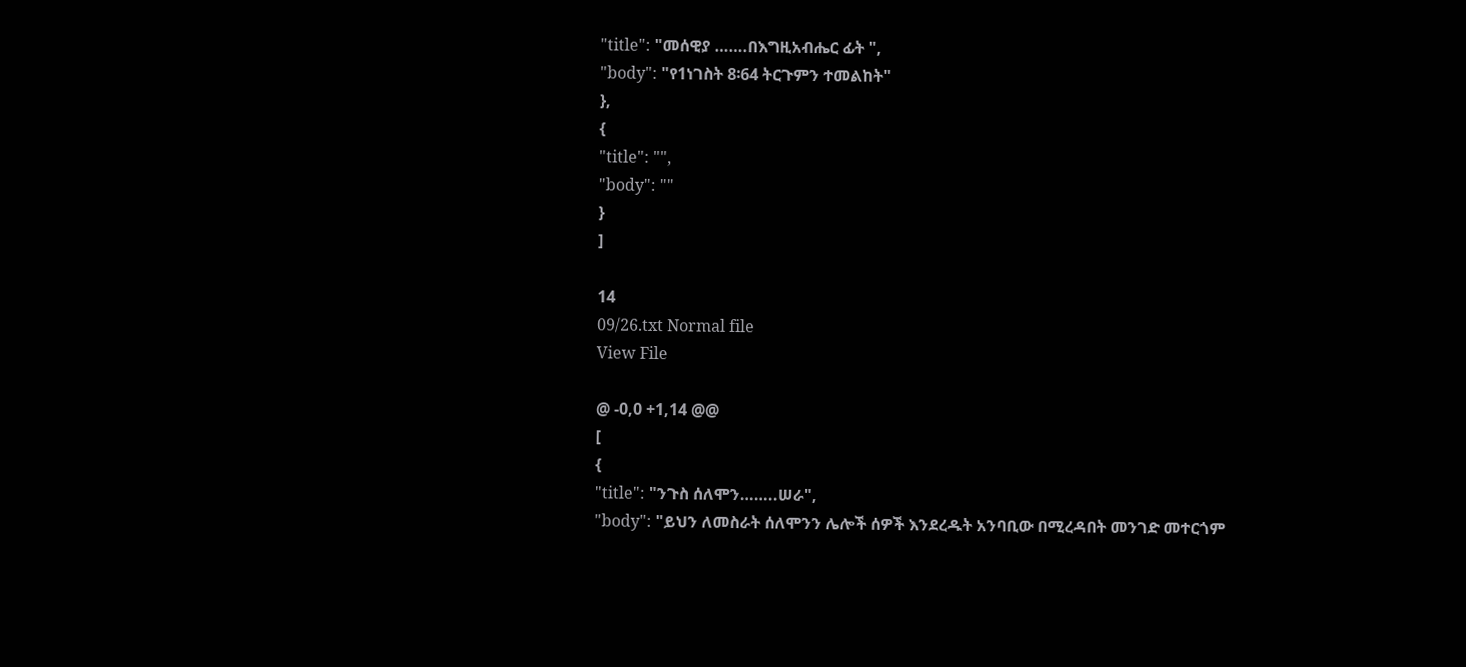"title": "መሰዊያ …….በእግዚአብሔር ፊት ",
"body": "የ1ነገስት 8፡64 ትርጉምን ተመልከት"
},
{
"title": "",
"body": ""
}
]

14
09/26.txt Normal file
View File

@ -0,0 +1,14 @@
[
{
"title": "ንጉስ ሰለሞን……..ሠራ",
"body": "ይህን ለመስራት ሰለሞንን ሌሎች ሰዎች እንደረዱት አንባቢው በሚረዳበት መንገድ መተርጎም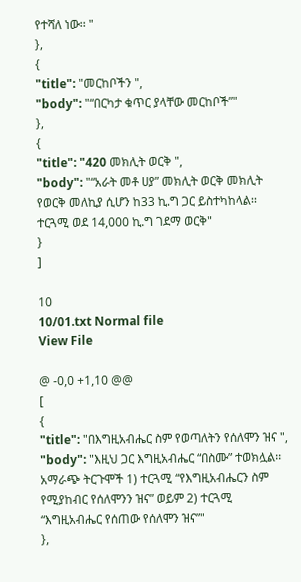የተሻለ ነው፡፡ "
},
{
"title": "መርከቦችን ",
"body": "“በርካታ ቁጥር ያላቸው መርከቦች”"
},
{
"title": "420 መክሊት ወርቅ ",
"body": "“አራት መቶ ሀያ” መክሊት ወርቅ መክሊት የወርቅ መለኪያ ሲሆን ከ33 ኪ.ግ ጋር ይስተካከላል፡፡ ተርጓሚ ወደ 14,000 ኪ.ግ ገደማ ወርቅ"
}
]

10
10/01.txt Normal file
View File

@ -0,0 +1,10 @@
[
{
"title": "በእግዚአብሔር ስም የወጣለትን የሰለሞን ዝና ",
"body": "እዚህ ጋር እግዚአብሔር “በስሙ” ተወክሏል፡፡አማራጭ ትርጉሞች 1) ተርጓሚ “የእግዚአብሔርን ስም የሚያከብር የሰለሞንን ዝና” ወይም 2) ተርጓሚ “እግዚአብሔር የሰጠው የሰለሞን ዝና”"
},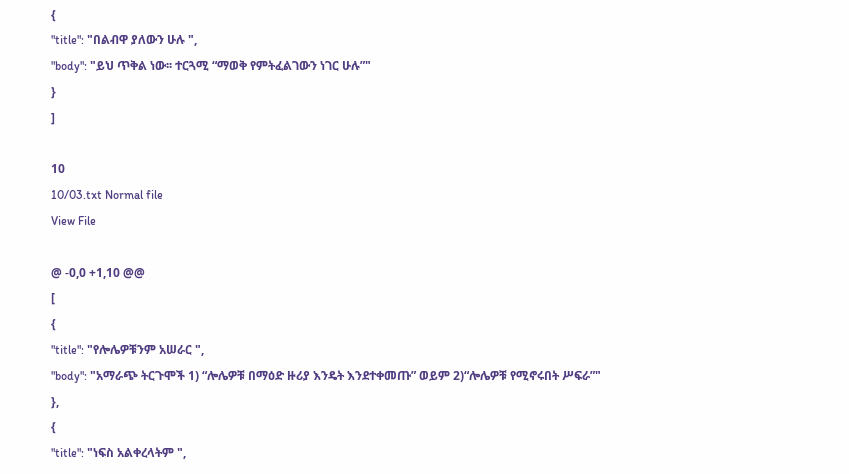{
"title": "በልብዋ ያለውን ሁሉ ",
"body": "ይህ ጥቅል ነው፡፡ ተርጓሚ “ማወቅ የምትፈልገውን ነገር ሁሉ”"
}
]

10
10/03.txt Normal file
View File

@ -0,0 +1,10 @@
[
{
"title": "የሎሌዎቹንም አሠራር ",
"body": "አማራጭ ትርጉሞች 1) “ሎሌዎቹ በማዕድ ዙሪያ እንዴት እንደተቀመጡ” ወይም 2)“ሎሌዎቹ የሚኖሩበት ሥፍራ”"
},
{
"title": "ነፍስ አልቀረላትም ",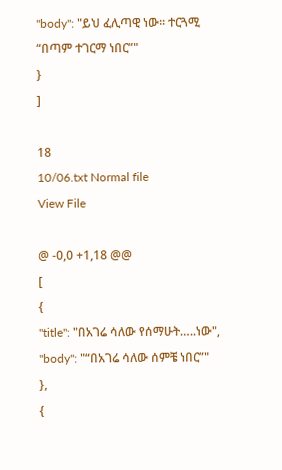"body": "ይህ ፈሊጣዊ ነው፡፡ ተርጓሚ “በጣም ተገርማ ነበር”"
}
]

18
10/06.txt Normal file
View File

@ -0,0 +1,18 @@
[
{
"title": "በአገሬ ሳለው የሰማሁት…..ነው",
"body": "“በአገሬ ሳለው ሰምቼ ነበር”"
},
{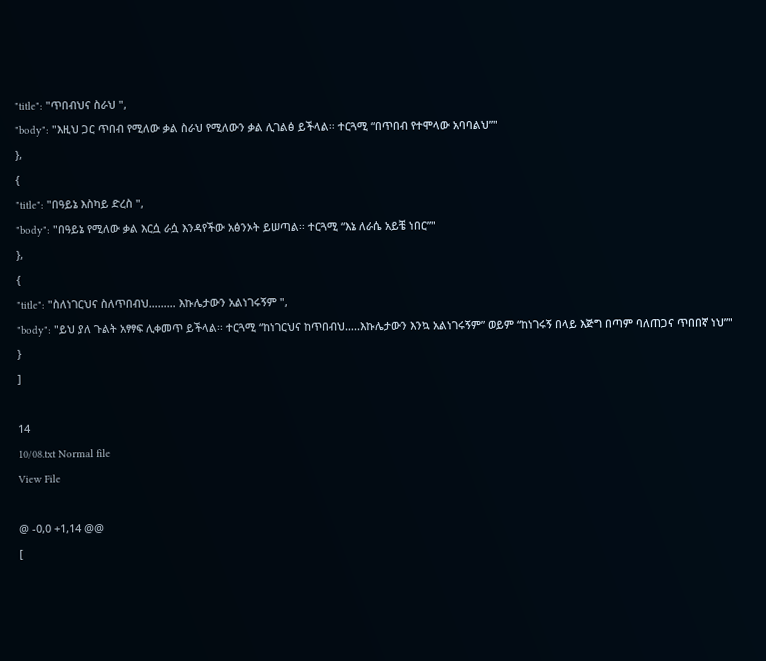"title": "ጥበብህና ስራህ ",
"body": "እዚህ ጋር ጥበብ የሚለው ቃል ስራህ የሚለውን ቃል ሊገልፅ ይችላል፡፡ ተርጓሚ “በጥበብ የተሞላው አባባልህ”"
},
{
"title": "በዓይኔ እስካይ ድረስ ",
"body": "በዓይኔ የሚለው ቃል እርሷ ራሷ እንዳየችው አፅንኦት ይሠጣል፡፡ ተርጓሚ “እኔ ለራሴ አይቼ ነበር”"
},
{
"title": "ስለነገርህና ስለጥበብህ……… እኩሌታውን አልነገሩኝም ",
"body": "ይህ ያለ ጉልት አፃፃፍ ሊቀመጥ ይችላል፡፡ ተርጓሚ “ከነገርህና ከጥበብህ…..እኩሌታውን እንኳ አልነገሩኝም” ወይም “ከነገሩኝ በላይ እጅግ በጣም ባለጠጋና ጥበበኛ ነህ”"
}
]

14
10/08.txt Normal file
View File

@ -0,0 +1,14 @@
[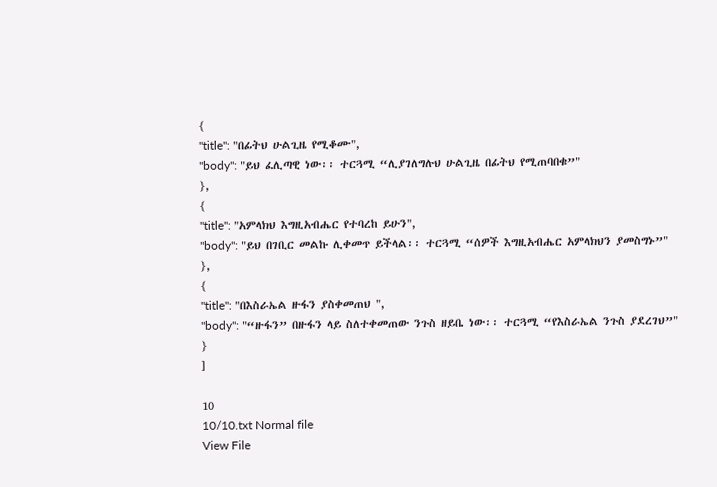{
"title": "በፊትህ ሁልጊዜ የሚቆሙ",
"body": "ይህ ፈሊጣዊ ነው፡፡ ተርጓሚ “ሊያገለግሉህ ሁልጊዜ በፊትህ የሚጠባበቁ”"
},
{
"title": "አምላክህ እግዚአብሔር የተባረከ ይሁን",
"body": "ይህ በገቢር መልኩ ሊቀመጥ ይችላል፡፡ ተርጓሚ “ሰዎች እግዚአብሔር አምላክህን ያመስግኑ”"
},
{
"title": "በእስራኤል ዙፋን ያስቀመጠህ ",
"body": "“ዙፋን” በዙፋን ላይ ስለተቀመጠው ንጉስ ዘይቤ ነው፡፡ ተርጓሚ “የእስራኤል ንጉስ ያደረገህ”"
}
]

10
10/10.txt Normal file
View File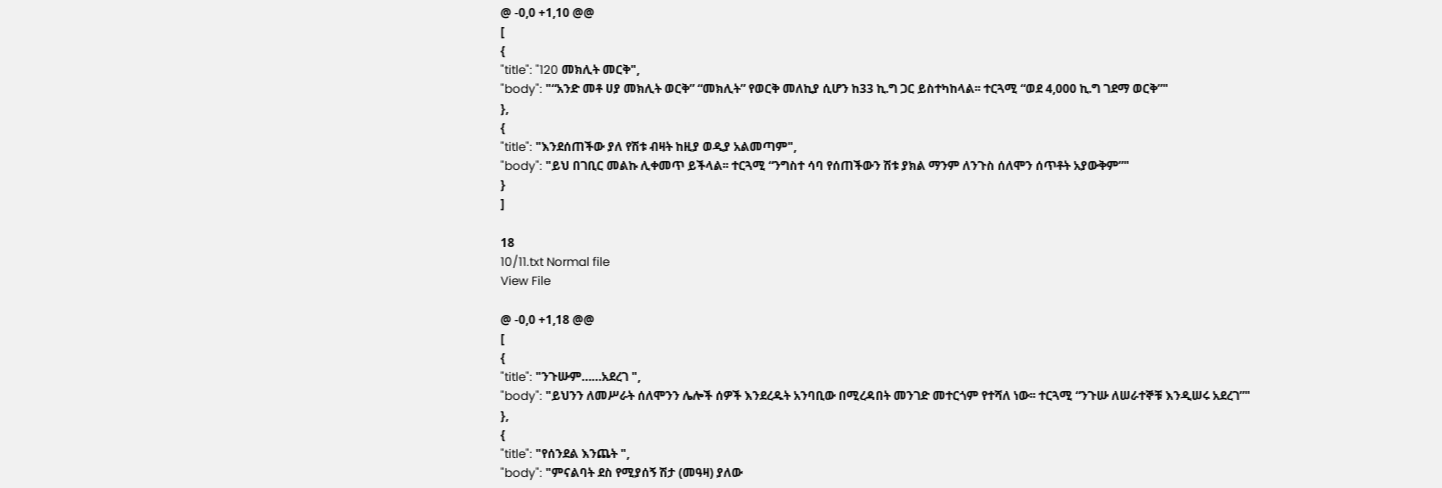@ -0,0 +1,10 @@
[
{
"title": "120 መክሊት መርቅ",
"body": "“አንድ መቶ ሀያ መክሊት ወርቅ” “መክሊት” የወርቅ መለኪያ ሲሆን ከ33 ኪ.ግ ጋር ይስተካከላል፡፡ ተርጓሚ “ወደ 4,000 ኪ.ግ ገደማ ወርቅ”"
},
{
"title": "እንደሰጠችው ያለ የሽቱ ብዛት ከዚያ ወዲያ አልመጣም",
"body": "ይህ በገቢር መልኩ ሊቀመጥ ይችላል፡፡ ተርጓሚ “ንግስተ ሳባ የሰጠችውን ሽቱ ያክል ማንም ለንጉስ ሰለሞን ሰጥቶት አያውቅም”"
}
]

18
10/11.txt Normal file
View File

@ -0,0 +1,18 @@
[
{
"title": "ንጉሡም……አደረገ ",
"body": "ይህንን ለመሥራት ሰለሞንን ሌሎች ሰዎች እንደረዱት አንባቢው በሚረዳበት መንገድ መተርጎም የተሻለ ነው፡፡ ተርጓሚ “ንጉሡ ለሠራተኞቹ እንዲሠሩ አደረገ”"
},
{
"title": "የሰንደል እንጨት ",
"body": "ምናልባት ደስ የሚያሰኝ ሽታ (መዓዛ) ያለው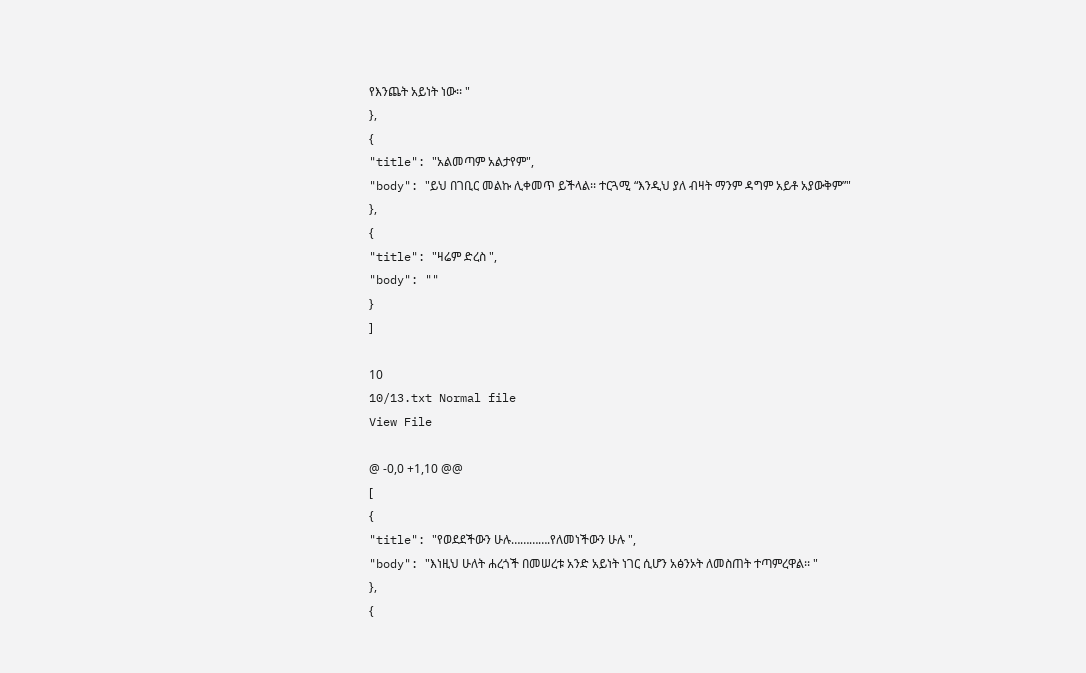የእንጨት አይነት ነው፡፡ "
},
{
"title": "አልመጣም አልታየም",
"body": "ይህ በገቢር መልኩ ሊቀመጥ ይችላል፡፡ ተርጓሚ “እንዲህ ያለ ብዛት ማንም ዳግም አይቶ አያውቅም”"
},
{
"title": "ዛሬም ድረስ ",
"body": ""
}
]

10
10/13.txt Normal file
View File

@ -0,0 +1,10 @@
[
{
"title": "የወደደችውን ሁሉ………….የለመነችውን ሁሉ ",
"body": "እነዚህ ሁለት ሐረጎች በመሠረቱ አንድ አይነት ነገር ሲሆን አፅንኦት ለመስጠት ተጣምረዋል፡፡ "
},
{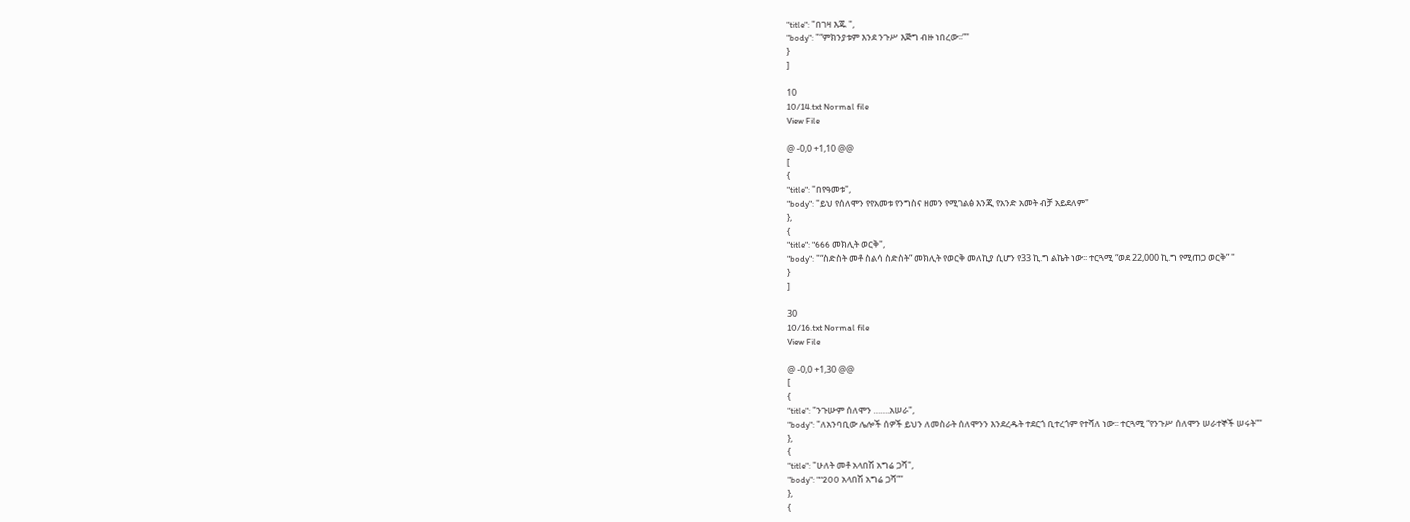"title": "በገዛ እጁ ",
"body": "“ምክንያቱም እንደ ንጉሥ እጅግ ብዙ ነበረው፡፡”"
}
]

10
10/14.txt Normal file
View File

@ -0,0 +1,10 @@
[
{
"title": "በየዓመቱ",
"body": "ይህ የሰለሞን የየአመቱ የንግስና ዘመን የሚገልፅ እንጂ የአንድ አመት ብቻ አይደለም"
},
{
"title": "666 መክሊት ወርቅ",
"body": "“ስድስት መቶ ስልሳ ስድስት” መክሊት የወርቅ መለኪያ ሲሆን የ33 ኪ.ግ ልኬት ነው፡፡ ተርጓሚ “ወደ 22,000 ኪ.ግ የሚጠጋ ወርቅ” "
}
]

30
10/16.txt Normal file
View File

@ -0,0 +1,30 @@
[
{
"title": "ንጉሡም ሰለሞን …….አሠራ",
"body": "ለአንባቢው ሌሎች ሰዎች ይህን ለመስራት ሰለሞንን እንደረዱት ተደርጎ ቢተረጎም የተሻለ ነው፡፡ ተርጓሚ “የንጉሥ ሰለሞን ሠራተኞች ሠሩት”"
},
{
"title": "ሁለት መቶ አላበሽ አግሬ ጋሻ",
"body": "“200 አላበሽ አግሬ ጋሻ”"
},
{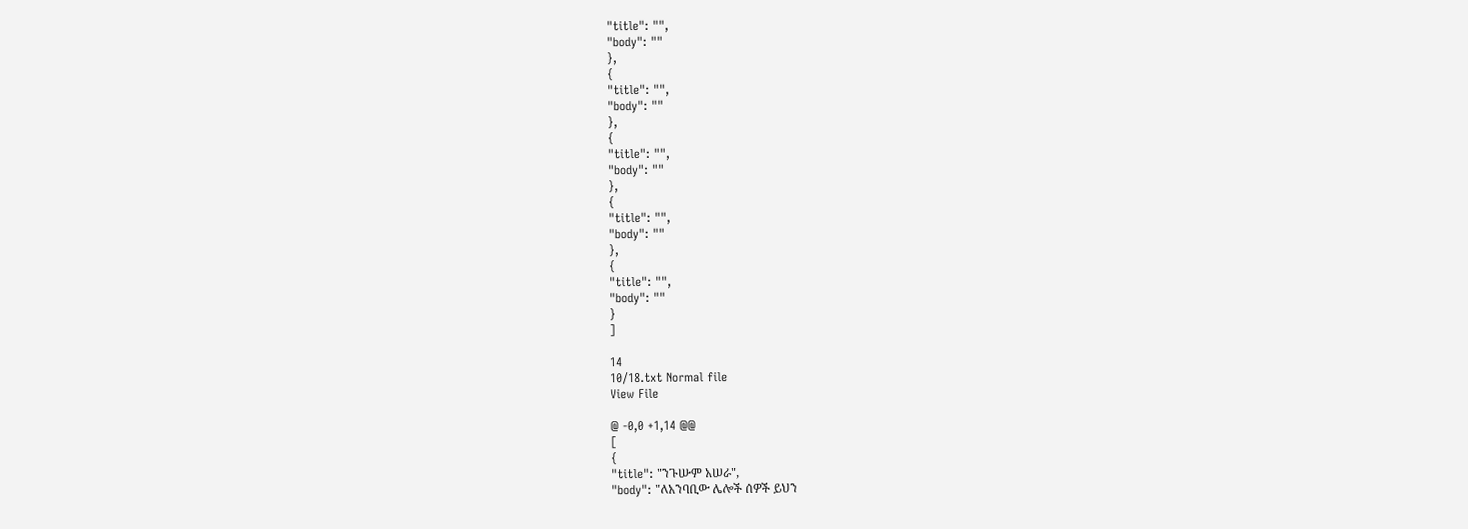"title": "",
"body": ""
},
{
"title": "",
"body": ""
},
{
"title": "",
"body": ""
},
{
"title": "",
"body": ""
},
{
"title": "",
"body": ""
}
]

14
10/18.txt Normal file
View File

@ -0,0 +1,14 @@
[
{
"title": "ንጉሡም አሠራ",
"body": "ለአንባቢው ሌሎች ሰዎች ይህን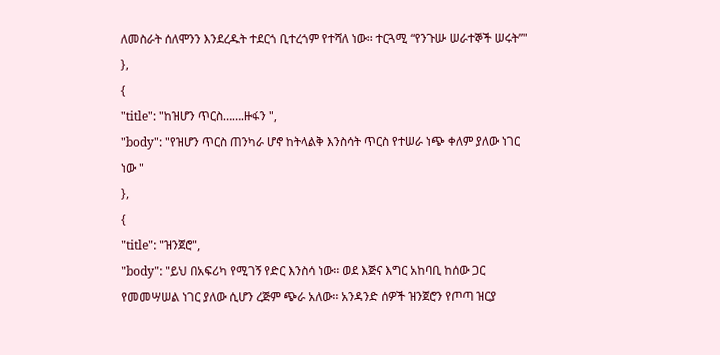ለመስራት ሰለሞንን እንደረዱት ተደርጎ ቢተረጎም የተሻለ ነው፡፡ ተርጓሚ “የንጉሡ ሠራተኞች ሠሩት”"
},
{
"title": "ከዝሆን ጥርስ…….ዙፋን ",
"body": "የዝሆን ጥርስ ጠንካራ ሆኖ ከትላልቅ እንስሳት ጥርስ የተሠራ ነጭ ቀለም ያለው ነገር ነው "
},
{
"title": "ዝንጀሮ",
"body": "ይህ በአፍሪካ የሚገኝ የድር እንስሳ ነው፡፡ ወደ እጅና እግር አከባቢ ከሰው ጋር የመመሣሠል ነገር ያለው ሲሆን ረጅም ጭራ አለው፡፡ አንዳንድ ሰዎች ዝንጀሮን የጦጣ ዝርያ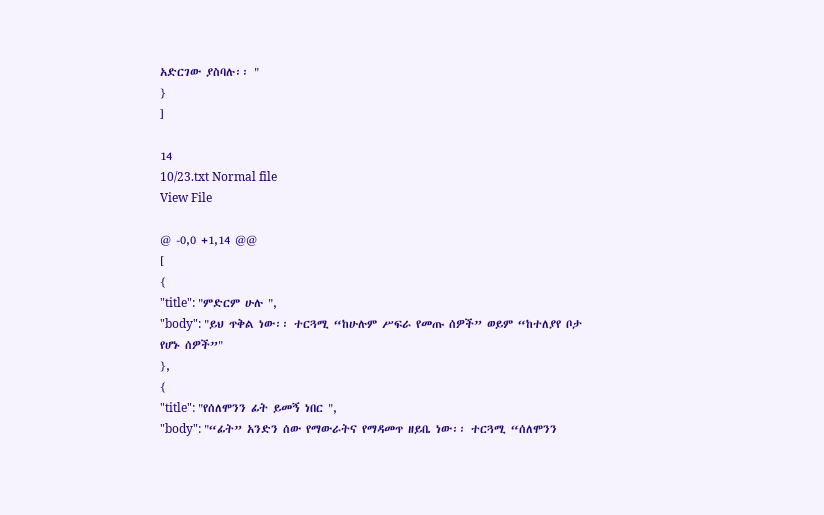አድርገው ያስባሉ፡፡ "
}
]

14
10/23.txt Normal file
View File

@ -0,0 +1,14 @@
[
{
"title": "ምድርም ሁሉ ",
"body": "ይህ ጥቅል ነው፡፡ ተርጓሚ “ከሁሉም ሥፍራ የመጡ ሰዎች” ወይም “ከተለያየ ቦታ የሆኑ ሰዎች”"
},
{
"title": "የሰለሞንን ፊት ይመኝ ነበር ",
"body": "“ፊት” አንድን ሰው የማውራትና የማዳመጥ ዘይቤ ነው፡፡ ተርጓሚ “ሰለሞንን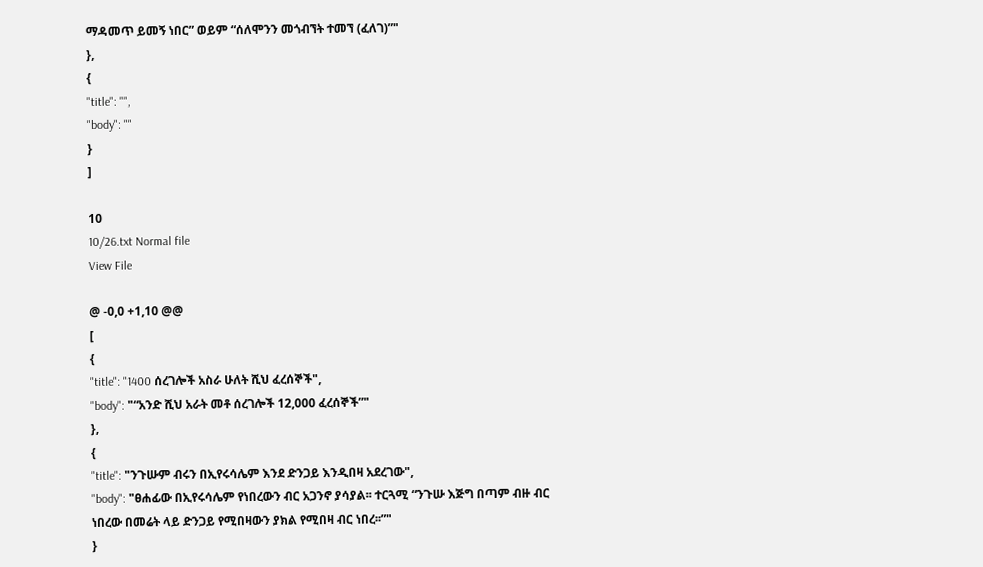ማዳመጥ ይመኝ ነበር” ወይም “ሰለሞንን መጎብኘት ተመኘ (ፈለገ)”"
},
{
"title": "",
"body": ""
}
]

10
10/26.txt Normal file
View File

@ -0,0 +1,10 @@
[
{
"title": "1400 ሰረገሎች አስራ ሁለት ሺህ ፈረሰኞች",
"body": "“አንድ ሺህ አራት መቶ ሰረገሎች 12,000 ፈረሰኞች”"
},
{
"title": "ንጉሡም ብሩን በኢየሩሳሌም እንደ ድንጋይ እንዲበዛ አደረገው",
"body": "ፀሐፊው በኢየሩሳሌም የነበረውን ብር አጋንኖ ያሳያል፡፡ ተርጓሚ “ንጉሡ እጅግ በጣም ብዙ ብር ነበረው በመሬት ላይ ድንጋይ የሚበዛውን ያክል የሚበዛ ብር ነበረ፡፡”"
}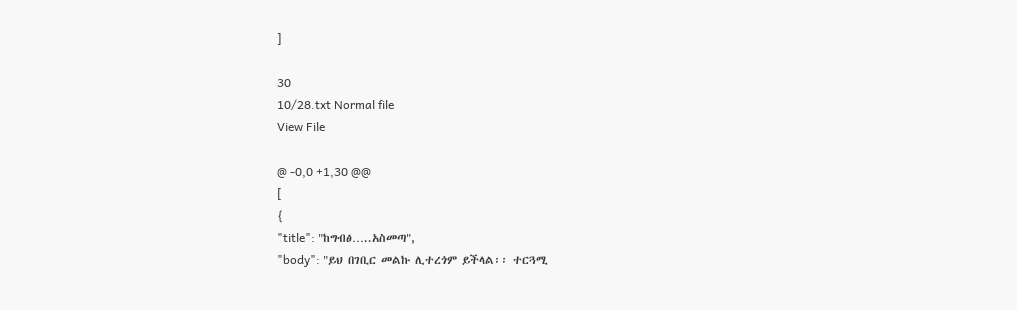]

30
10/28.txt Normal file
View File

@ -0,0 +1,30 @@
[
{
"title": "ከግብፅ…..አስመጣ",
"body": "ይህ በገቢር መልኩ ሊተረጎም ይችላል፡፡ ተርጓሚ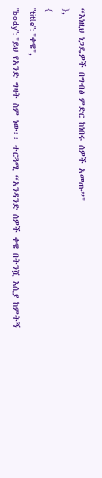“እነዚህ ነጋዴዎች በግብፅ ምድር ከነበሩ ሰዎች አመጡ”"
},
{
"title": "ቀዌ",
"body": "ይህ የአንድ ግዛት ስም ነው፡፡ ተርጓሚ “አንዳንድ ሰዎች ቀዌ በትንሿ እሲያ ከምትኝ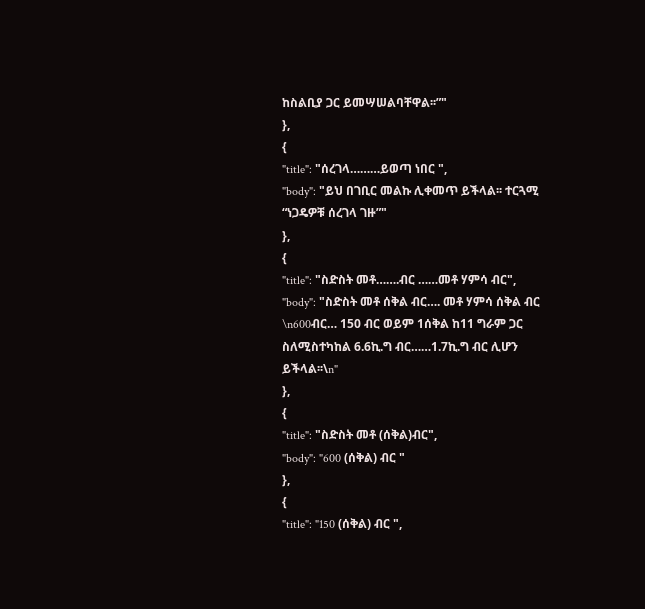ከስልቢያ ጋር ይመሣሠልባቸዋል፡፡”"
},
{
"title": "ሰረገላ………ይወጣ ነበር ",
"body": "ይህ በገቢር መልኩ ሊቀመጥ ይችላል፡፡ ተርጓሚ “ነጋዴዎቹ ሰረገላ ገዙ”"
},
{
"title": "ስድስት መቶ…….ብር ……መቶ ሃምሳ ብር",
"body": "ስድስት መቶ ሰቅል ብር…. መቶ ሃምሳ ሰቅል ብር \n600ብር… 150 ብር ወይም 1ሰቅል ከ11 ግራም ጋር ስለሚስተካከል 6.6ኪ.ግ ብር……1.7ኪ.ግ ብር ሊሆን ይችላል፡፡\n"
},
{
"title": "ስድስት መቶ (ሰቅል)ብር",
"body": "600 (ሰቅል) ብር "
},
{
"title": "150 (ሰቅል) ብር ",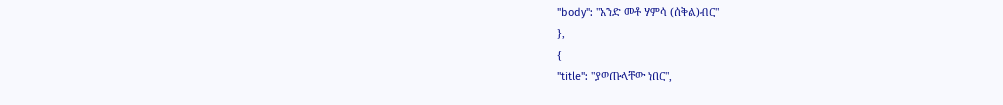"body": "አንድ መቶ ሃምሳ (ሰቅል)ብር"
},
{
"title": "ያወጡላቸው ነበር",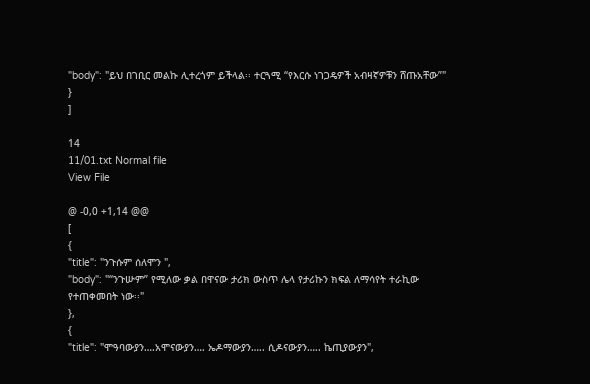"body": "ይህ በገቢር መልኩ ሊተረጎም ይችላል፡፡ ተርጓሚ “የእርሱ ነገጋዴዎች አብዛኛዎቹን ሸጡአቸው”"
}
]

14
11/01.txt Normal file
View File

@ -0,0 +1,14 @@
[
{
"title": "ንጉሱም ሰለሞን ",
"body": "“ንጉሡም” የሚለው ቃል በዋናው ታሪክ ውስጥ ሌላ የታሪኩን ክፍል ለማሳየት ተራኪው የተጠቀመበት ነው፡፡"
},
{
"title": "ሞዓባውያን….አሞናውያን…. ኤዶማውያን….. ሲዶናውያን….. ኬጢያውያን",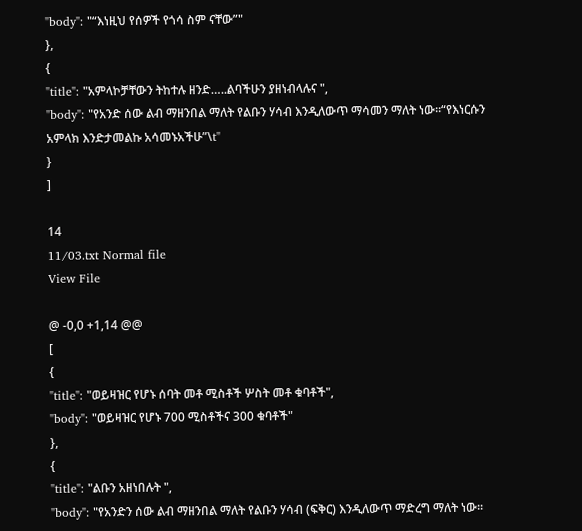"body": "“እነዚህ የሰዎች የጎሳ ስም ናቸው”"
},
{
"title": "አምላኮቻቸውን ትከተሉ ዘንድ…..ልባችሁን ያዘነብላሉና ",
"body": "የአንድ ሰው ልብ ማዘንበል ማለት የልቡን ሃሳብ እንዲለውጥ ማሳመን ማለት ነው፡፡“የእነርሱን አምላክ እንድታመልኩ አሳመኑአችሁ”\t"
}
]

14
11/03.txt Normal file
View File

@ -0,0 +1,14 @@
[
{
"title": "ወይዛዝር የሆኑ ሰባት መቶ ሚስቶች ሦስት መቶ ቁባቶች",
"body": "ወይዛዝር የሆኑ 700 ሚስቶችና 300 ቁባቶች"
},
{
"title": "ልቡን አዘነበሉት ",
"body": "የአንድን ሰው ልብ ማዘንበል ማለት የልቡን ሃሳብ (ፍቅር) እንዲለውጥ ማድረግ ማለት ነው፡፡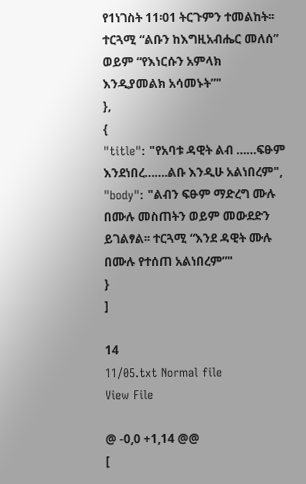የ1ነገስት 11፡01 ትርጉምን ተመልከት፡፡ ተርጓሚ “ልቡን ከእግዚአብሔር መለሰ” ወይም “የእነርሱን አምላክ እንዲያመልክ አሳመኑት”"
},
{
"title": "የአባቱ ዳዊት ልብ ……ፍፁም እንደነበረ…….ልቡ እንዲሁ አልነበረም",
"body": "ልብን ፍፁም ማድረግ ሙሉ በሙሉ መስጠትን ወይም መውደድን ይገልፃል፡፡ ተርጓሚ “እንደ ዳዊት ሙሉ በሙሉ የተሰጠ አልነበረም”"
}
]

14
11/05.txt Normal file
View File

@ -0,0 +1,14 @@
[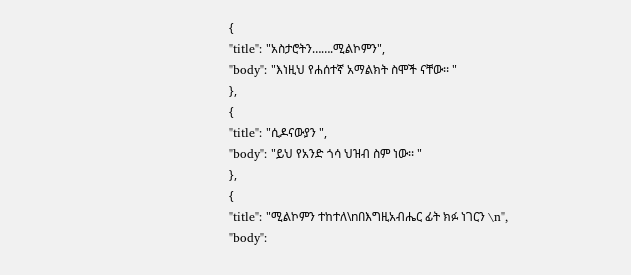{
"title": "አስታሮትን…….ሚልኮምን",
"body": "እነዚህ የሐሰተኛ አማልክት ስሞች ናቸው፡፡ "
},
{
"title": "ሲዶናውያን ",
"body": "ይህ የአንድ ጎሳ ህዝብ ስም ነው፡፡ "
},
{
"title": "ሚልኮምን ተከተለ\nበእግዚአብሔር ፊት ክፉ ነገርን \n",
"body":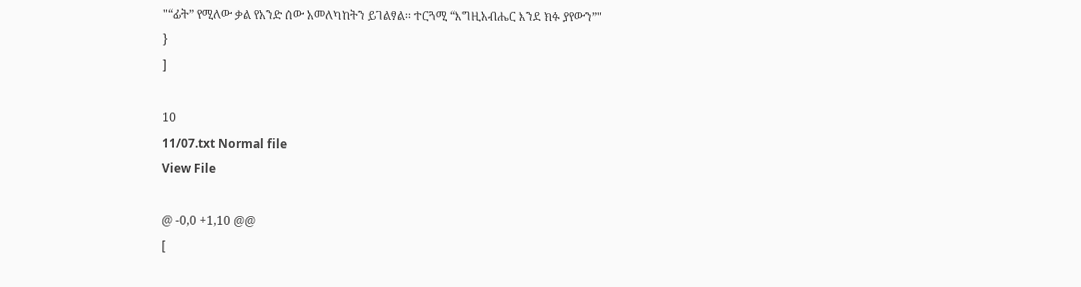"“ፊት” የሚለው ቃል የአንድ ሰው አመለካከትን ይገልፃል፡፡ ተርጓሚ “እግዚአብሔር እንደ ክፉ ያየውን”"
}
]

10
11/07.txt Normal file
View File

@ -0,0 +1,10 @@
[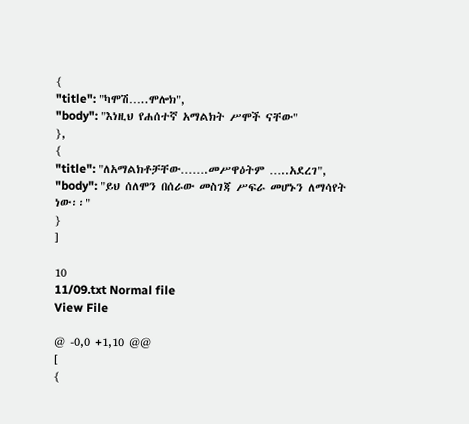{
"title": "ካሞሽ…..ሞሎክ",
"body": "እነዚህ የሐሰተኛ አማልክት ሥሞች ናቸው"
},
{
"title": "ለአማልክቶቻቸው…….መሥዋዕትም …..አደረገ",
"body": "ይህ ሰለሞን በሰራው መስገጃ ሥፍራ መሆኑን ለማሳየት ነው፡፡"
}
]

10
11/09.txt Normal file
View File

@ -0,0 +1,10 @@
[
{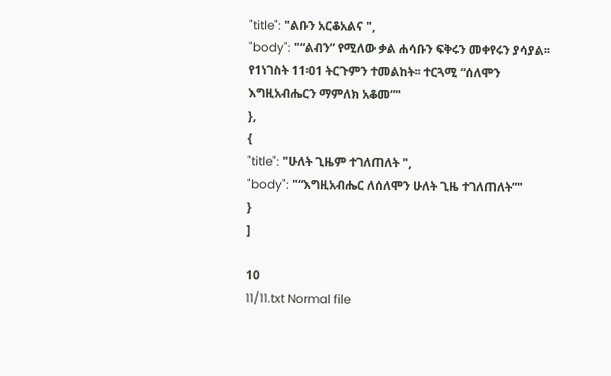"title": "ልቡን አርቆአልና ",
"body": "“ልብን” የሚለው ቃል ሐሳቡን ፍቅሩን መቀየሩን ያሳያል፡፡ የ1ነገስት 11፡01 ትርጉምን ተመልከት፡፡ ተርጓሚ “ሰለሞን እግዚአብሔርን ማምለክ አቆመ”"
},
{
"title": "ሁለት ጊዜም ተገለጠለት ",
"body": "“እግዚአብሔር ለሰለሞን ሁለት ጊዜ ተገለጠለት”"
}
]

10
11/11.txt Normal file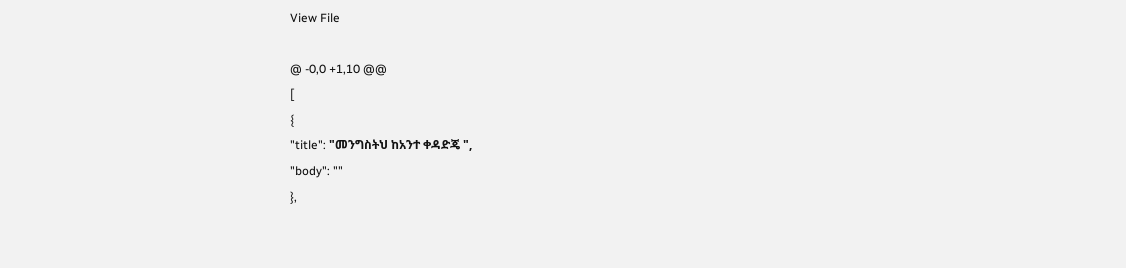View File

@ -0,0 +1,10 @@
[
{
"title": "መንግስትህ ከአንተ ቀዳድጄ ",
"body": ""
},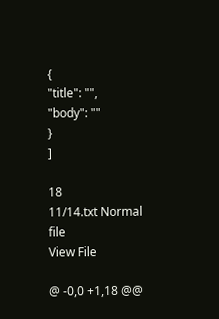{
"title": "",
"body": ""
}
]

18
11/14.txt Normal file
View File

@ -0,0 +1,18 @@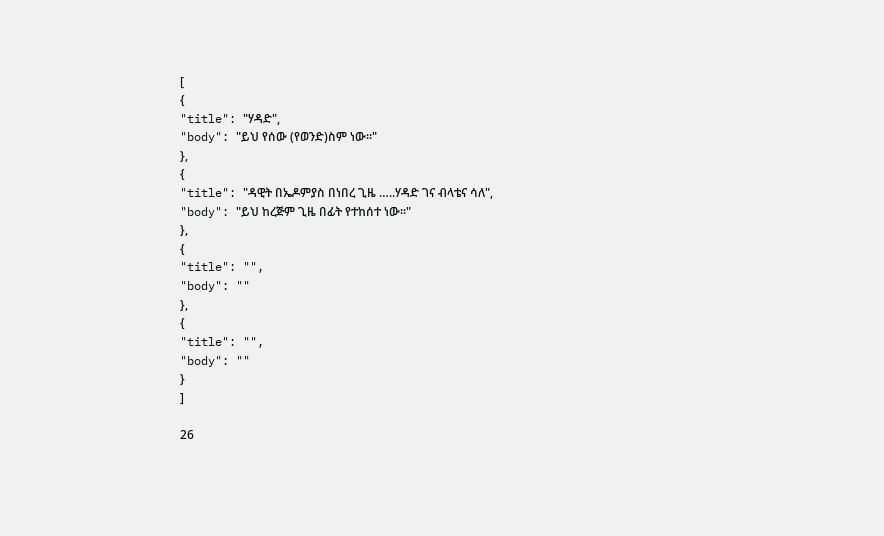[
{
"title": "ሃዳድ",
"body": "ይህ የሰው (የወንድ)ስም ነው፡፡"
},
{
"title": "ዳዊት በኤዶምያስ በነበረ ጊዜ …..ሃዳድ ገና ብላቴና ሳለ",
"body": "ይህ ከረጅም ጊዜ በፊት የተከሰተ ነው፡፡"
},
{
"title": "",
"body": ""
},
{
"title": "",
"body": ""
}
]

26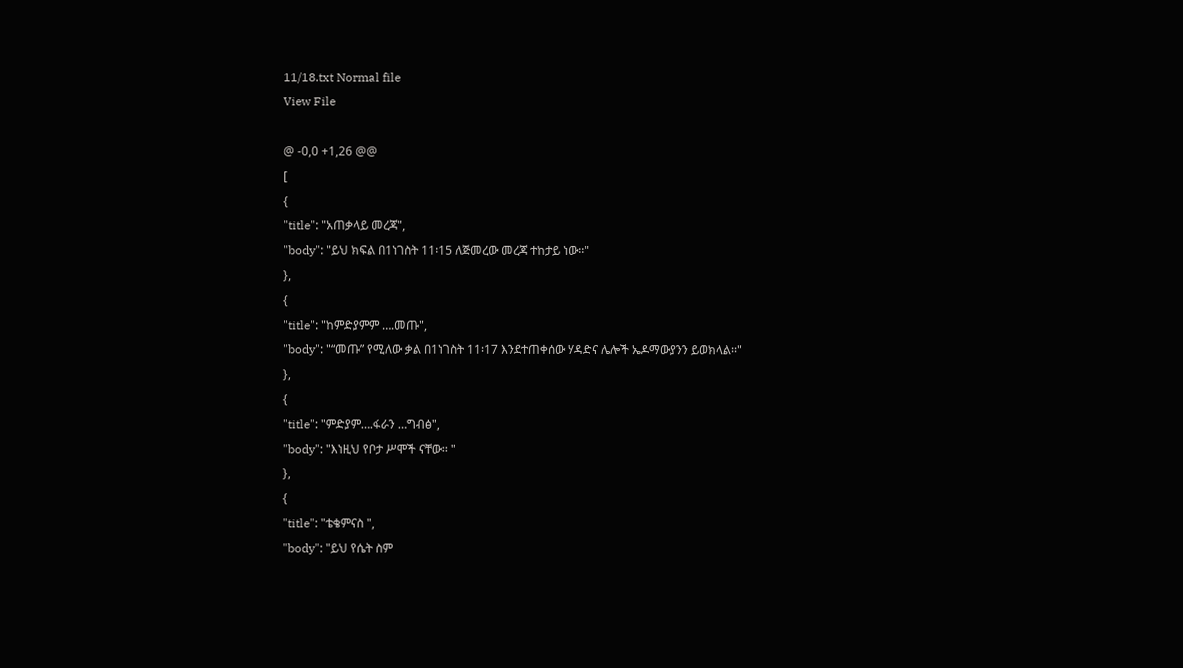11/18.txt Normal file
View File

@ -0,0 +1,26 @@
[
{
"title": "አጠቃላይ መረጃ",
"body": "ይህ ክፍል በ1ነገስት 11፡15 ለጅመረው መረጃ ተከታይ ነው፡፡"
},
{
"title": "ከምድያምም ….መጡ",
"body": "“መጡ” የሚለው ቃል በ1ነገስት 11፡17 እንደተጠቀሰው ሃዳድና ሌሎች ኤዶማውያንን ይወክላል፡፡"
},
{
"title": "ምድያም….ፋራን …ግብፅ",
"body": "እነዚህ የቦታ ሥሞች ናቸው፡፡ "
},
{
"title": "ቴቄምናስ ",
"body": "ይህ የሴት ስም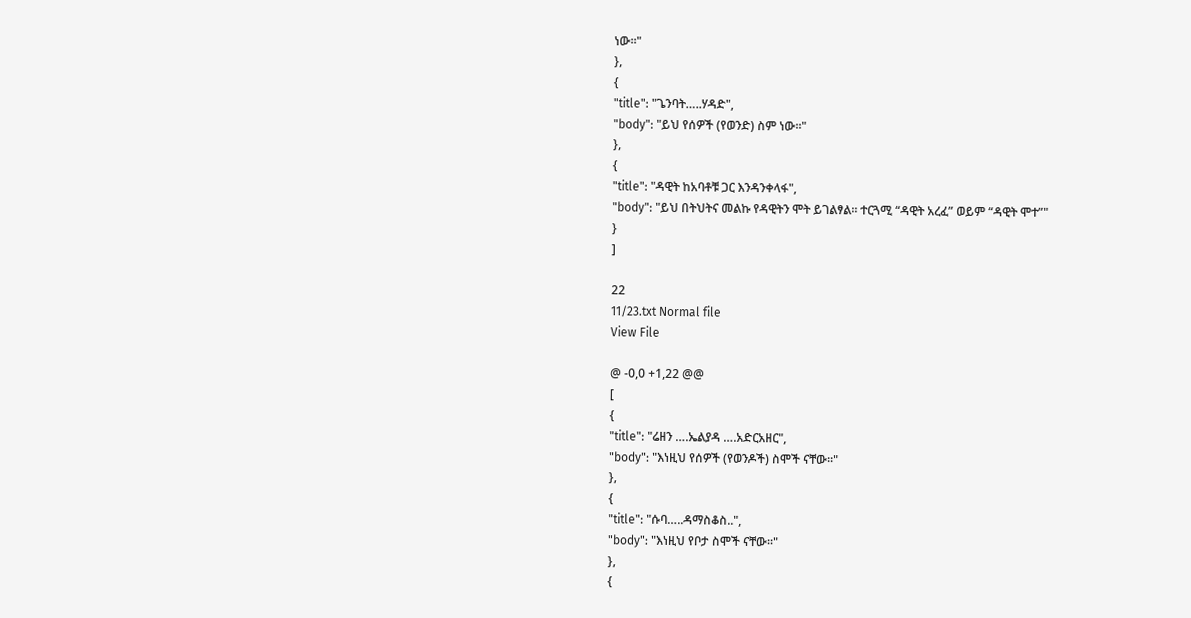ነው፡፡"
},
{
"title": "ጌንባት…..ሃዳድ",
"body": "ይህ የሰዎች (የወንድ) ስም ነው፡፡"
},
{
"title": "ዳዊት ከአባቶቹ ጋር እንዳንቀላፋ",
"body": "ይህ በትህትና መልኩ የዳዊትን ሞት ይገልፃል፡፡ ተርጓሚ “ዳዊት አረፈ” ወይም “ዳዊት ሞተ”"
}
]

22
11/23.txt Normal file
View File

@ -0,0 +1,22 @@
[
{
"title": "ሬዘን ….ኤልያዳ ….አድርአዘር",
"body": "እነዚህ የሰዎች (የወንዶች) ስሞች ናቸው፡፡"
},
{
"title": "ሱባ…..ዳማስቆስ..",
"body": "እነዚህ የቦታ ስሞች ናቸው፡፡"
},
{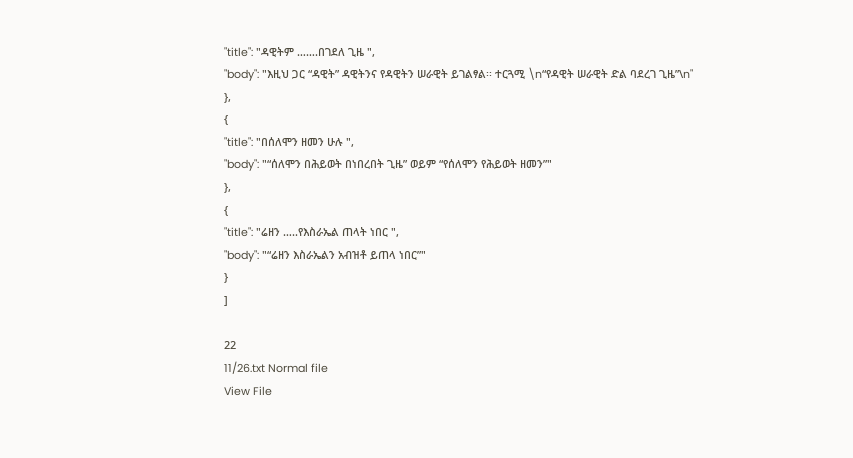"title": "ዳዊትም …….በገደለ ጊዜ ",
"body": "እዚህ ጋር “ዳዊት” ዳዊትንና የዳዊትን ሠራዊት ይገልፃል፡፡ ተርጓሚ \n“የዳዊት ሠራዊት ድል ባደረገ ጊዜ”\n"
},
{
"title": "በሰለሞን ዘመን ሁሉ ",
"body": "“ሰለሞን በሕይወት በነበረበት ጊዜ” ወይም “የሰለሞን የሕይወት ዘመን”"
},
{
"title": "ሬዘን …..የእስራኤል ጠላት ነበር ",
"body": "“ሬዘን እስራኤልን አብዝቶ ይጠላ ነበር”"
}
]

22
11/26.txt Normal file
View File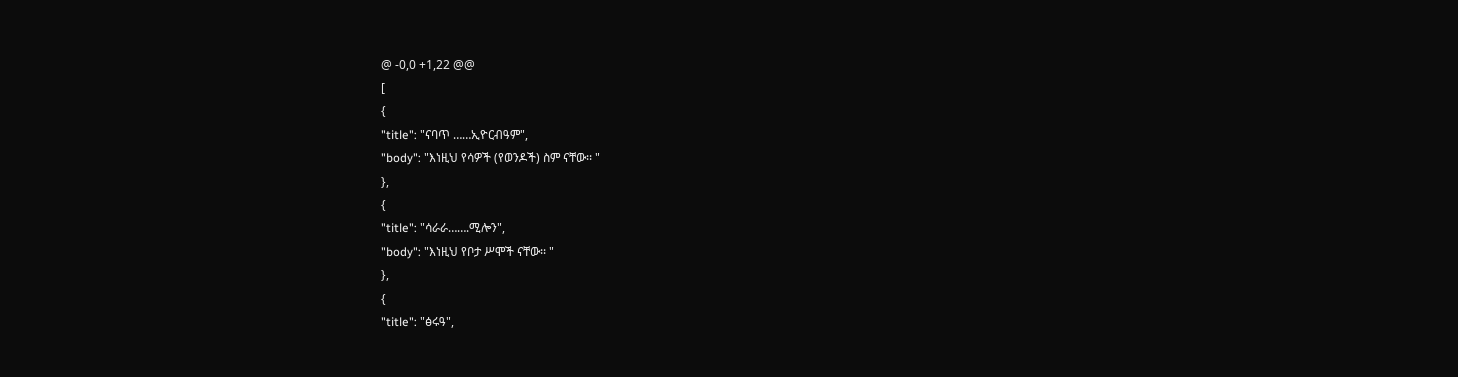@ -0,0 +1,22 @@
[
{
"title": "ናባጥ ……ኢዮርብዓም",
"body": "እነዚህ የሳዎች (የወንዶች) ስም ናቸው፡፡ "
},
{
"title": "ሳራራ…….ሚሎን",
"body": "እነዚህ የቦታ ሥሞች ናቸው፡፡ "
},
{
"title": "ፅሩዓ",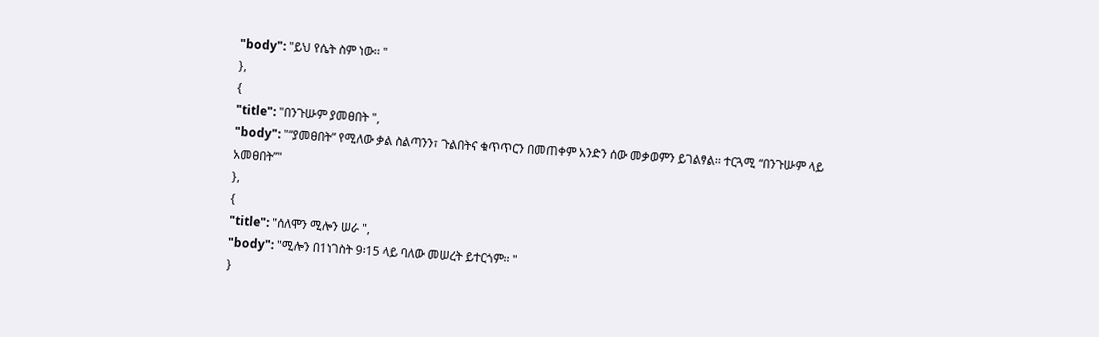"body": "ይህ የሴት ስም ነው፡፡ "
},
{
"title": "በንጉሡም ያመፀበት ",
"body": "“ያመፀበት” የሚለው ቃል ስልጣንን፣ ጉልበትና ቁጥጥርን በመጠቀም አንድን ሰው መቃወምን ይገልፃል፡፡ ተርጓሚ “በንጉሡም ላይ አመፀበት”"
},
{
"title": "ሰለሞን ሚሎን ሠራ ",
"body": "ሚሎን በ1ነገስት 9፡15 ላይ ባለው መሠረት ይተርጎም፡፡ "
}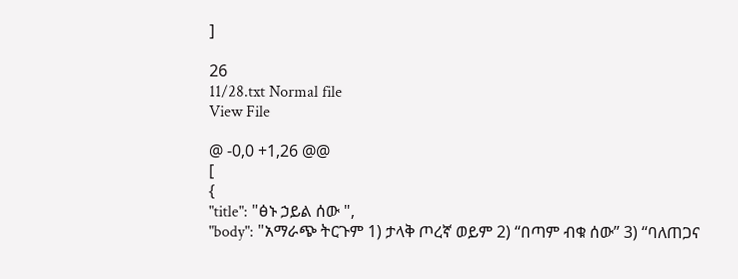]

26
11/28.txt Normal file
View File

@ -0,0 +1,26 @@
[
{
"title": "ፅኑ ኃይል ሰው ",
"body": "አማራጭ ትርጉም 1) ታላቅ ጦረኛ ወይም 2) “በጣም ብቁ ሰው” 3) “ባለጠጋና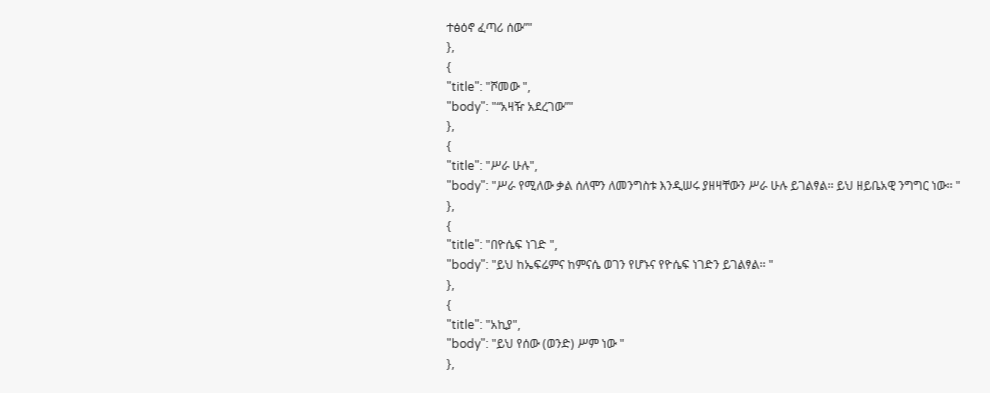ተፅዕኖ ፈጣሪ ሰው”"
},
{
"title": "ሾመው ",
"body": "“አዛዥ አደረገው”"
},
{
"title": "ሥራ ሁሉ",
"body": "ሥራ የሚለው ቃል ሰለሞን ለመንግስቱ እንዲሠሩ ያዘዛቸውን ሥራ ሁሉ ይገልፃል፡፡ ይህ ዘይቤአዊ ንግግር ነው፡፡ "
},
{
"title": "በዮሴፍ ነገድ ",
"body": "ይህ ከኤፍሬምና ከምናሴ ወገን የሆኑና የዮሴፍ ነገድን ይገልፃል፡፡ "
},
{
"title": "አኪያ",
"body": "ይህ የሰው (ወንድ) ሥም ነው "
},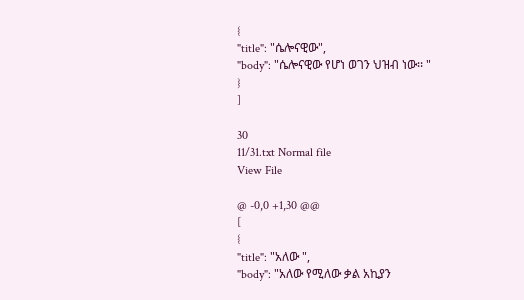{
"title": "ሴሎናዊው",
"body": "ሴሎናዊው የሆነ ወገን ህዝብ ነው፡፡ "
}
]

30
11/31.txt Normal file
View File

@ -0,0 +1,30 @@
[
{
"title": "አለው ",
"body": "አለው የሚለው ቃል አኪያን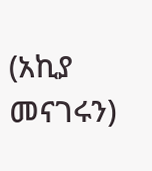(አኪያ መናገሩን)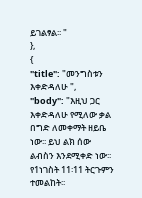ይገልፃል፡፡ "
},
{
"title": "መንግስቱን እቀድዳለሁ ",
"body": "እዚህ ጋር እቀድዳለሁ የሚለው ቃል በግድ ለመቀማት ዘይቤ ነው፡፡ ይህ ልክ ሰው ልብስን እንደሚቀድ ነው፡፡ የ1ነገስት 11፡11 ትርጉምን ተመልከት፡፡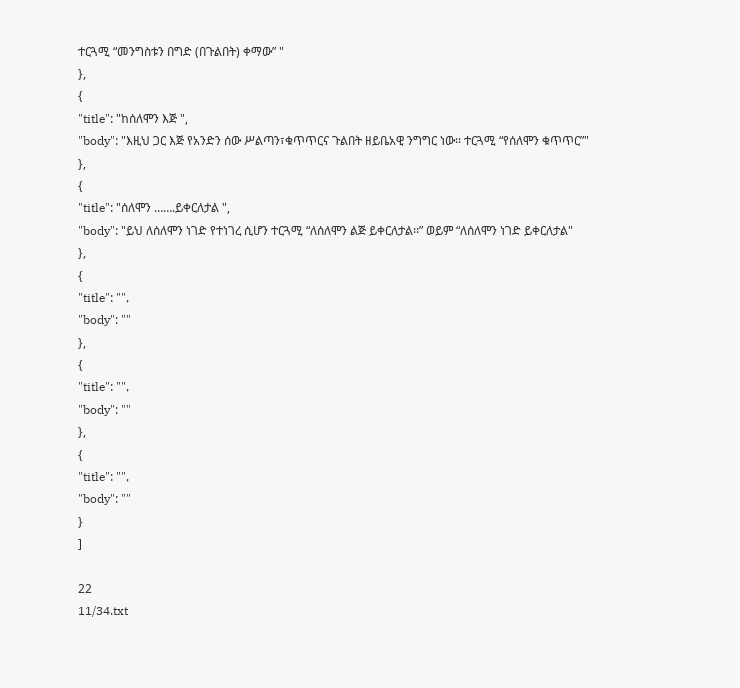ተርጓሚ “መንግስቱን በግድ (በጉልበት) ቀማው” "
},
{
"title": "ከሰለሞን እጅ ",
"body": "እዚህ ጋር እጅ የአንድን ሰው ሥልጣን፣ቁጥጥርና ጉልበት ዘይቤአዊ ንግግር ነው፡፡ ተርጓሚ “የሰለሞን ቁጥጥር”"
},
{
"title": "ሰለሞን …….ይቀርለታል ",
"body": "ይህ ለሰለሞን ነገድ የተነገረ ሲሆን ተርጓሚ “ለሰለሞን ልጅ ይቀርለታል፡፡” ወይም “ለሰለሞን ነገድ ይቀርለታል"
},
{
"title": "",
"body": ""
},
{
"title": "",
"body": ""
},
{
"title": "",
"body": ""
}
]

22
11/34.txt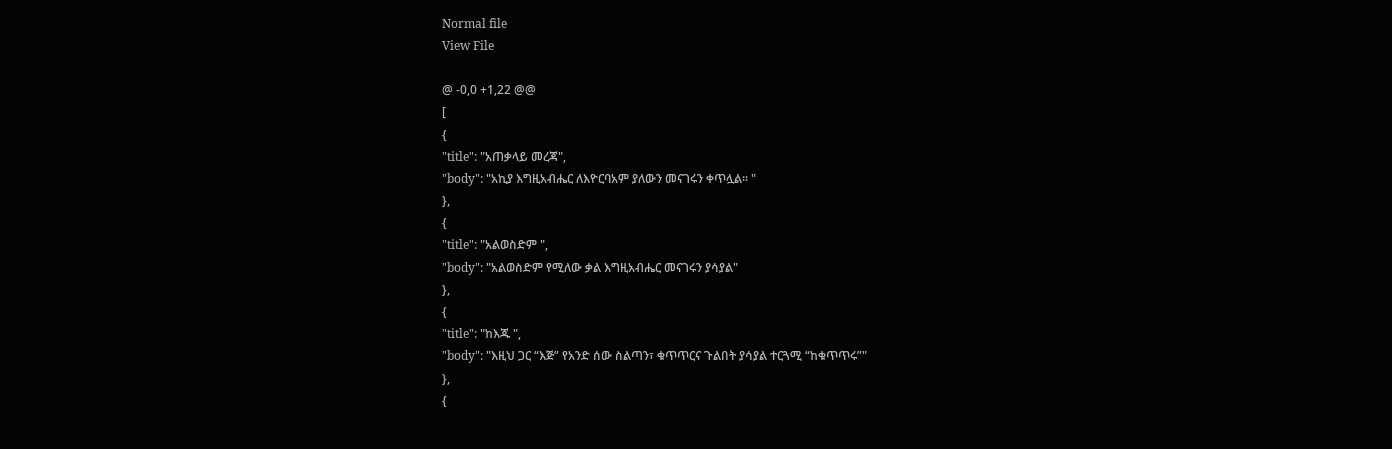Normal file
View File

@ -0,0 +1,22 @@
[
{
"title": "አጠቃላይ መረጃ",
"body": "አኪያ እግዚአብሔር ለእዮርባአም ያለውን መናገሩን ቀጥሏል፡፡ "
},
{
"title": "አልወስድም ",
"body": "አልወስድም የሚለው ቃል እግዚአብሔር መናገሩን ያሳያል"
},
{
"title": "ከእጁ ",
"body": "እዚህ ጋር “እጅ” የአንድ ሰው ስልጣን፣ ቁጥጥርና ጉልበት ያሳያል ተርጓሚ “ከቁጥጥሩ”"
},
{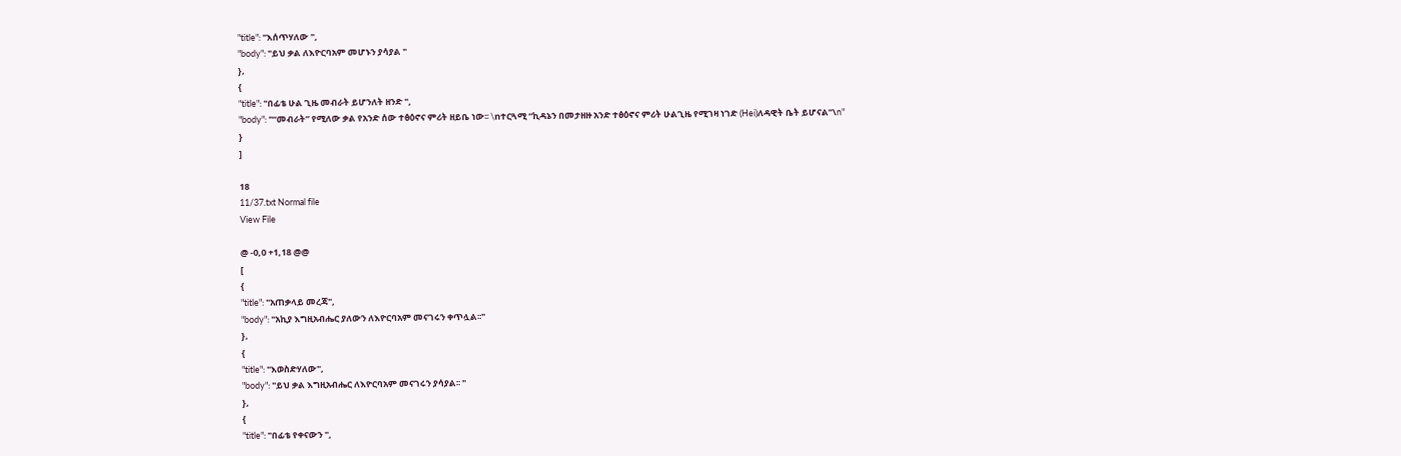"title": "እሰጥሃለው ",
"body": "ይህ ቃል ለእዮርባአም መሆኑን ያሳያል "
},
{
"title": "በፊቴ ሁል ጊዜ መብራት ይሆንለት ዘንድ ",
"body": "“መብራት” የሚለው ቃል የአንድ ሰው ተፅዕኖና ምሪት ዘይቤ ነው፡፡ \nተርጓሚ “ኪዳኔን በመታዘዙ አንድ ተፅዕኖና ምሪት ሁልጊዜ የሚገዛ ነገድ (Hei)ለዳዊት ቤት ይሆናል”\n"
}
]

18
11/37.txt Normal file
View File

@ -0,0 +1,18 @@
[
{
"title": "አጠቃላይ መረጃ",
"body": "አኪያ እግዚአብሔር ያለውን ለእዮርባአም መናገሩን ቀጥሏል፡፡"
},
{
"title": "እወስድሃለው",
"body": "ይህ ቃል እግዚአብሔር ለእዮርባአም መናገሩን ያሳያል፡፡ "
},
{
"title": "በፊቴ የቀናውን ",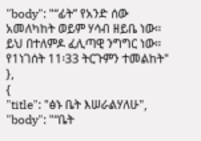"body": "“ፊት” የአንድ ሰው አመለካከት ወይም ሃሳብ ዘይቤ ነው፡፡ ይህ በተለምዶ ፈሊጣዊ ንግግር ነው፡፡ የ1ነገሰት 11፡33 ትርጉምን ተመልከት"
},
{
"title": "ፅኑ ቤት እሠራልሃለሁ",
"body": "“ቤት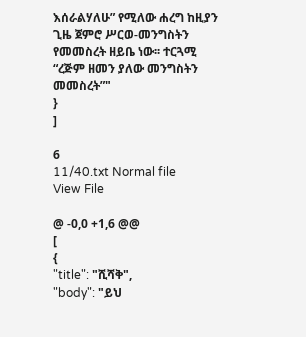እሰራልሃለሁ” የሚለው ሐረግ ከዚያን ጊዜ ጀምሮ ሥርወ-መንግስትን የመመስረት ዘይቤ ነው፡፡ ተርጓሚ “ረጅም ዘመን ያለው መንግስትን መመስረት”"
}
]

6
11/40.txt Normal file
View File

@ -0,0 +1,6 @@
[
{
"title": "ሺሻቅ",
"body": "ይህ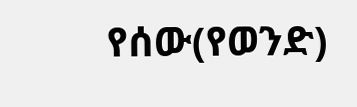የሰው(የወንድ)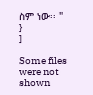ስም ነው፡፡ "
}
]

Some files were not shown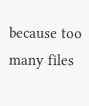because too many files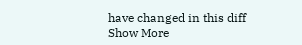have changed in this diff Show More